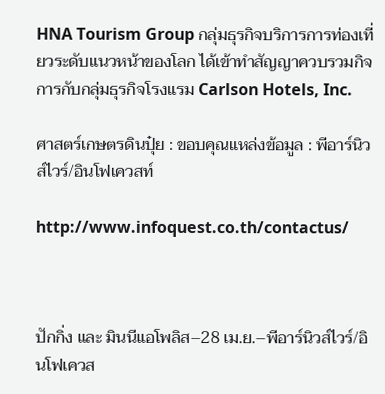HNA Tourism Group กลุ่มธุรกิจบริการการท่องเที่ยวระดับแนวหน้าของโลก ได้เข้าทำสัญญาควบรวมกิจการกับกลุ่มธุรกิจโรงแรม Carlson Hotels, Inc.

ศาสตร์เกษตรดินปุ๋ย : ขอบคุณแหล่งข้อมูล : พีอาร์นิวส์ไวร์/อินโฟเควสท์

http://www.infoquest.co.th/contactus/



ปักกิ่ง และ มินนีแอโพลิส–28 เม.ย.–พีอาร์นิวส์ไวร์/อินโฟเควส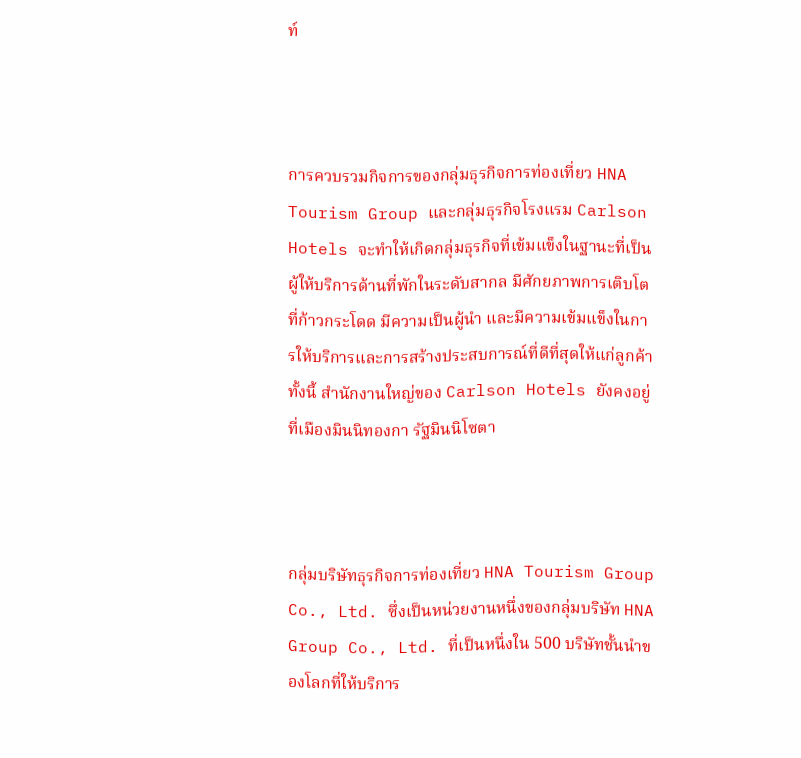ท์



การควบรวมกิจการของกลุ่มธุรกิจการท่องเที่ยว HNA Tourism Group และกลุ่มธุรกิจโรงแรม Carlson Hotels จะทำให้เกิดกลุ่มธุรกิจที่เข้มแข็งในฐานะที่เป็นผู้ให้บริการด้านที่พักในระดับสากล มีศักยภาพการเติบโตที่ก้าวกระโดด มีความเป็นผู้นำ และมีความเข้มแข็งในการให้บริการและการสร้างประสบการณ์ที่ดีที่สุดให้แก่ลูกค้า ทั้งนี้ สำนักงานใหญ่ของ Carlson Hotels ยังคงอยู่ที่เมืองมินนิทองกา รัฐมินนิโซตา



กลุ่มบริษัทธุรกิจการท่องเที่ยว HNA Tourism Group Co., Ltd. ซึ่งเป็นหน่วยงานหนึ่งของกลุ่มบริษัท HNA Group Co., Ltd. ที่เป็นหนึ่งใน 500 บริษัทชั้นนำของโลกที่ให้บริการ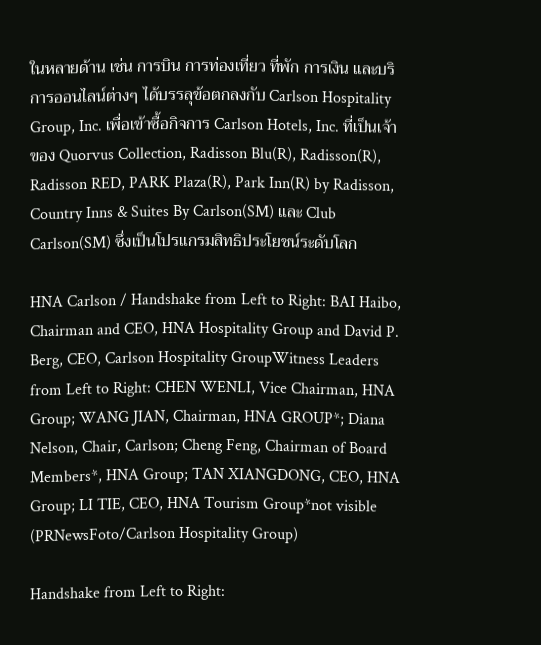ในหลายด้าน เช่น การบิน การท่องเที่ยว ที่พัก การเงิน และบริการออนไลน์ต่างๆ ได้บรรลุข้อตกลงกับ Carlson Hospitality Group, Inc. เพื่อเข้าซื้อกิจการ Carlson Hotels, Inc. ที่เป็นเจ้าของ Quorvus Collection, Radisson Blu(R), Radisson(R), Radisson RED, PARK Plaza(R), Park Inn(R) by Radisson, Country Inns & Suites By Carlson(SM) และ Club Carlson(SM) ซึ่งเป็นโปรแกรมสิทธิประโยชน์ระดับโลก

HNA Carlson / Handshake from Left to Right: BAI Haibo, Chairman and CEO, HNA Hospitality Group and David P. Berg, CEO, Carlson Hospitality GroupWitness Leaders from Left to Right: CHEN WENLI, Vice Chairman, HNA Group; WANG JIAN, Chairman, HNA GROUP*; Diana Nelson, Chair, Carlson; Cheng Feng, Chairman of Board Members*, HNA Group; TAN XIANGDONG, CEO, HNA Group; LI TIE, CEO, HNA Tourism Group*not visible (PRNewsFoto/Carlson Hospitality Group)

Handshake from Left to Right: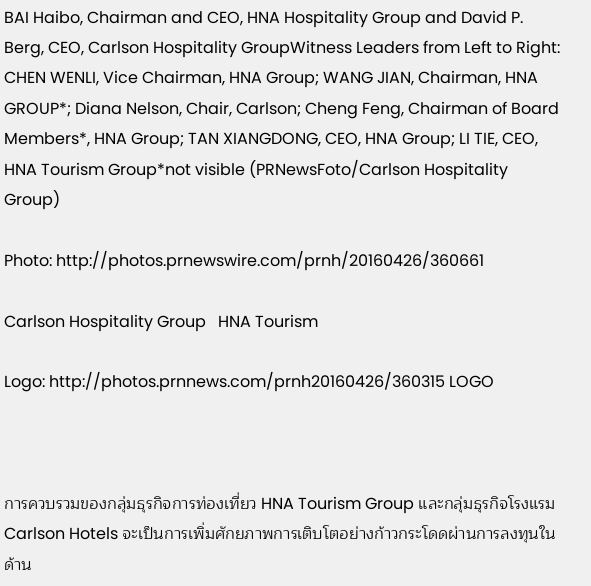BAI Haibo, Chairman and CEO, HNA Hospitality Group and David P. Berg, CEO, Carlson Hospitality GroupWitness Leaders from Left to Right: CHEN WENLI, Vice Chairman, HNA Group; WANG JIAN, Chairman, HNA GROUP*; Diana Nelson, Chair, Carlson; Cheng Feng, Chairman of Board Members*, HNA Group; TAN XIANGDONG, CEO, HNA Group; LI TIE, CEO, HNA Tourism Group*not visible (PRNewsFoto/Carlson Hospitality Group)

Photo: http://photos.prnewswire.com/prnh/20160426/360661

Carlson Hospitality Group   HNA Tourism

Logo: http://photos.prnnews.com/prnh20160426/360315 LOGO



การควบรวมของกลุ่มธุรกิจการท่องเที่ยว HNA Tourism Group และกลุ่มธุรกิจโรงแรม Carlson Hotels จะเป็นการเพิ่มศักยภาพการเติบโตอย่างก้าวกระโดดผ่านการลงทุนในด้าน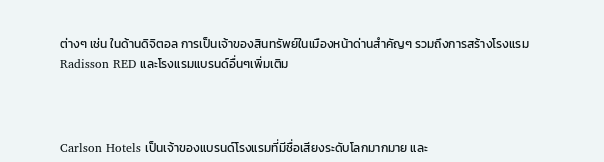ต่างๆ เช่น ในด้านดิจิตอล การเป็นเจ้าของสินทรัพย์ในเมืองหน้าด่านสำคัญๆ รวมถึงการสร้างโรงแรม Radisson RED และโรงแรมแบรนด์อื่นๆเพิ่มเติม



Carlson Hotels เป็นเจ้าของแบรนด์โรงแรมที่มีชื่อเสียงระดับโลกมากมาย และ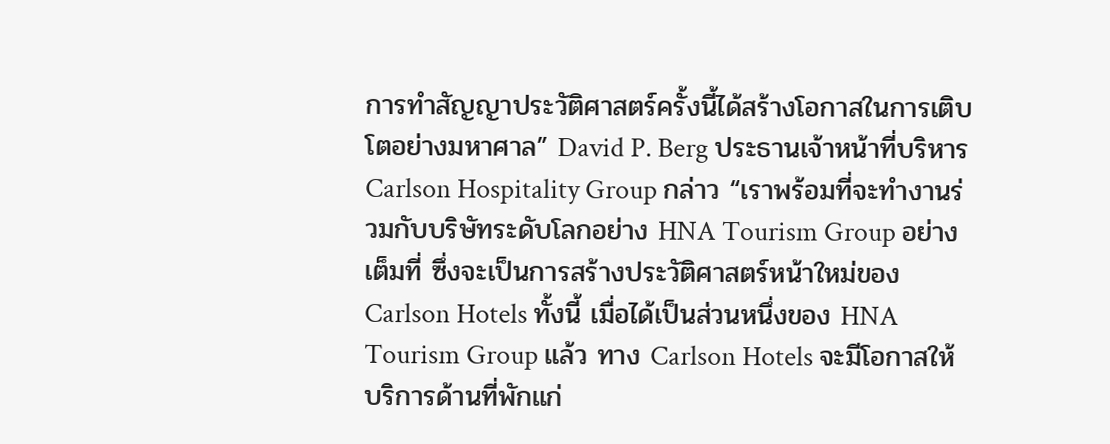การทำสัญญาประวัติศาสตร์ครั้งนี้ได้สร้างโอกาสในการเติบโตอย่างมหาศาล” David P. Berg ประธานเจ้าหน้าที่บริหาร Carlson Hospitality Group กล่าว “เราพร้อมที่จะทำงานร่วมกับบริษัทระดับโลกอย่าง HNA Tourism Group อย่างเต็มที่ ซึ่งจะเป็นการสร้างประวัติศาสตร์หน้าใหม่ของ Carlson Hotels ทั้งนี้ เมื่อได้เป็นส่วนหนึ่งของ HNA Tourism Group แล้ว ทาง Carlson Hotels จะมีโอกาสให้บริการด้านที่พักแก่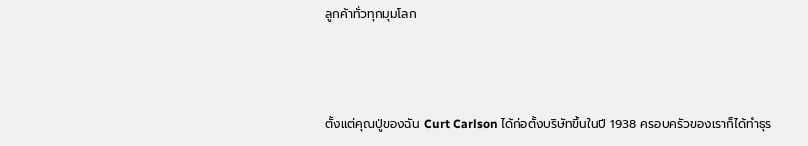ลูกค้าทั่วทุกมุมโลก



ตั้งแต่คุณปู่ของฉัน Curt Carlson ได้ก่อตั้งบริษัทขึ้นในปี 1938 ครอบครัวของเราก็ได้ทำธุร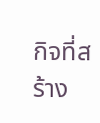กิจที่สร้าง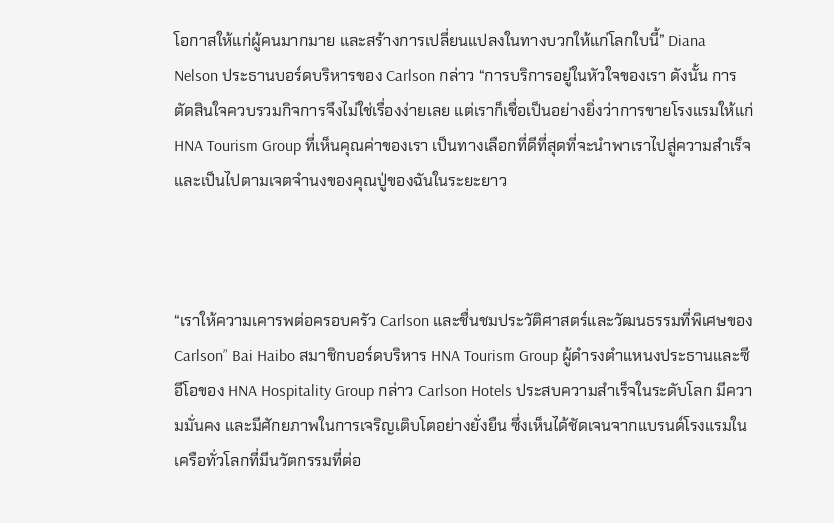โอกาสให้แก่ผู้คนมากมาย และสร้างการเปลี่ยนแปลงในทางบวกให้แก่โลกใบนี้” Diana Nelson ประธานบอร์ดบริหารของ Carlson กล่าว “การบริการอยู่ในหัวใจของเรา ดังนั้น การตัดสินใจควบรวมกิจการจึงไม่ใช่เรื่องง่ายเลย แต่เราก็เชื่อเป็นอย่างยิ่งว่าการขายโรงแรมให้แก่ HNA Tourism Group ที่เห็นคุณค่าของเรา เป็นทางเลือกที่ดีที่สุดที่จะนำพาเราไปสู่ความสำเร็จ และเป็นไปตามเจตจำนงของคุณปู่ของฉันในระยะยาว



“เราให้ความเคารพต่อครอบครัว Carlson และชื่นชมประวัติศาสตร์และวัฒนธรรมที่พิเศษของ Carlson” Bai Haibo สมาชิกบอร์ดบริหาร HNA Tourism Group ผู้ดำรงตำแหนงประธานและซีอีโอของ HNA Hospitality Group กล่าว Carlson Hotels ประสบความสำเร็จในระดับโลก มีความมั่นคง และมีศักยภาพในการเจริญเติบโตอย่างยั่งยืน ซึ่งเห็นได้ชัดเจนจากแบรนด์โรงแรมในเครือทั่วโลกที่มีนวัตกรรมที่ต่อ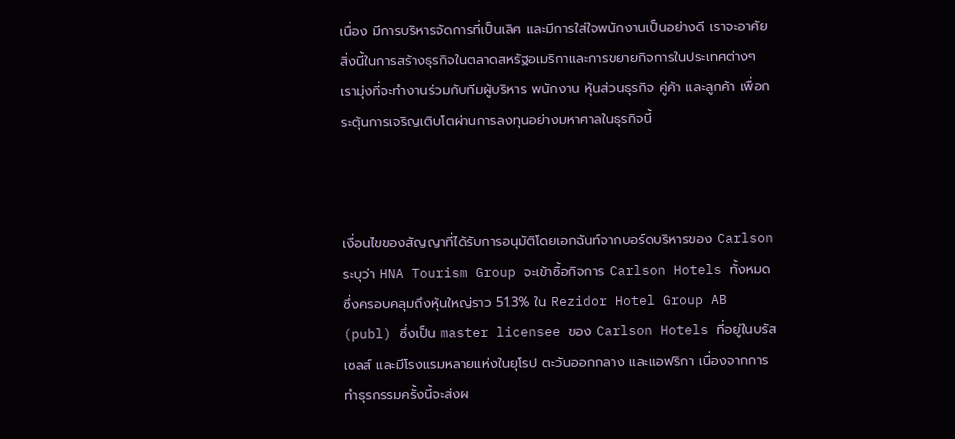เนื่อง มีการบริหารจัดการที่เป็นเลิศ และมีการใส่ใจพนักงานเป็นอย่างดี เราจะอาศัยสิ่งนี้ในการสร้างธุรกิจในตลาดสหรัฐอเมริกาและการขยายกิจการในประเทศต่างๆ เรามุ่งที่จะทำงานร่วมกับทีมผู้บริหาร พนักงาน หุ้นส่วนธุรกิจ คู่ค้า และลูกค้า เพื่อกระตุ้นการเจริญเติบโตผ่านการลงทุนอย่างมหาศาลในธุรกิจนี้



เงื่อนไขของสัญญาที่ได้รับการอนุมัติโดยเอกฉันท์จากบอร์ดบริหารของ Carlson ระบุว่า HNA Tourism Group จะเข้าซื้อกิจการ Carlson Hotels ทั้งหมด ซึ่งครอบคลุมถึงหุ้นใหญ่ราว 51.3% ใน Rezidor Hotel Group AB (publ) ซึ่งเป็น master licensee ของ Carlson Hotels ที่อยู่ในบรัสเซลส์ และมีโรงแรมหลายแห่งในยุโรป ตะวันออกกลาง และแอฟริกา เนื่องจากการทำธุรกรรมครั้งนี้จะส่งผ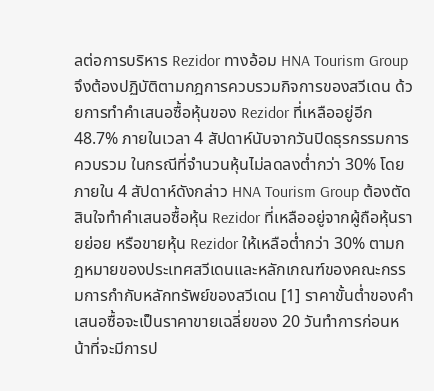ลต่อการบริหาร Rezidor ทางอ้อม HNA Tourism Group จึงต้องปฏิบัติตามกฎการควบรวมกิจการของสวีเดน ด้วยการทำคำเสนอซื้อหุ้นของ Rezidor ที่เหลืออยู่อีก 48.7% ภายในเวลา 4 สัปดาห์นับจากวันปิดธุรกรรมการควบรวม ในกรณีที่จำนวนหุ้นไม่ลดลงต่ำกว่า 30% โดยภายใน 4 สัปดาห์ดังกล่าว HNA Tourism Group ต้องตัดสินใจทำคำเสนอซื้อหุ้น Rezidor ที่เหลืออยู่จากผู้ถือหุ้นรายย่อย หรือขายหุ้น Rezidor ให้เหลือต่ำกว่า 30% ตามกฎหมายของประเทศสวีเดนและหลักเกณฑ์ของคณะกรรมการกำกับหลักทรัพย์ของสวีเดน [1] ราคาขั้นต่ำของคำเสนอซื้อจะเป็นราคาขายเฉลี่ยของ 20 วันทำการก่อนหน้าที่จะมีการป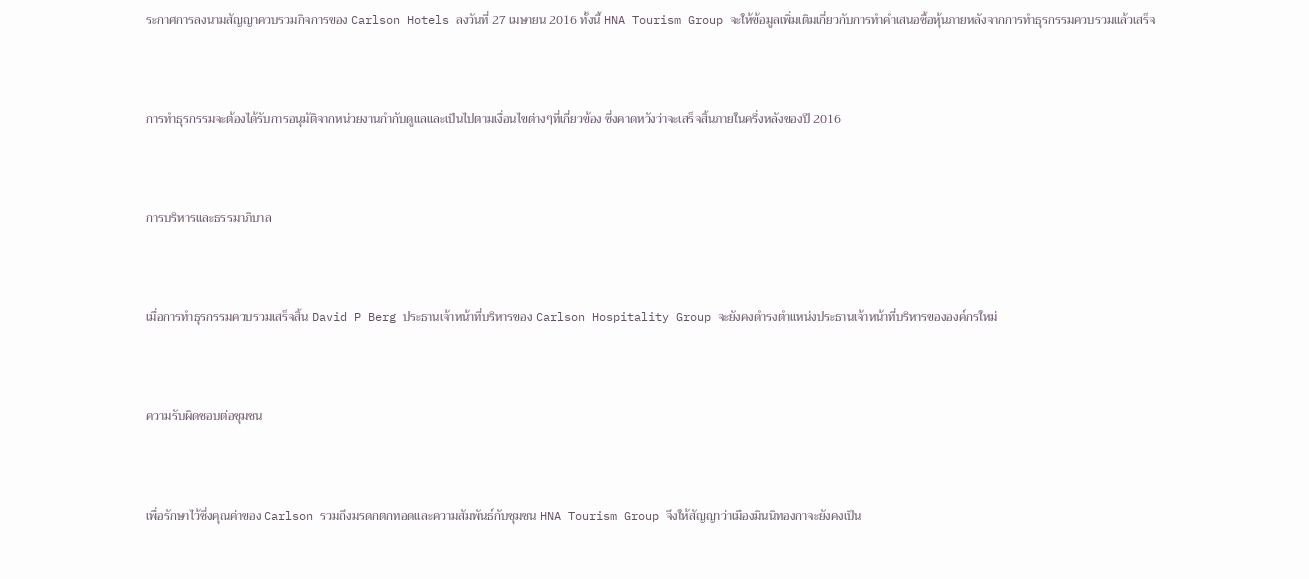ระกาศการลงนามสัญญาควบรวมกิจการของ Carlson Hotels ลงวันที่ 27 เมษายน 2016 ทั้งนี้ HNA Tourism Group จะให้ข้อมูลเพิ่มเติมเกี่ยวกับการทำคำเสนอซื้อหุ้นภายหลังจากการทำธุรกรรมควบรวมแล้วเสร็จ



การทำธุรกรรมจะต้องได้รับการอนุมัติจากหน่วยงานกำกับดูแลและเป็นไปตามเงื่อนไขต่างๆที่เกี่ยวข้อง ซึ่งคาดหวังว่าจะเสร็จสิ้นภายในครึ่งหลังของปี 2016



การบริหารและธรรมาภิบาล



เมื่อการทำธุรกรรมควบรวมเสร็จสิ้น David P Berg ประธานเจ้าหน้าที่บริหารของ Carlson Hospitality Group จะยังคงดำรงตำแหน่งประธานเจ้าหน้าที่บริหารขององค์กรใหม่



ความรับผิดชอบต่อชุมชน



เพื่อรักษาไว้ซึ่งคุณค่าของ Carlson รวมถึงมรดกตกทอดและความสัมพันธ์กับชุมชน HNA Tourism Group จึงให้สัญญาว่าเมืองมินนิทองกาจะยังคงเป็น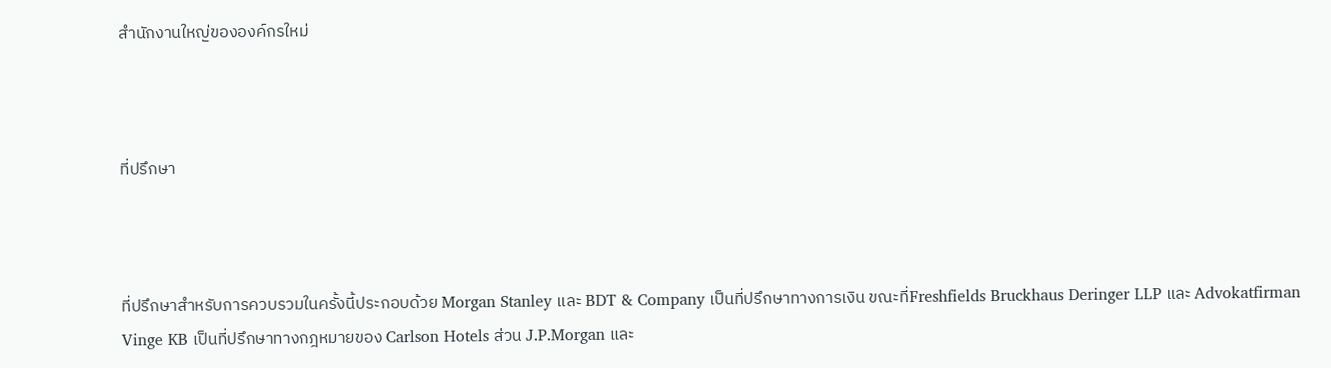สำนักงานใหญ่ขององค์กรใหม่



ที่ปรึกษา



ที่ปรึกษาสำหรับการควบรวมในครั้งนี้ประกอบด้วย Morgan Stanley และ BDT & Company เป็นที่ปรึกษาทางการเงิน ขณะที่Freshfields Bruckhaus Deringer LLP และ Advokatfirman Vinge KB เป็นที่ปรึกษาทางกฎหมายของ Carlson Hotels ส่วน J.P.Morgan และ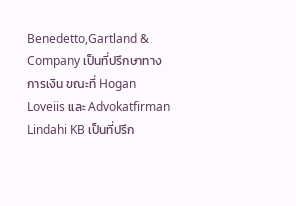Benedetto,Gartland & Company เป็นที่ปรึกษาทางการเงิน ขณะที่ Hogan Loveiis และ Advokatfirman Lindahi KB เป็นที่ปรึก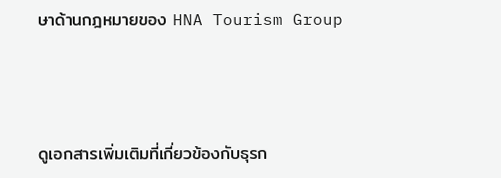ษาด้านกฎหมายของ HNA Tourism Group



ดูเอกสารเพิ่มเติมที่เกี่ยวข้องกับธุรก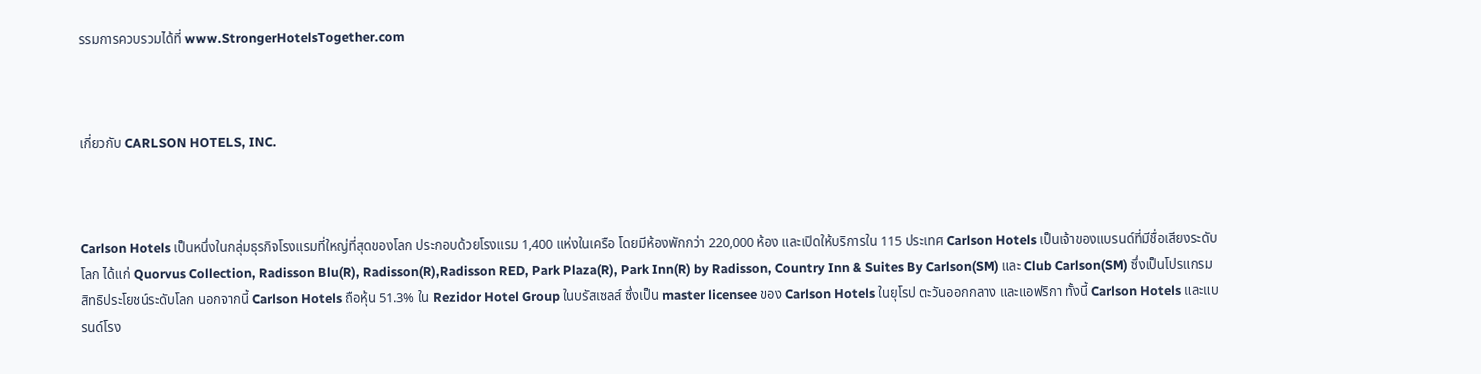รรมการควบรวมได้ที่ www.StrongerHotelsTogether.com



เกี่ยวกับ CARLSON HOTELS, INC.



Carlson Hotels เป็นหนึ่งในกลุ่มธุรกิจโรงแรมที่ใหญ่ที่สุดของโลก ประกอบด้วยโรงแรม 1,400 แห่งในเครือ โดยมีห้องพักกว่า 220,000 ห้อง และเปิดให้บริการใน 115 ประเทศ Carlson Hotels เป็นเจ้าของแบรนด์ที่มีชื่อเสียงระดับโลก ได้แก่ Quorvus Collection, Radisson Blu(R), Radisson(R),Radisson RED, Park Plaza(R), Park Inn(R) by Radisson, Country Inn & Suites By Carlson(SM) และ Club Carlson(SM) ซึ่งเป็นโปรแกรมสิทธิประโยชน์ระดับโลก นอกจากนี้ Carlson Hotels ถือหุ้น 51.3% ใน Rezidor Hotel Group ในบรัสเซลส์ ซึ่งเป็น master licensee ของ Carlson Hotels ในยุโรป ตะวันออกกลาง และแอฟริกา ทั้งนี้ Carlson Hotels และแบรนด์โรง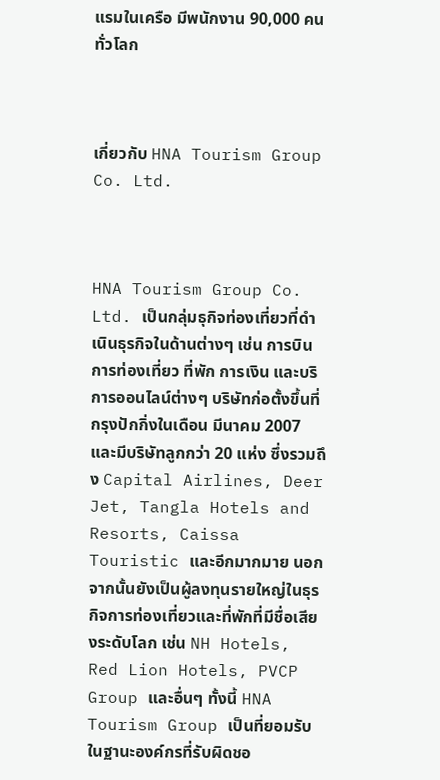แรมในเครือ มีพนักงาน 90,000 คนทั่วโลก



เกี่ยวกับ HNA Tourism Group Co. Ltd.



HNA Tourism Group Co. Ltd. เป็นกลุ่มธุกิจท่องเที่ยวที่ดำเนินธุรกิจในด้านต่างๆ เช่น การบิน การท่องเที่ยว ที่พัก การเงิน และบริการออนไลน์ต่างๆ บริษัทก่อตั้งขึ้นที่กรุงปักกิ่งในเดือน มีนาคม 2007 และมีบริษัทลูกกว่า 20 แห่ง ซึ่งรวมถึง Capital Airlines, Deer Jet, Tangla Hotels and Resorts, Caissa Touristic และอีกมากมาย นอกจากนั้นยังเป็นผู้ลงทุนรายใหญ่ในธุรกิจการท่องเที่ยวและที่พักที่มีชื่อเสียงระดับโลก เช่น NH Hotels, Red Lion Hotels, PVCP Group และอื่นๆ ทั้งนี้ HNA Tourism Group เป็นที่ยอมรับในฐานะองค์กรที่รับผิดชอ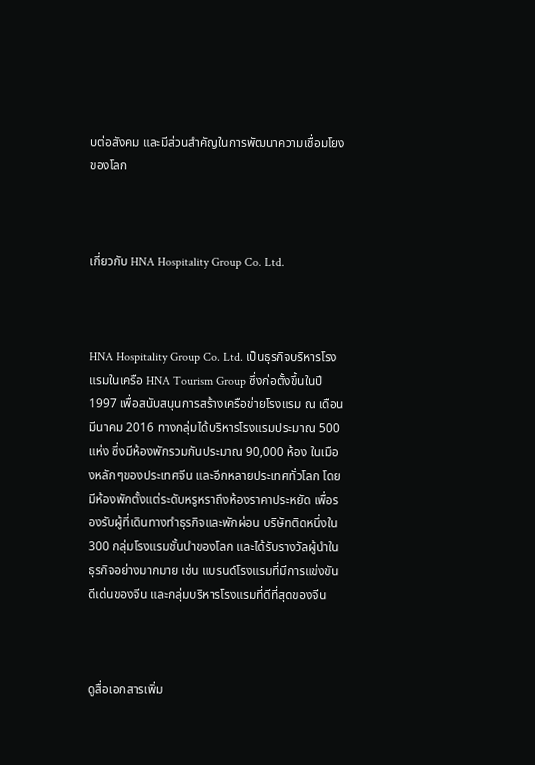บต่อสังคม และมีส่วนสำคัญในการพัฒนาความเชื่อมโยงของโลก



เกี่ยวกับ HNA Hospitality Group Co. Ltd.



HNA Hospitality Group Co. Ltd. เป็นธุรกิจบริหารโรงแรมในเครือ HNA Tourism Group ซึ่งก่อตั้งขึ้นในปี 1997 เพื่อสนับสนุนการสร้างเครือข่ายโรงแรม ณ เดือนมีนาคม 2016 ทางกลุ่มได้บริหารโรงแรมประมาณ 500 แห่ง ซึ่งมีห้องพักรวมกันประมาณ 90,000 ห้อง ในเมืองหลักๆของประเทศจีน และอีกหลายประเทศทั่วโลก โดยมีห้องพักตั้งแต่ระดับหรูหราถึงห้องราคาประหยัด เพื่อรองรับผู้ที่เดินทางทำธุรกิจและพักผ่อน บริษัทติดหนึ่งใน 300 กลุ่มโรงแรมชั้นนำของโลก และได้รับรางวัลผู้นำในธุรกิจอย่างมากมาย เช่น แบรนด์โรงแรมที่มีการแข่งขันดีเด่นของจีน และกลุ่มบริหารโรงแรมที่ดีที่สุดของจีน



ดูสื่อเอกสารเพิ่ม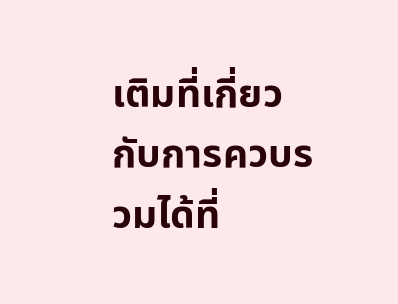เติมที่เกี่ยวกับการควบรวมได้ที่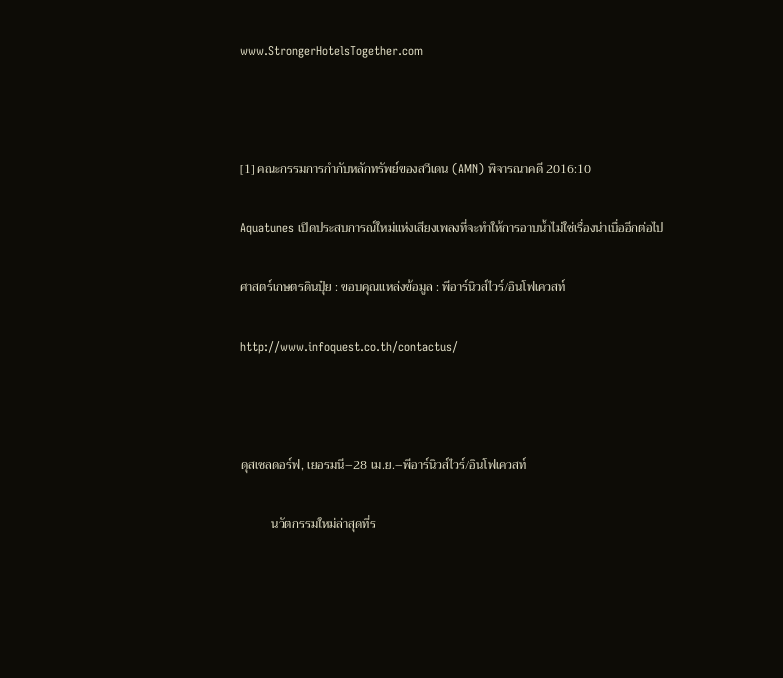www.StrongerHotelsTogether.com



[1] คณะกรรมการกำกับหลักทรัพย์ของสวีเดน (AMN) พิจารณาคดี 2016:10

Aquatunes เปิดประสบการณ์ใหม่แห่งเสียงเพลงที่จะทำให้การอาบน้ำไม่ใช่เรื่องน่าเบื่ออีกต่อไป

ศาสตร์เกษตรดินปุ๋ย : ขอบคุณแหล่งข้อมูล : พีอาร์นิวส์ไวร์/อินโฟเควสท์

http://www.infoquest.co.th/contactus/



ดุสเซลดอร์ฟ, เยอรมนี–28 เม.ย.–พีอาร์นิวส์ไวร์/อินโฟเควสท์

          นวัตกรรมใหม่ล่าสุดที่ร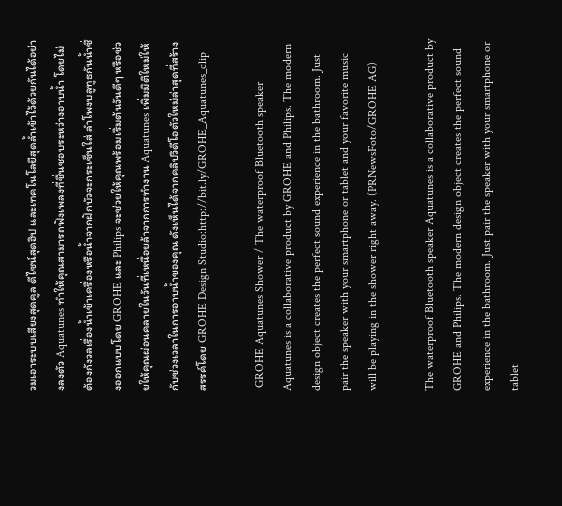วมเอาระบบเสียงสุดคูล ดีไซน์สุดฮิป และเทคโนโลยีสุดล้ำเข้าไว้ด้วยกันได้อย่างลงตัว Aquatunes ทำให้คุณสามารถฟังเพลงที่ชื่นชอบระหว่างอาบน้ำ โดยไม่ต้องกังวลเรื่องน้ำเข้าเครื่องหรือน้ำจากฝักบัวจะกระเซ็นใส่ ลำโพงบลูทูธกันน้ำซึ่งออกแบบโดย GROHE และ Philips จะช่วยให้คุณพร้อมเริ่มต้นวันดีๆ หรือช่วยให้คุณผ่อนคลายในวันที่เหนื่อยล้าจากการทำงาน Aquatunes เพิ่มมิติใหม่ให้กับช่วงเวลาในการอาบน้ำของคุณ ดังเห็นได้จากคลิปวิดีโอตัวใหม่ล่าสุดที่สร้างสรรค์โดย GROHE Design Studio:http://bit.ly/GROHE_Aquatunes_clip

 GROHE Aquatunes Shower / The waterproof Bluetooth speaker Aquatunes is a collaborative product by GROHE and Philips. The modern design object creates the perfect sound experience in the bathroom. Just pair the speaker with your smartphone or tablet and your favorite music will be playing in the shower right away. (PRNewsFoto/GROHE AG)

The waterproof Bluetooth speaker Aquatunes is a collaborative product by GROHE and Philips. The modern design object creates the perfect sound experience in the bathroom. Just pair the speaker with your smartphone or tablet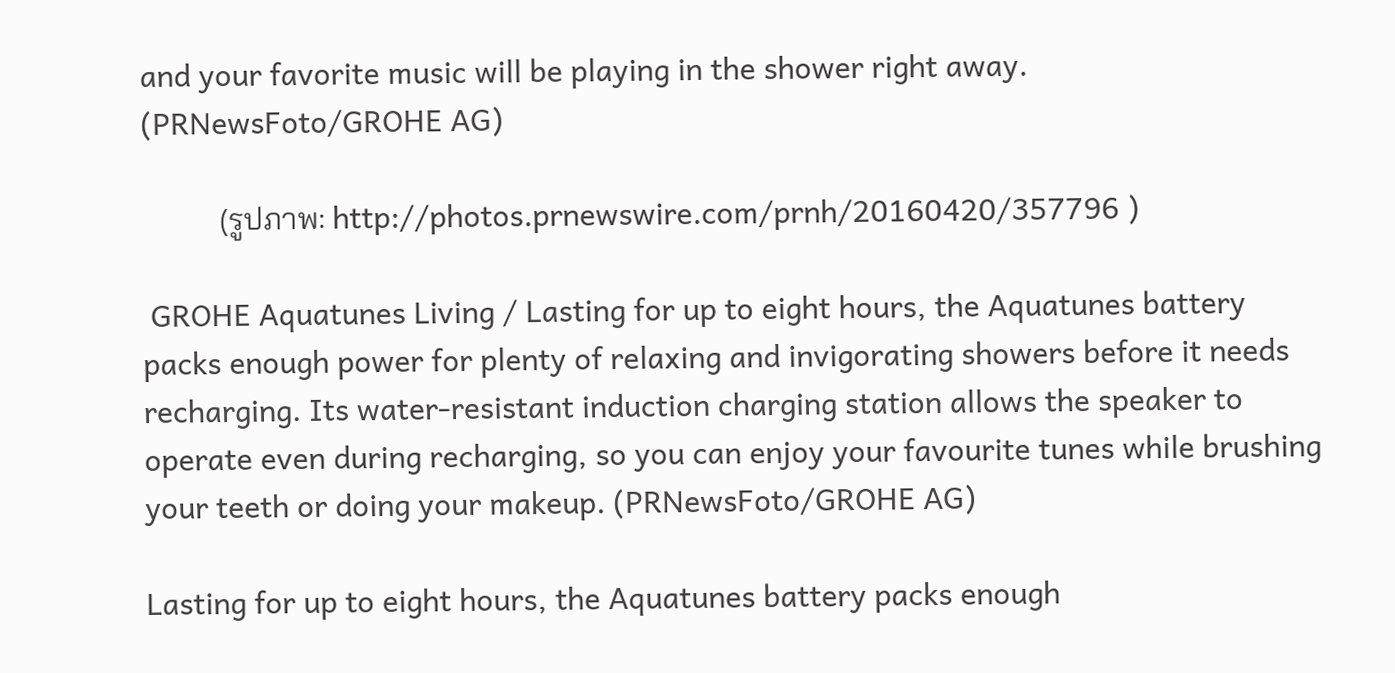and your favorite music will be playing in the shower right away. (PRNewsFoto/GROHE AG)

          (รูปภาพ: http://photos.prnewswire.com/prnh/20160420/357796 )

 GROHE Aquatunes Living / Lasting for up to eight hours, the Aquatunes battery packs enough power for plenty of relaxing and invigorating showers before it needs recharging. Its water-resistant induction charging station allows the speaker to operate even during recharging, so you can enjoy your favourite tunes while brushing your teeth or doing your makeup. (PRNewsFoto/GROHE AG)

Lasting for up to eight hours, the Aquatunes battery packs enough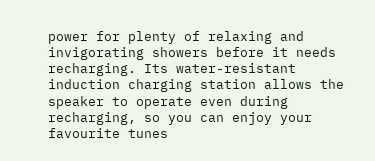power for plenty of relaxing and invigorating showers before it needs recharging. Its water-resistant induction charging station allows the speaker to operate even during recharging, so you can enjoy your favourite tunes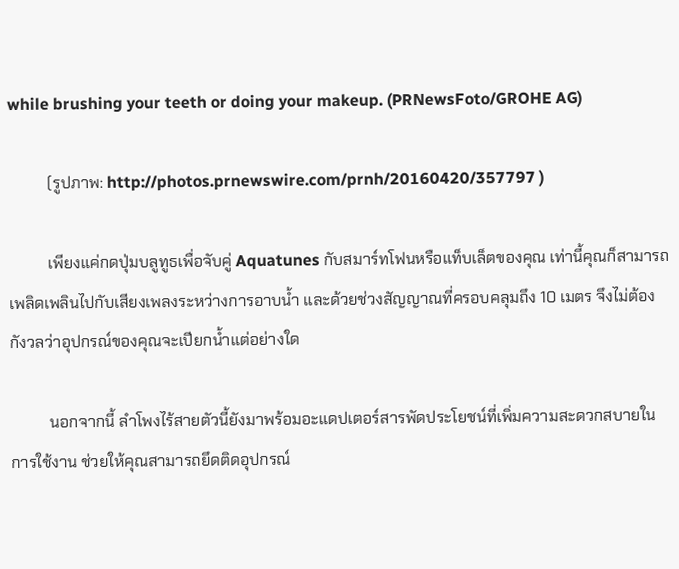while brushing your teeth or doing your makeup. (PRNewsFoto/GROHE AG)

          (รูปภาพ: http://photos.prnewswire.com/prnh/20160420/357797 )

          เพียงแค่กดปุ่มบลูทูธเพื่อจับคู่ Aquatunes กับสมาร์ทโฟนหรือแท็บเล็ตของคุณ เท่านี้คุณก็สามารถเพลิดเพลินไปกับเสียงเพลงระหว่างการอาบน้ำ และด้วยช่วงสัญญาณที่ครอบคลุมถึง 10 เมตร จึงไม่ต้องกังวลว่าอุปกรณ์ของคุณจะเปียกน้ำแต่อย่างใด

          นอกจากนี้ ลำโพงไร้สายตัวนี้ยังมาพร้อมอะแดปเตอร์สารพัดประโยชน์ที่เพิ่มความสะดวกสบายในการใช้งาน ช่วยให้คุณสามารถยึดติดอุปกรณ์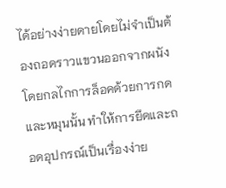ได้อย่างง่ายดายโดยไม่จำเป็นต้องถอดราวแขวนออกจากผนัง โดยกลไกการล็อคด้วยการกดและหมุนนั้น ทำให้การยึดและถอดอุปกรณ์เป็นเรื่องง่าย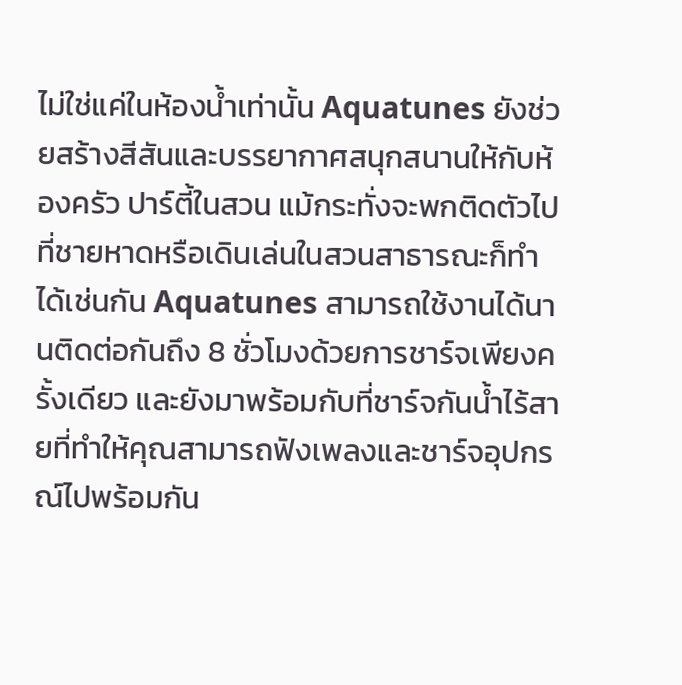ไม่ใช่แค่ในห้องน้ำเท่านั้น Aquatunes ยังช่วยสร้างสีสันและบรรยากาศสนุกสนานให้กับห้องครัว ปาร์ตี้ในสวน แม้กระทั่งจะพกติดตัวไปที่ชายหาดหรือเดินเล่นในสวนสาธารณะก็ทำได้เช่นกัน Aquatunes สามารถใช้งานได้นานติดต่อกันถึง 8 ชั่วโมงด้วยการชาร์จเพียงครั้งเดียว และยังมาพร้อมกับที่ชาร์จกันน้ำไร้สายที่ทำให้คุณสามารถฟังเพลงและชาร์จอุปกรณ์ไปพร้อมกัน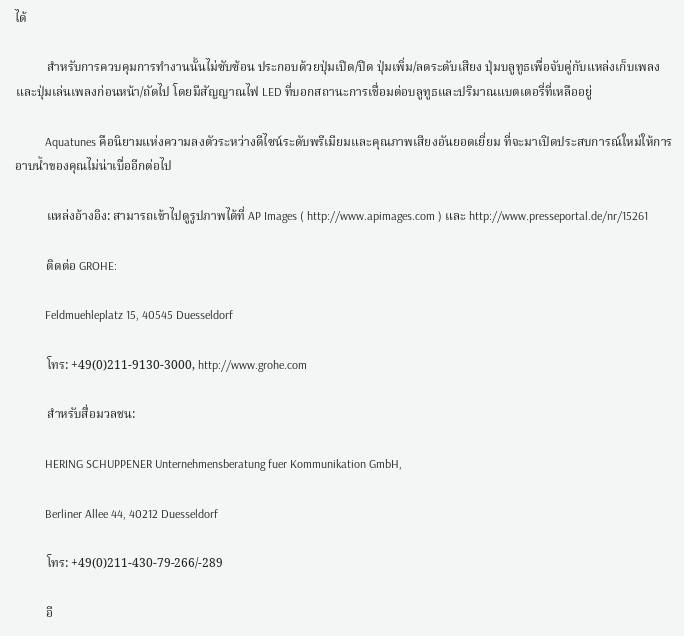ได้

          สำหรับการควบคุมการทำงานนั้นไม่ซับซ้อน ประกอบด้วยปุ่มเปิด/ปิด ปุ่มเพิ่ม/ลดระดับเสียง ปุ่มบลูทูธเพื่อจับคู่กับแหล่งเก็บเพลง และปุ่มเล่นเพลงก่อนหน้า/ถัดไป โดยมีสัญญาณไฟ LED ที่บอกสถานะการเชื่อมต่อบลูทูธและปริมาณแบตเตอรี่ที่เหลืออยู่

          Aquatunes คือนิยามแห่งความลงตัวระหว่างดีไซน์ระดับพรีเมียมและคุณภาพเสียงอันยอดเยี่ยม ที่จะมาเปิดประสบการณ์ใหม่ให้การอาบน้ำของคุณไม่น่าเบื่ออีกต่อไป

          แหล่งอ้างอิง: สามารถเข้าไปดูรูปภาพได้ที่ AP Images ( http://www.apimages.com ) และ http://www.presseportal.de/nr/15261

          ติดต่อ GROHE:

          Feldmuehleplatz 15, 40545 Duesseldorf

          โทร: +49(0)211-9130-3000, http://www.grohe.com

          สำหรับสื่อมวลชน:

          HERING SCHUPPENER Unternehmensberatung fuer Kommunikation GmbH,

          Berliner Allee 44, 40212 Duesseldorf

          โทร: +49(0)211-430-79-266/-289

          อี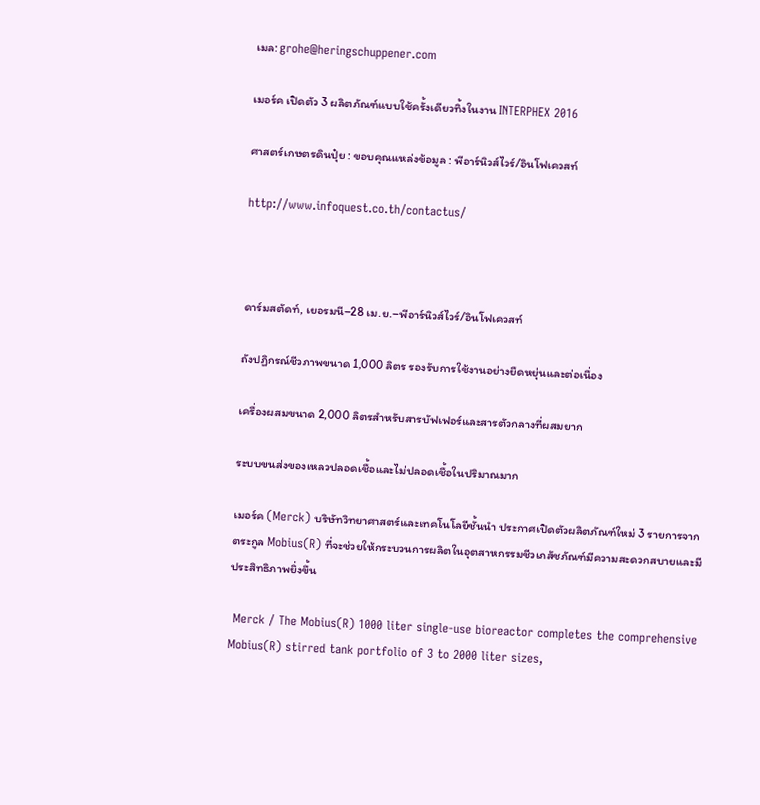เมล: grohe@heringschuppener.com

เมอร์ค เปิดตัว 3 ผลิตภัณฑ์แบบใช้ครั้งเดียวทิ้งในงาน INTERPHEX 2016

ศาสตร์เกษตรดินปุ๋ย : ขอบคุณแหล่งข้อมูล : พีอาร์นิวส์ไวร์/อินโฟเควสท์

http://www.infoquest.co.th/contactus/



ดาร์มสตัดท์, เยอรมนี–28 เม.ย.–พีอาร์นิวส์ไวร์/อินโฟเควสท์

ถังปฏิกรณ์ชีวภาพขนาด 1,000 ลิตร รองรับการใช้งานอย่างยืดหยุ่นและต่อเนื่อง

เครื่องผสมขนาด 2,000 ลิตรสำหรับสารบัฟเฟอร์และสารตัวกลางที่ผสมยาก

ระบบขนส่งของเหลวปลอดเชื้อและไม่ปลอดเชื้อในปริมาณมาก

เมอร์ค (Merck) บริษัทวิทยาศาสตร์และเทคโนโลยีชั้นนำ ประกาศเปิดตัวผลิตภัณฑ์ใหม่ 3 รายการจากตระกูล Mobius(R) ที่จะช่วยให้กระบวนการผลิตในอุตสาหกรรมชีวเภสัชภัณฑ์มีความสะดวกสบายและมีประสิทธิภาพยิ่งขึ้น

 Merck / The Mobius(R) 1000 liter single-use bioreactor completes the comprehensive Mobius(R) stirred tank portfolio of 3 to 2000 liter sizes,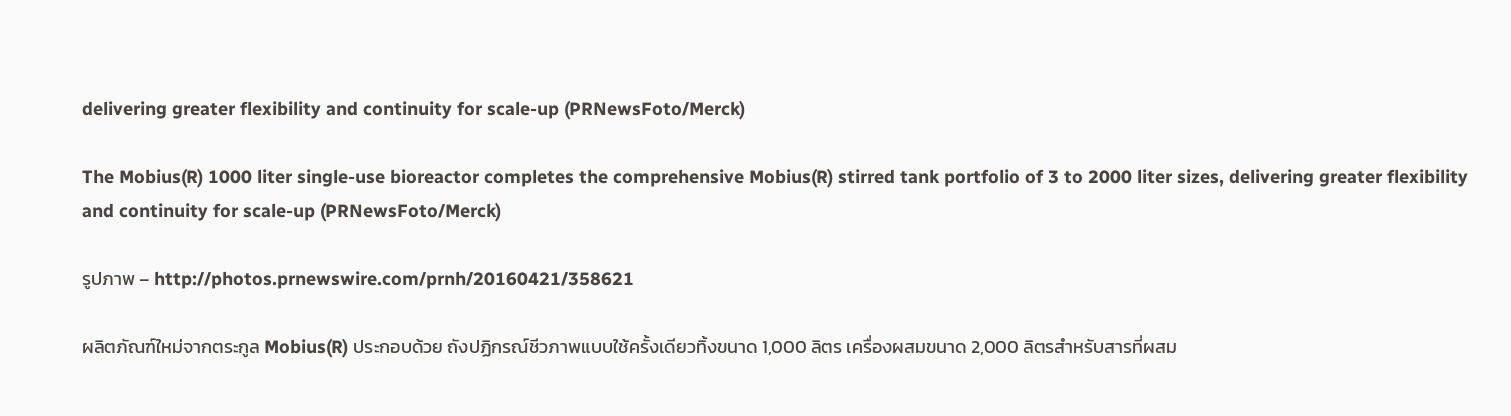delivering greater flexibility and continuity for scale-up (PRNewsFoto/Merck)

The Mobius(R) 1000 liter single-use bioreactor completes the comprehensive Mobius(R) stirred tank portfolio of 3 to 2000 liter sizes, delivering greater flexibility and continuity for scale-up (PRNewsFoto/Merck)

รูปภาพ – http://photos.prnewswire.com/prnh/20160421/358621

ผลิตภัณฑ์ใหม่จากตระกูล Mobius(R) ประกอบด้วย ถังปฏิกรณ์ชีวภาพแบบใช้ครั้งเดียวทิ้งขนาด 1,000 ลิตร เครื่องผสมขนาด 2,000 ลิตรสำหรับสารที่ผสม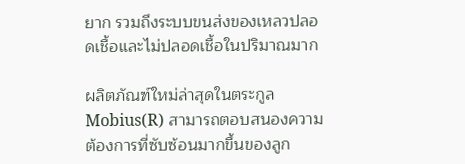ยาก รวมถึงระบบขนส่งของเหลวปลอดเชื้อและไม่ปลอดเชื้อในปริมาณมาก

ผลิตภัณฑ์ใหม่ล่าสุดในตระกูล Mobius(R) สามารถตอบสนองความต้องการที่ซับซ้อนมากขึ้นของลูก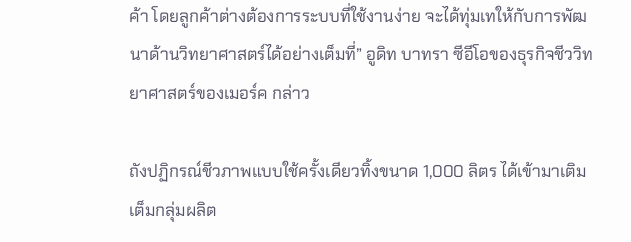ค้า โดยลูกค้าต่างต้องการระบบที่ใช้งานง่าย จะได้ทุ่มเทให้กับการพัฒนาด้านวิทยาศาสตร์ได้อย่างเต็มที่” อูดิท บาทรา ซีอีโอของธุรกิจชีววิทยาศาสตร์ของเมอร์ค กล่าว

ถังปฏิกรณ์ชีวภาพแบบใช้ครั้งเดียวทิ้งขนาด 1,000 ลิตร ได้เข้ามาเติมเต็มกลุ่มผลิต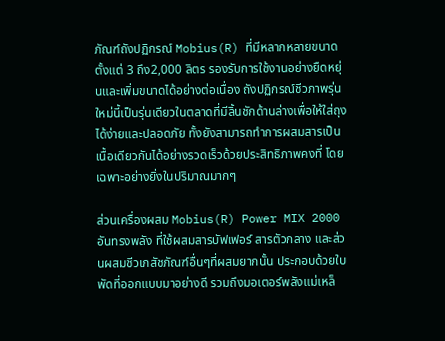ภัณฑ์ถังปฏิกรณ์ Mobius(R) ที่มีหลากหลายขนาดตั้งแต่ 3 ถึง2,000 ลิตร รองรับการใช้งานอย่างยืดหยุ่นและเพิ่มขนาดได้อย่างต่อเนื่อง ถังปฏิกรณ์ชีวภาพรุ่นใหม่นี้เป็นรุ่นเดียวในตลาดที่มีลิ้นชักด้านล่างเพื่อให้ใส่ถุงได้ง่ายและปลอดภัย ทั้งยังสามารถทำการผสมสารเป็นเนื้อเดียวกันได้อย่างรวดเร็วด้วยประสิทธิภาพคงที่ โดยเฉพาะอย่างยิ่งในปริมาณมากๆ

ส่วนเครื่องผสม Mobius(R) Power MIX 2000 อันทรงพลัง ที่ใช้ผสมสารบัฟเฟอร์ สารตัวกลาง และส่วนผสมชีวเภสัชภัณฑ์อื่นๆที่ผสมยากนั้น ประกอบด้วยใบพัดที่ออกแบบมาอย่างดี รวมถึงมอเตอร์พลังแม่เหล็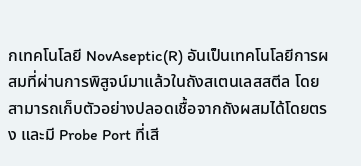กเทคโนโลยี NovAseptic(R) อันเป็นเทคโนโลยีการผสมที่ผ่านการพิสูจน์มาแล้วในถังสเตนเลสสตีล โดยสามารถเก็บตัวอย่างปลอดเชื้อจากถังผสมได้โดยตรง และมี Probe Port ที่เสี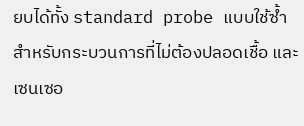ยบได้ทั้ง standard probe แบบใช้ซ้ำสำหรับกระบวนการที่ไม่ต้องปลอดเชื้อ และเซนเซอ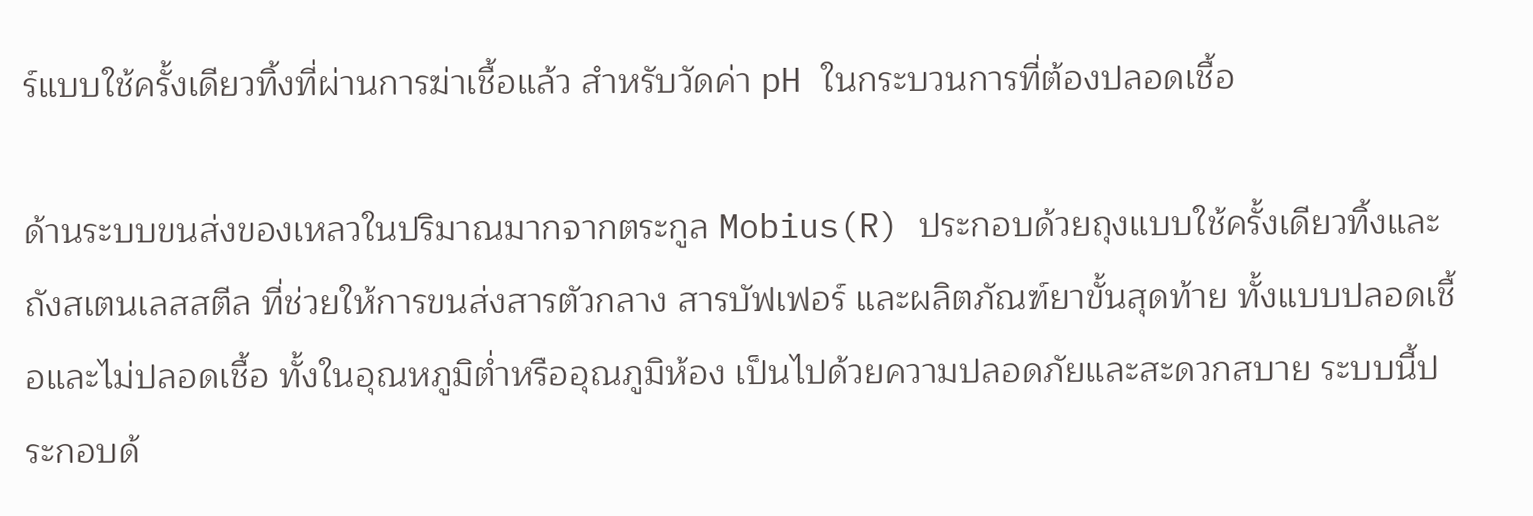ร์แบบใช้ครั้งเดียวทิ้งที่ผ่านการฆ่าเชื้อแล้ว สำหรับวัดค่า pH ในกระบวนการที่ต้องปลอดเชื้อ

ด้านระบบขนส่งของเหลวในปริมาณมากจากตระกูล Mobius(R) ประกอบด้วยถุงแบบใช้ครั้งเดียวทิ้งและถังสเตนเลสสตีล ที่ช่วยให้การขนส่งสารตัวกลาง สารบัฟเฟอร์ และผลิตภัณฑ์ยาขั้นสุดท้าย ทั้งแบบปลอดเชื้อและไม่ปลอดเชื้อ ทั้งในอุณหภูมิต่ำหรืออุณภูมิห้อง เป็นไปด้วยความปลอดภัยและสะดวกสบาย ระบบนี้ประกอบด้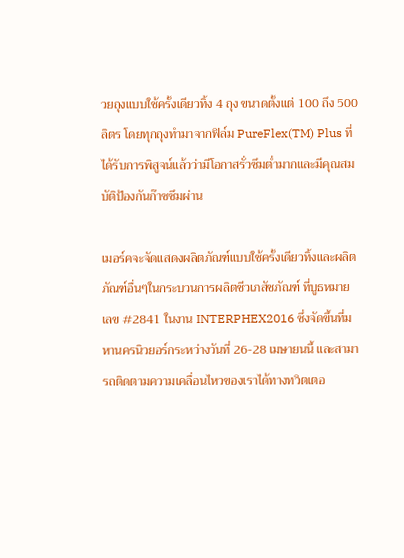วยถุงแบบใช้ครั้งเดียวทิ้ง 4 ถุง ขนาดตั้งแต่ 100 ถึง 500 ลิตร โดยทุกถุงทำมาจากฟิล์ม PureFlex(TM) Plus ที่ได้รับการพิสูจน์แล้วว่ามีโอกาสรั่วซึมต่ำมากและมีคุณสมบัติป้องกันก๊าซซึมผ่าน

เมอร์คจะจัดแสดงผลิตภัณฑ์แบบใช้ครั้งเดียวทิ้งและผลิตภัณฑ์อื่นๆในกระบวนการผลิตชีวเภสัชภัณฑ์ ที่บูธหมายเลข #2841 ในงาน INTERPHEX2016 ซึ่งจัดขึ้นที่มหานครนิวยอร์กระหว่างวันที่ 26-28 เมษายนนี้ และสามารถติดตามความเคลื่อนไหวของเราได้ทางทวิตเตอ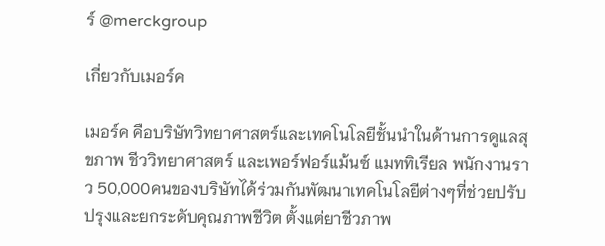ร์ @merckgroup

เกี่ยวกับเมอร์ค

เมอร์ค คือบริษัทวิทยาศาสตร์และเทคโนโลยีชั้นนำในด้านการดูแลสุขภาพ ชีววิทยาศาสตร์ และเพอร์ฟอร์แม้นซ์ แมททิเรียล พนักงานราว 50,000คนของบริษัทได้ร่วมกันพัฒนาเทคโนโลยีต่างๆที่ช่วยปรับปรุงและยกระดับคุณภาพชีวิต ตั้งแต่ยาชีวภาพ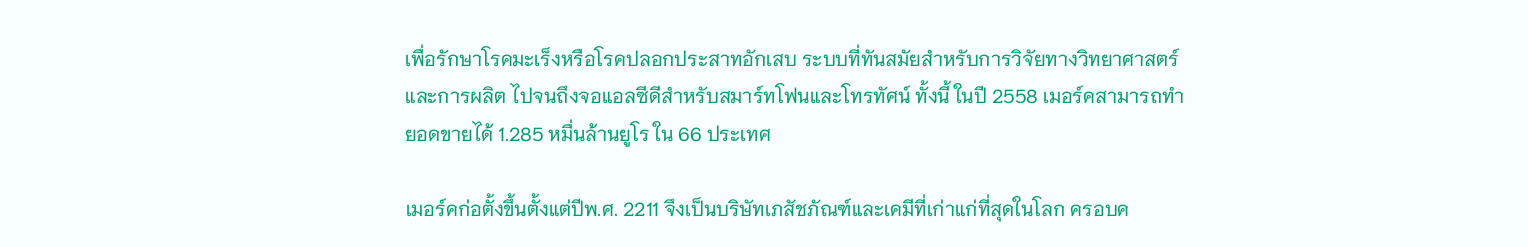เพื่อรักษาโรคมะเร็งหรือโรคปลอกประสาทอักเสบ ระบบที่ทันสมัยสำหรับการวิจัยทางวิทยาศาสตร์และการผลิต ไปจนถึงจอแอลซีดีสำหรับสมาร์ทโฟนและโทรทัศน์ ทั้งนี้ ในปี 2558 เมอร์คสามารถทำยอดขายได้ 1.285 หมื่นล้านยูโร ใน 66 ประเทศ

เมอร์คก่อตั้งขึ้นตั้งแต่ปีพ.ศ. 2211 จึงเป็นบริษัทเภสัชภัณฑ์และเคมีที่เก่าแก่ที่สุดในโลก ครอบค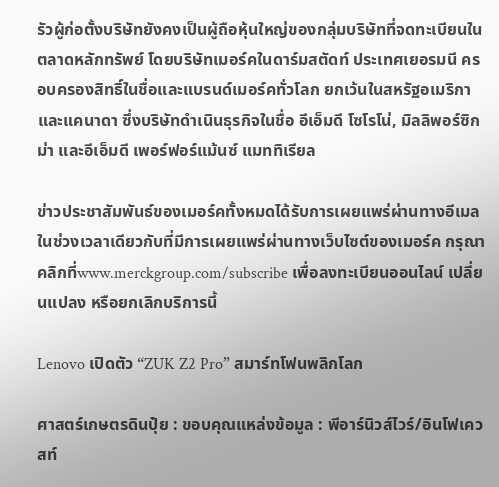รัวผู้ก่อตั้งบริษัทยังคงเป็นผู้ถือหุ้นใหญ่ของกลุ่มบริษัทที่จดทะเบียนในตลาดหลักทรัพย์ โดยบริษัทเมอร์คในดาร์มสตัดท์ ประเทศเยอรมนี ครอบครองสิทธิ์ในชื่อและแบรนด์เมอร์คทั่วโลก ยกเว้นในสหรัฐอเมริกาและแคนาดา ซึ่งบริษัทดำเนินธุรกิจในชื่อ อีเอ็มดี โซโรโน่, มิลลิพอร์ซิกม่า และอีเอ็มดี เพอร์ฟอร์แม้นซ์ แมททิเรียล

ข่าวประชาสัมพันธ์ของเมอร์คทั้งหมดได้รับการเผยแพร่ผ่านทางอีเมลในช่วงเวลาเดียวกับที่มีการเผยแพร่ผ่านทางเว็บไซต์ของเมอร์ค กรุณาคลิกที่www.merckgroup.com/subscribe เพื่อลงทะเบียนออนไลน์ เปลี่ยนแปลง หรือยกเลิกบริการนี้

Lenovo เปิดตัว “ZUK Z2 Pro” สมาร์ทโฟนพลิกโลก

ศาสตร์เกษตรดินปุ๋ย : ขอบคุณแหล่งข้อมูล : พีอาร์นิวส์ไวร์/อินโฟเควสท์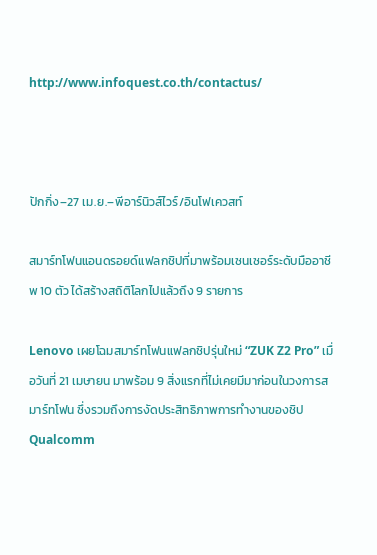http://www.infoquest.co.th/contactus/



ปักกิ่ง–27 เม.ย.–พีอาร์นิวส์ไวร์/อินโฟเควสท์

สมาร์ทโฟนแอนดรอยด์แฟลกชิปที่มาพร้อมเซนเซอร์ระดับมืออาชีพ 10 ตัว ได้สร้างสถิติโลกไปแล้วถึง 9 รายการ

Lenovo เผยโฉมสมาร์ทโฟนแฟลกชิปรุ่นใหม่ “ZUK Z2 Pro” เมื่อวันที่ 21 เมษายน มาพร้อม 9 สิ่งแรกที่ไม่เคยมีมาก่อนในวงการสมาร์ทโฟน ซึ่งรวมถึงการงัดประสิทธิภาพการทำงานของชิป Qualcomm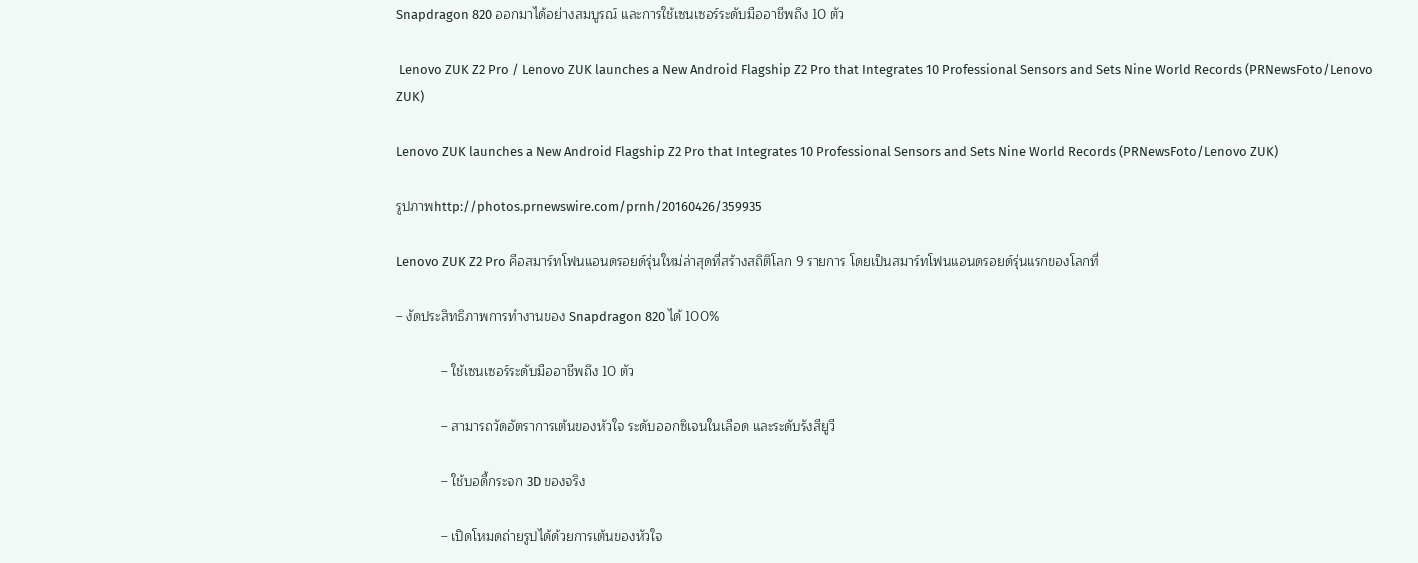Snapdragon 820 ออกมาได้อย่างสมบูรณ์ และการใช้เซนเซอร์ระดับมืออาชีพถึง 10 ตัว

 Lenovo ZUK Z2 Pro / Lenovo ZUK launches a New Android Flagship Z2 Pro that Integrates 10 Professional Sensors and Sets Nine World Records (PRNewsFoto/Lenovo ZUK)

Lenovo ZUK launches a New Android Flagship Z2 Pro that Integrates 10 Professional Sensors and Sets Nine World Records (PRNewsFoto/Lenovo ZUK)

รูปภาพhttp://photos.prnewswire.com/prnh/20160426/359935

Lenovo ZUK Z2 Pro คือสมาร์ทโฟนแอนดรอยด์รุ่นใหม่ล่าสุดที่สร้างสถิติโลก 9 รายการ โดยเป็นสมาร์ทโฟนแอนดรอยด์รุ่นแรกของโลกที่

– งัดประสิทธิภาพการทำงานของ Snapdragon 820 ได้ 100%

            – ใช้เซนเซอร์ระดับมืออาชีพถึง 10 ตัว

            – สามารถวัดอัตราการเต้นของหัวใจ ระดับออกซิเจนในเลือด และระดับรังสียูวี

            – ใช้บอดี้กระจก 3D ของจริง

            – เปิดโหมดถ่ายรูปได้ด้วยการเต้นของหัวใจ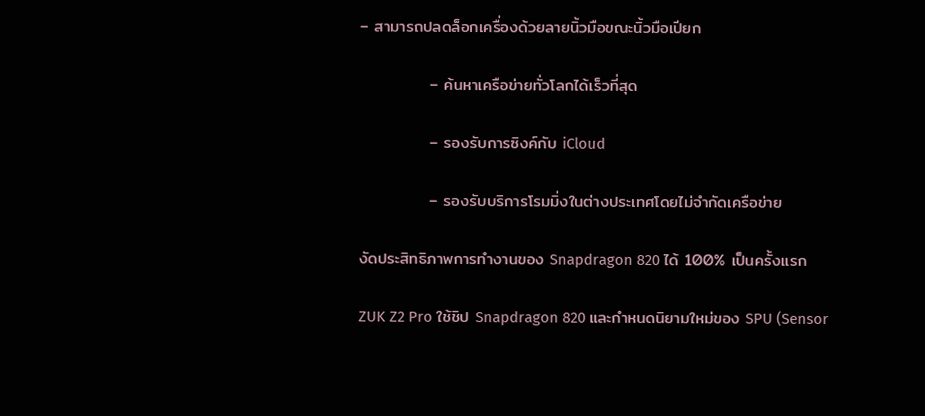– สามารถปลดล็อกเครื่องด้วยลายนิ้วมือขณะนิ้วมือเปียก

            – ค้นหาเครือข่ายทั่วโลกได้เร็วที่สุด

            – รองรับการซิงค์กับ iCloud

            – รองรับบริการโรมมิ่งในต่างประเทศโดยไม่จำกัดเครือข่าย

งัดประสิทธิภาพการทำงานของ Snapdragon 820 ได้ 100% เป็นครั้งแรก

ZUK Z2 Pro ใช้ชิป Snapdragon 820 และกำหนดนิยามใหม่ของ SPU (Sensor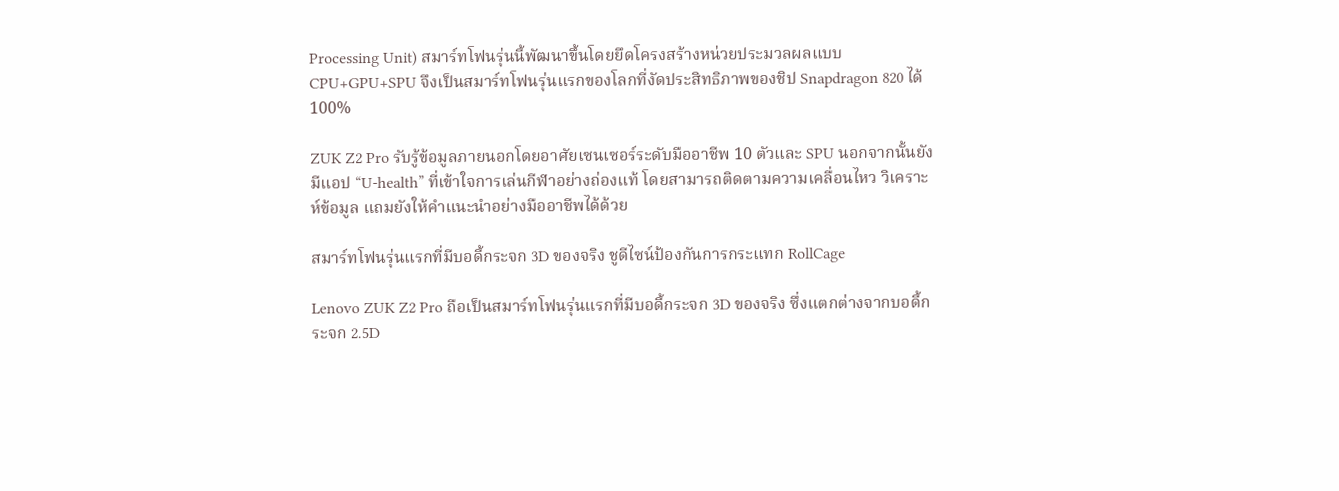Processing Unit) สมาร์ทโฟนรุ่นนี้พัฒนาขึ้นโดยยึดโครงสร้างหน่วยประมวลผลแบบ CPU+GPU+SPU จึงเป็นสมาร์ทโฟนรุ่นแรกของโลกที่งัดประสิทธิภาพของชิป Snapdragon 820 ได้ 100%

ZUK Z2 Pro รับรู้ข้อมูลภายนอกโดยอาศัยเซนเซอร์ระดับมืออาชีพ 10 ตัวและ SPU นอกจากนั้นยังมีแอป “U-health” ที่เข้าใจการเล่นกีฬาอย่างถ่องแท้ โดยสามารถติดตามความเคลื่อนไหว วิเคราะห์ข้อมูล แถมยังให้คำแนะนำอย่างมืออาชีพได้ด้วย

สมาร์ทโฟนรุ่นแรกที่มีบอดี้กระจก 3D ของจริง ชูดีไซน์ป้องกันการกระแทก RollCage

Lenovo ZUK Z2 Pro ถือเป็นสมาร์ทโฟนรุ่นแรกที่มีบอดี้กระจก 3D ของจริง ซึ่งแตกต่างจากบอดี้กระจก 2.5D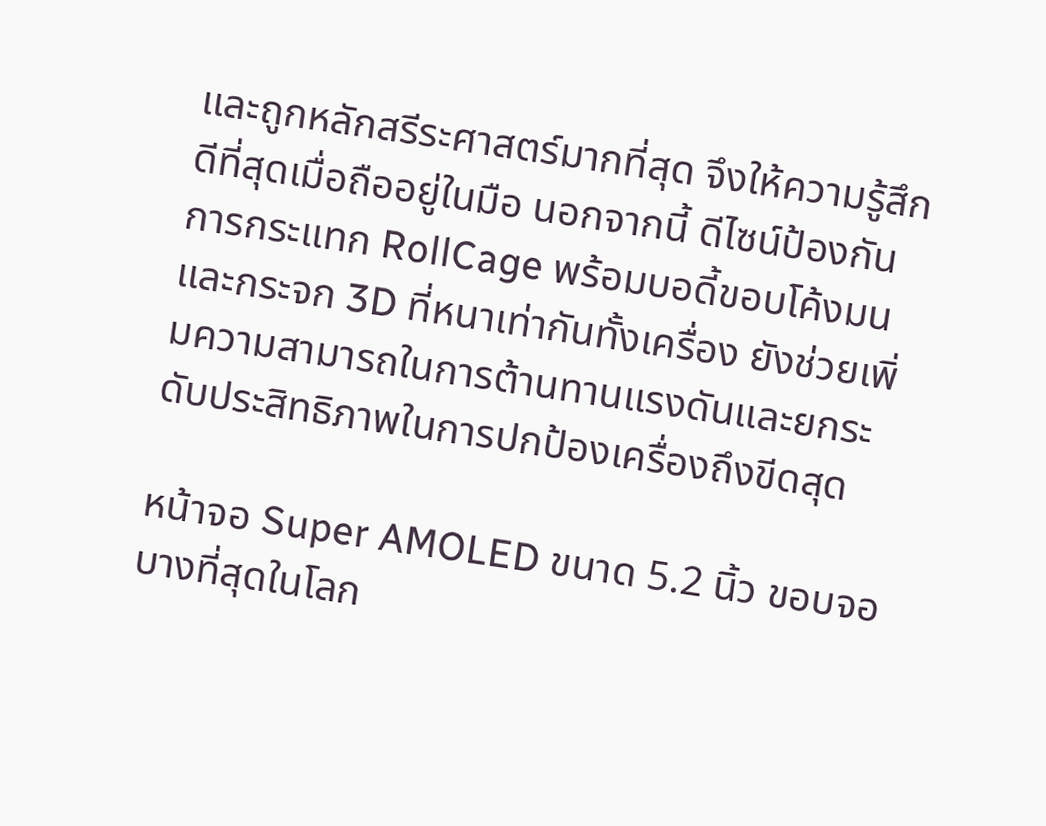และถูกหลักสรีระศาสตร์มากที่สุด จึงให้ความรู้สึกดีที่สุดเมื่อถืออยู่ในมือ นอกจากนี้ ดีไซน์ป้องกันการกระแทก RollCage พร้อมบอดี้ขอบโค้งมน และกระจก 3D ที่หนาเท่ากันทั้งเครื่อง ยังช่วยเพิ่มความสามารถในการต้านทานแรงดันและยกระดับประสิทธิภาพในการปกป้องเครื่องถึงขีดสุด

หน้าจอ Super AMOLED ขนาด 5.2 นิ้ว ขอบจอบางที่สุดในโลก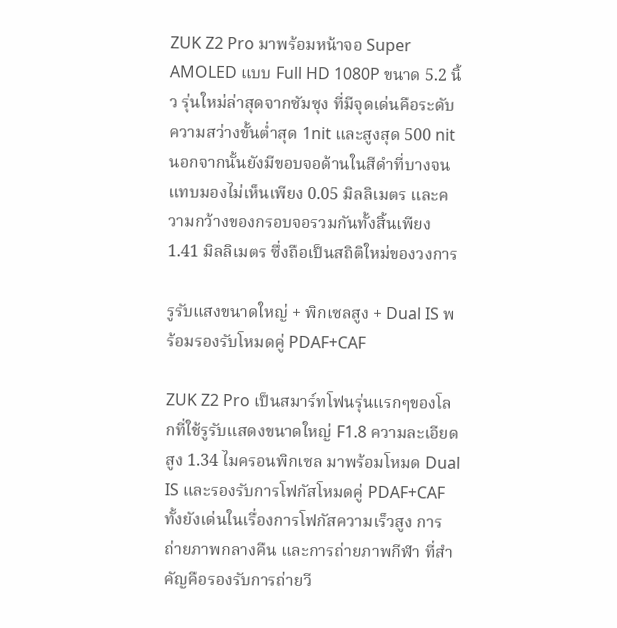ZUK Z2 Pro มาพร้อมหน้าจอ Super AMOLED แบบ Full HD 1080P ขนาด 5.2 นิ้ว รุ่นใหม่ล่าสุดจากซัมซุง ที่มีจุดเด่นคือระดับความสว่างขั้นต่ำสุด 1nit และสูงสุด 500 nit นอกจากนั้นยังมีขอบจอด้านในสีดำที่บางจนแทบมองไม่เห็นเพียง 0.05 มิลลิเมตร และความกว้างของกรอบจอรวมกันทั้งสิ้นเพียง 1.41 มิลลิเมตร ซึ่งถือเป็นสถิติใหม่ของวงการ

รูรับแสงขนาดใหญ่ + พิกเซลสูง + Dual IS พร้อมรองรับโหมดคู่ PDAF+CAF

ZUK Z2 Pro เป็นสมาร์ทโฟนรุ่นแรกๆของโลกที่ใช้รูรับแสดงขนาดใหญ่ F1.8 ความละเอียดสูง 1.34 ไมครอนพิกเซล มาพร้อมโหมด Dual IS และรองรับการโฟกัสโหมดคู่ PDAF+CAF ทั้งยังเด่นในเรื่องการโฟกัสความเร็วสูง การถ่ายภาพกลางคืน และการถ่ายภาพกีฬา ที่สำคัญคือรองรับการถ่ายวี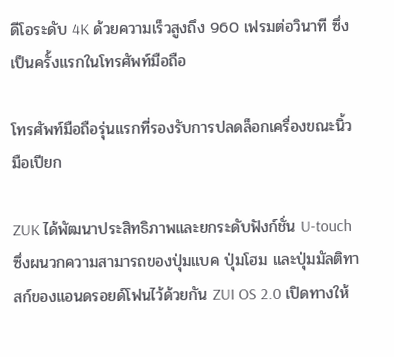ดีโอระดับ 4K ด้วยความเร็วสูงถึง 960 เฟรมต่อวินาที ซึ่งเป็นครั้งแรกในโทรศัพท์มือถือ

โทรศัพท์มือถือรุ่นแรกที่รองรับการปลดล็อกเครื่องขณะนิ้วมือเปียก

ZUK ได้พัฒนาประสิทธิภาพและยกระดับฟังก์ชั่น U-touch ซึ่งผนวกความสามารถของปุ่มแบค ปุ่มโฮม และปุ่มมัลติทาสก์ของแอนดรอยด์โฟนไว้ด้วยกัน ZUI OS 2.0 เปิดทางให้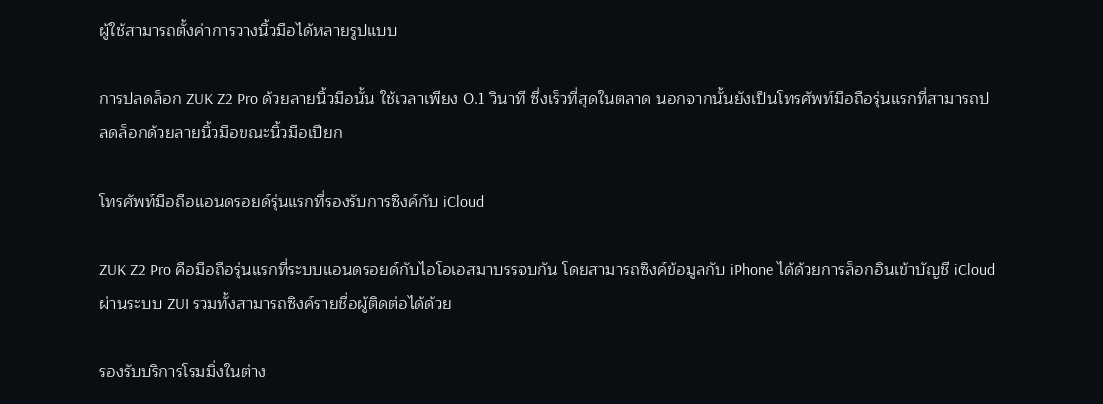ผู้ใช้สามารถตั้งค่าการวางนิ้วมือได้หลายรูปแบบ

การปลดล็อก ZUK Z2 Pro ด้วยลายนิ้วมือนั้น ใช้เวลาเพียง 0.1 วินาที ซึ่งเร็วที่สุดในตลาด นอกจากนั้นยังเป็นโทรศัพท์มือถือรุ่นแรกที่สามารถปลดล็อกด้วยลายนิ้วมือขณะนิ้วมือเปียก

โทรศัพท์มือถือแอนดรอยด์รุ่นแรกที่รองรับการซิงค์กับ iCloud

ZUK Z2 Pro คือมือถือรุ่นแรกที่ระบบแอนดรอยด์กับไอโอเอสมาบรรจบกัน โดยสามารถซิงค์ข้อมูลกับ iPhone ได้ด้วยการล็อกอินเข้าบัญชี iCloudผ่านระบบ ZUI รวมทั้งสามารถซิงค์รายชื่อผู้ติดต่อได้ด้วย

รองรับบริการโรมมิ่งในต่าง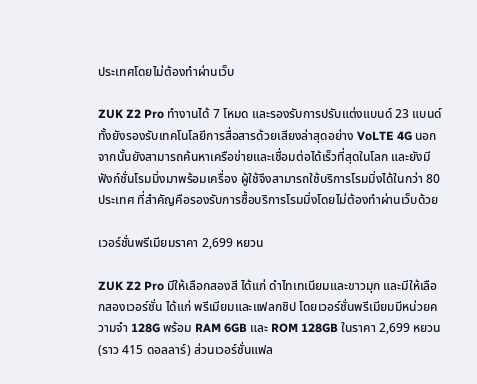ประเทศโดยไม่ต้องทำผ่านเว็บ

ZUK Z2 Pro ทำงานได้ 7 โหมด และรองรับการปรับแต่งแบนด์ 23 แบนด์ ทั้งยังรองรับเทคโนโลยีการสื่อสารด้วยเสียงล่าสุดอย่าง VoLTE 4G นอกจากนั้นยังสามารถค้นหาเครือข่ายและเชื่อมต่อได้เร็วที่สุดในโลก และยังมีฟังก์ชั่นโรมมิ่งมาพร้อมเครื่อง ผู้ใช้จึงสามารถใช้บริการโรมมิ่งได้ในกว่า 80 ประเทศ ที่สำคัญคือรองรับการซื้อบริการโรมมิ่งโดยไม่ต้องทำผ่านเว็บด้วย

เวอร์ชั่นพรีเมียมราคา 2,699 หยวน

ZUK Z2 Pro มีให้เลือกสองสี ได้แก่ ดำไทเทเนียมและขาวมุก และมีให้เลือกสองเวอร์ชั่น ได้แก่ พรีเมียมและแฟลกชิป โดยเวอร์ชั่นพรีเมียมมีหน่วยความจำ 128G พร้อม RAM 6GB และ ROM 128GB ในราคา 2,699 หยวน (ราว 415 ดอลลาร์) ส่วนเวอร์ชั่นแฟล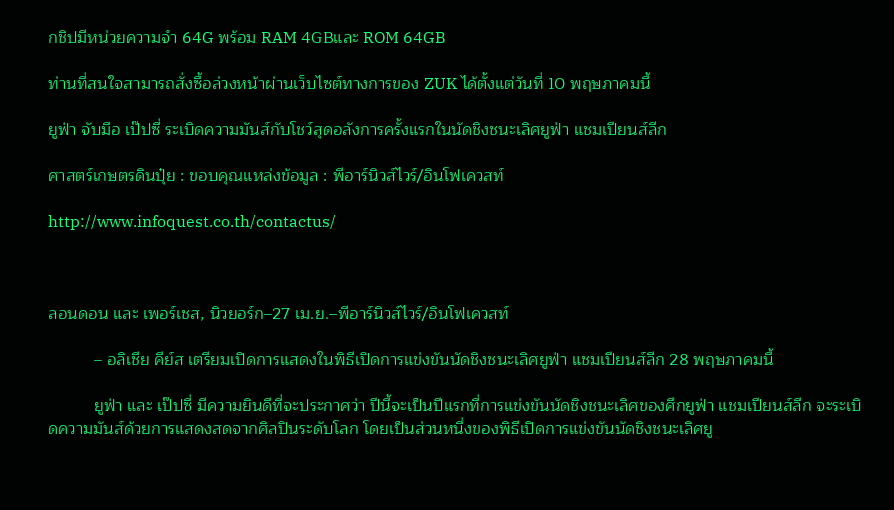กชิปมีหน่วยความจำ 64G พร้อม RAM 4GBและ ROM 64GB

ท่านที่สนใจสามารถสั่งซื้อล่วงหน้าผ่านเว็บไซต์ทางการของ ZUK ได้ตั้งแต่วันที่ 10 พฤษภาคมนี้

ยูฟ่า จับมือ เป๊ปซี่ ระเบิดความมันส์กับโชว์สุดอลังการครั้งแรกในนัดชิงชนะเลิศยูฟ่า แชมเปียนส์ลีก

ศาสตร์เกษตรดินปุ๋ย : ขอบคุณแหล่งข้อมูล : พีอาร์นิวส์ไวร์/อินโฟเควสท์

http://www.infoquest.co.th/contactus/



ลอนดอน และ เพอร์เชส, นิวยอร์ก–27 เม.ย.–พีอาร์นิวส์ไวร์/อินโฟเควสท์

          – อลิเชีย คีย์ส เตรียมเปิดการแสดงในพิธีเปิดการแข่งขันนัดชิงชนะเลิศยูฟ่า แชมเปียนส์ลีก 28 พฤษภาคมนี้

          ยูฟ่า และ เป๊ปซี่ มีความยินดีที่จะประกาศว่า ปีนี้จะเป็นปีแรกที่การแข่งขันนัดชิงชนะเลิศของศึกยูฟ่า แชมเปียนส์ลีก จะระเบิดความมันส์ด้วยการแสดงสดจากศิลปินระดับโลก โดยเป็นส่วนหนึ่งของพิธีเปิดการแข่งขันนัดชิงชนะเลิศยู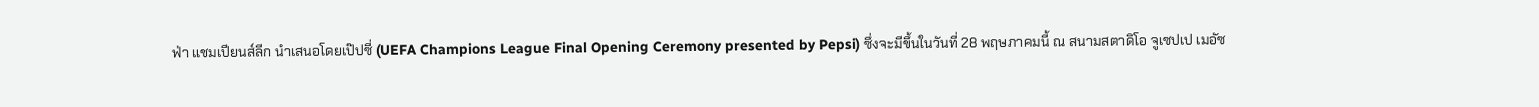ฟ่า แชมเปียนส์ลีก นำเสนอโดยเป๊ปซี่ (UEFA Champions League Final Opening Ceremony presented by Pepsi) ซึ่งจะมีขึ้นในวันที่ 28 พฤษภาคมนี้ ณ สนามสตาดิโอ จูเซปเป เมอัซ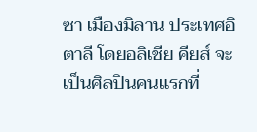ซา เมืองมิลาน ประเทศอิตาลี โดยอลิเชีย คียส์ จะเป็นศิลปินคนแรกที่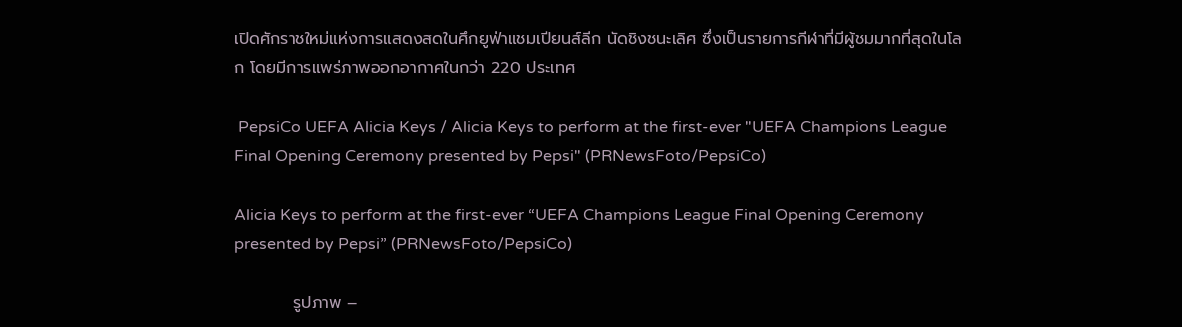เปิดศักราชใหม่แห่งการแสดงสดในศึกยูฟ่าแชมเปียนส์ลีก นัดชิงชนะเลิศ ซึ่งเป็นรายการกีฬาที่มีผู้ชมมากที่สุดในโลก โดยมีการแพร่ภาพออกอากาศในกว่า 220 ประเทศ

 PepsiCo UEFA Alicia Keys / Alicia Keys to perform at the first-ever "UEFA Champions League Final Opening Ceremony presented by Pepsi" (PRNewsFoto/PepsiCo)

Alicia Keys to perform at the first-ever “UEFA Champions League Final Opening Ceremony presented by Pepsi” (PRNewsFoto/PepsiCo)

          รูปภาพ –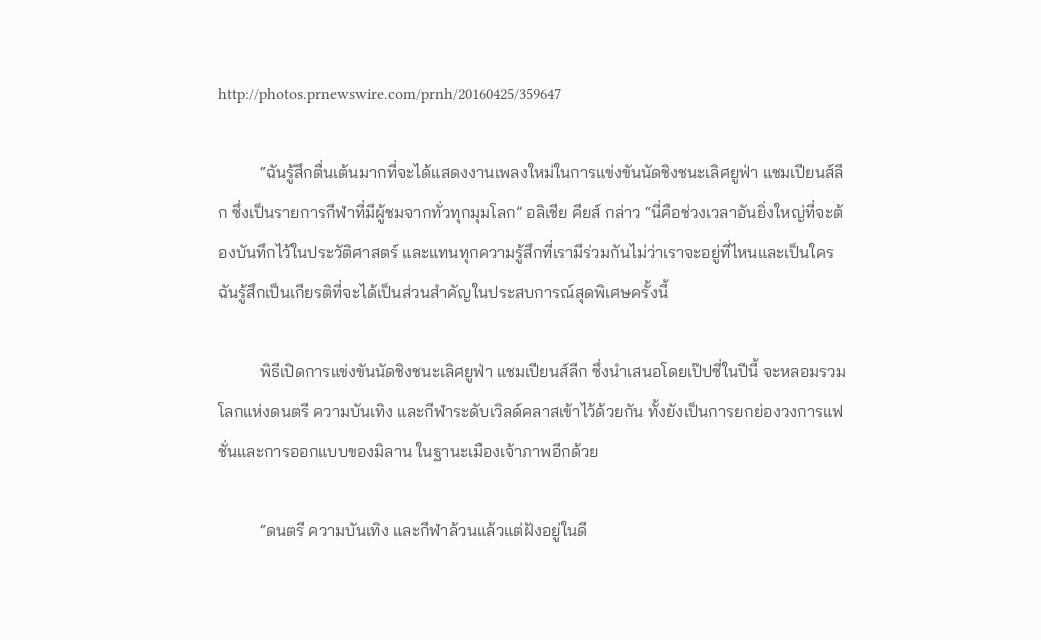http://photos.prnewswire.com/prnh/20160425/359647

          “ฉันรู้สึกตื่นเต้นมากที่จะได้แสดงงานเพลงใหม่ในการแข่งขันนัดชิงชนะเลิศยูฟ่า แชมเปียนส์ลีก ซึ่งเป็นรายการกีฬาที่มีผู้ชมจากทั่วทุกมุมโลก” อลิเชีย คียส์ กล่าว “นี่คือช่วงเวลาอันยิ่งใหญ่ที่จะต้องบันทึกไว้ในประวัติศาสตร์ และแทนทุกความรู้สึกที่เรามีร่วมกันไม่ว่าเราจะอยู่ที่ไหนและเป็นใคร ฉันรู้สึกเป็นเกียรติที่จะได้เป็นส่วนสำคัญในประสบการณ์สุดพิเศษครั้งนี้

          พิธีเปิดการแข่งขันนัดชิงชนะเลิศยูฟ่า แชมเปียนส์ลีก ซึ่งนำเสนอโดยเป๊ปซี่ในปีนี้ จะหลอมรวมโลกแห่งดนตรี ความบันเทิง และกีฬาระดับเวิลด์คลาสเข้าไว้ด้วยกัน ทั้งยังเป็นการยกย่องวงการแฟชั่นและการออกแบบของมิลาน ในฐานะเมืองเจ้าภาพอีกด้วย

          “ดนตรี ความบันเทิง และกีฬาล้วนแล้วแต่ฝังอยู่ในดี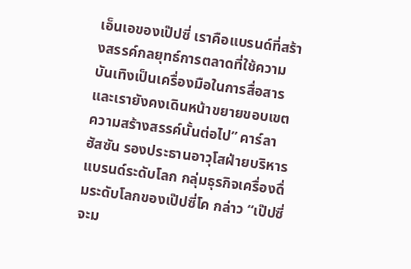เอ็นเอของเป๊ปซี่ เราคือแบรนด์ที่สร้างสรรค์กลยุทธ์การตลาดที่ใช้ความบันเทิงเป็นเครื่องมือในการสื่อสาร และเรายังคงเดินหน้าขยายขอบเขตความสร้างสรรค์นั้นต่อไป” คาร์ลา ฮัสซัน รองประธานอาวุโสฝ่ายบริหารแบรนด์ระดับโลก กลุ่มธุรกิจเครื่องดื่มระดับโลกของเป๊ปซี่โค กล่าว “เป๊ปซี่จะม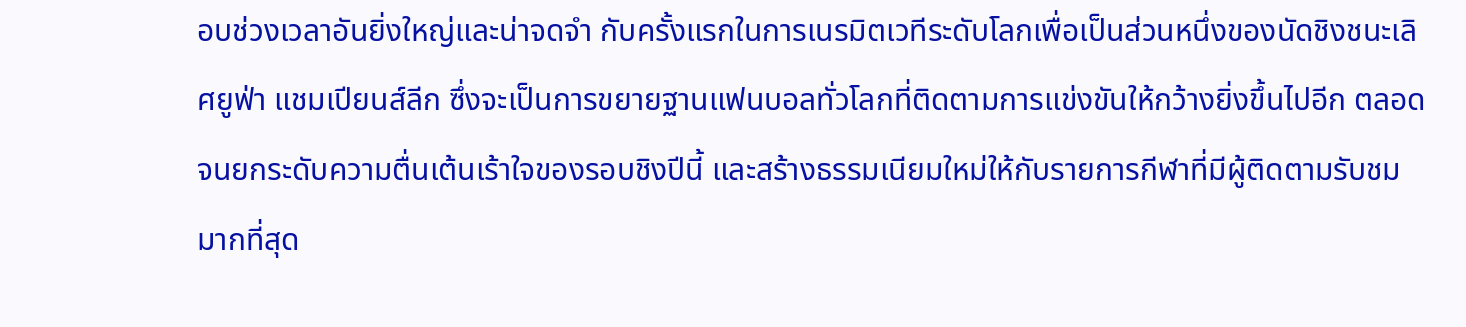อบช่วงเวลาอันยิ่งใหญ่และน่าจดจำ กับครั้งแรกในการเนรมิตเวทีระดับโลกเพื่อเป็นส่วนหนึ่งของนัดชิงชนะเลิศยูฟ่า แชมเปียนส์ลีก ซึ่งจะเป็นการขยายฐานแฟนบอลทั่วโลกที่ติดตามการแข่งขันให้กว้างยิ่งขึ้นไปอีก ตลอดจนยกระดับความตื่นเต้นเร้าใจของรอบชิงปีนี้ และสร้างธรรมเนียมใหม่ให้กับรายการกีฬาที่มีผู้ติดตามรับชมมากที่สุด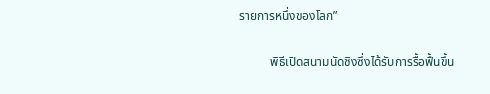รายการหนึ่งของโลก”

          พิธีเปิดสนามนัดชิงซึ่งได้รับการรื้อฟื้นขึ้น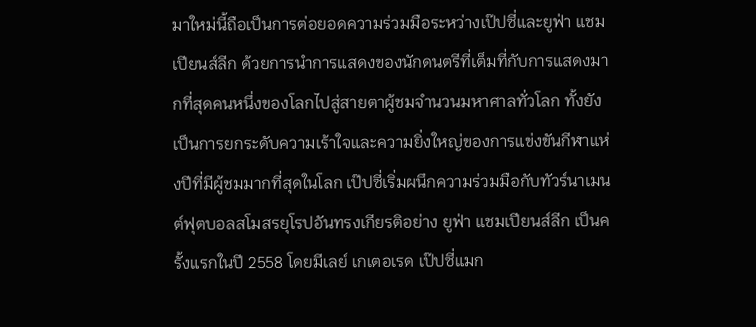มาใหม่นี้ถือเป็นการต่อยอดความร่วมมือระหว่างเป๊ปซี่และยูฟ่า แชมเปียนส์ลีก ด้วยการนำการแสดงของนักดนตรีที่เต็มที่กับการแสดงมากที่สุดคนหนึ่งของโลกไปสู่สายตาผู้ชมจำนวนมหาศาลทั่วโลก ทั้งยังเป็นการยกระดับความเร้าใจและความยิ่งใหญ่ของการแข่งขันกีฬาแห่งปีที่มีผู้ชมมากที่สุดในโลก เป๊ปซี่เริ่มผนึกความร่วมมือกับทัวร์นาเมนต์ฟุตบอลสโมสรยุโรปอันทรงเกียรติอย่าง ยูฟ่า แชมเปียนส์ลีก เป็นครั้งแรกในปี 2558 โดยมีเลย์ เกเตอเรด เป๊ปซี่แมก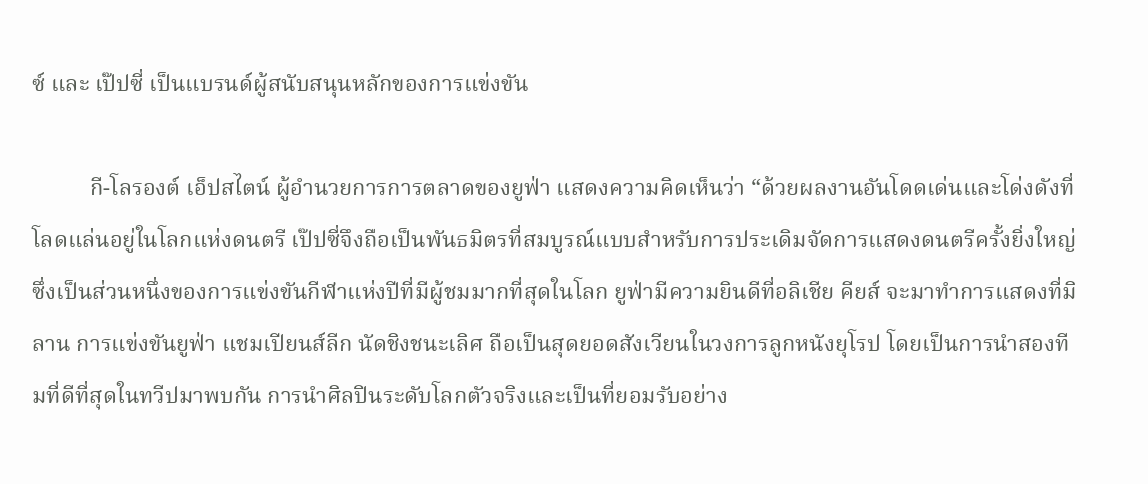ซ์ และ เป๊ปซี่ เป็นแบรนด์ผู้สนับสนุนหลักของการแข่งขัน

          กี-โลรองต์ เอ็ปสไตน์ ผู้อำนวยการการตลาดของยูฟ่า แสดงความคิดเห็นว่า “ด้วยผลงานอันโดดเด่นและโด่งดังที่โลดแล่นอยู่ในโลกแห่งดนตรี เป๊ปซี่จึงถือเป็นพันธมิตรที่สมบูรณ์แบบสำหรับการประเดิมจัดการแสดงดนตรีครั้งยิ่งใหญ่ซึ่งเป็นส่วนหนึ่งของการแข่งขันกีฬาแห่งปีที่มีผู้ชมมากที่สุดในโลก ยูฟ่ามีความยินดีที่อลิเชีย คียส์ จะมาทำการแสดงที่มิลาน การแข่งขันยูฟ่า แชมเปียนส์ลีก นัดชิงชนะเลิศ ถือเป็นสุดยอดสังเวียนในวงการลูกหนังยุโรป โดยเป็นการนำสองทีมที่ดีที่สุดในทวีปมาพบกัน การนำศิลปินระดับโลกตัวจริงและเป็นที่ยอมรับอย่าง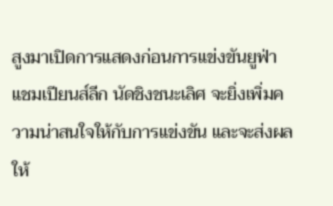สูงมาเปิดการแสดงก่อนการแข่งขันยูฟ่า แชมเปียนส์ลีก นัดชิงชนะเลิศ จะยิ่งเพิ่มความน่าสนใจให้กับการแข่งขัน และจะส่งผลให้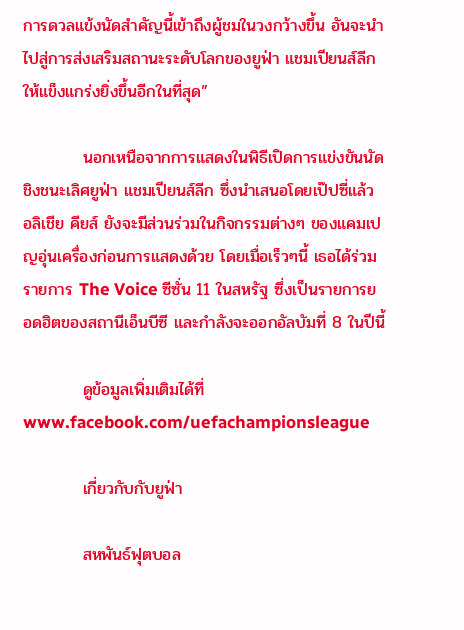การดวลแข้งนัดสำคัญนี้เข้าถึงผู้ชมในวงกว้างขึ้น อันจะนำไปสู่การส่งเสริมสถานะระดับโลกของยูฟ่า แชมเปียนส์ลีก ให้แข็งแกร่งยิ่งขึ้นอีกในที่สุด”

          นอกเหนือจากการแสดงในพิธีเปิดการแข่งขันนัดชิงชนะเลิศยูฟ่า แชมเปียนส์ลีก ซึ่งนำเสนอโดยเป๊ปซี่แล้ว อลิเชีย คียส์ ยังจะมีส่วนร่วมในกิจกรรมต่างๆ ของแคมเปญอุ่นเครื่องก่อนการแสดงด้วย โดยเมื่อเร็วๆนี้ เธอได้ร่วมรายการ The Voice ซีซั่น 11 ในสหรัฐ ซึ่งเป็นรายการยอดฮิตของสถานีเอ็นบีซี และกำลังจะออกอัลบัมที่ 8 ในปีนี้

          ดูข้อมูลเพิ่มเติมได้ที่ www.facebook.com/uefachampionsleague

          เกี่ยวกับกับยูฟ่า

          สหพันธ์ฟุตบอล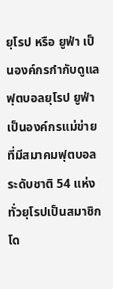ยุโรป หรือ ยูฟ่า เป็นองค์กรกำกับดูแลฟุตบอลยุโรป ยูฟ่าเป็นองค์กรแม่ข่ายที่มีสมาคมฟุตบอลระดับชาติ 54 แห่งทั่วยุโรปเป็นสมาชิก โด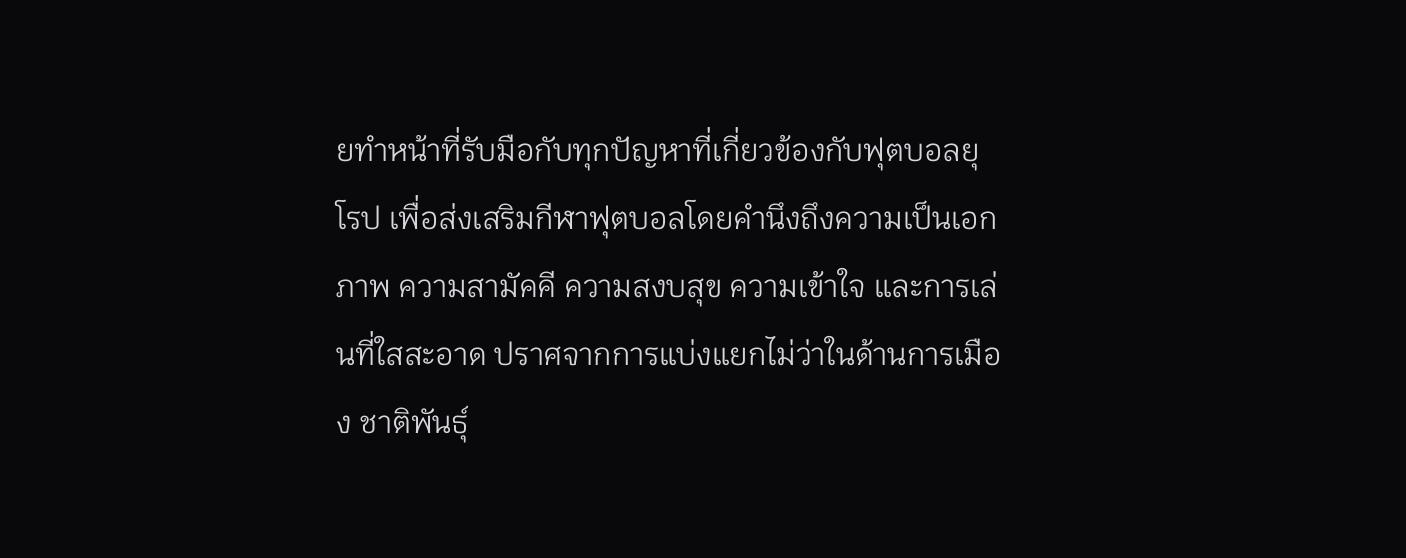ยทำหน้าที่รับมือกับทุกปัญหาที่เกี่ยวข้องกับฟุตบอลยุโรป เพื่อส่งเสริมกีฬาฟุตบอลโดยคำนึงถึงความเป็นเอกภาพ ความสามัคคี ความสงบสุข ความเข้าใจ และการเล่นที่ใสสะอาด ปราศจากการแบ่งแยกไม่ว่าในด้านการเมือง ชาติพันธุ์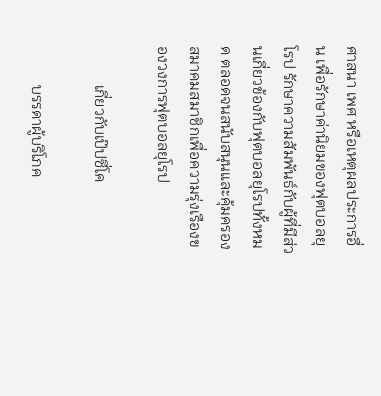ศาสนา เพศ หรือเหตุผลประการอื่น เพื่อรักษาค่านิยมของฟุตบอลยุโรป รักษาความสัมพันธ์กับผู้ที่มีส่วนเกี่ยวข้องกับฟุตบอลยุโรปทั้งหมด ตลอดจนสนับสนุนและคุ้มครองสมาคมสมาชิกเพื่อความรุ่งเรืองของวงการฟุตบอลยุโรป

          เกี่ยวกับเป๊ปซี่โค

          บรรดาผู้บริโภค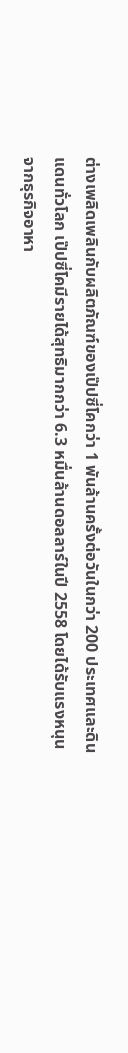ต่างเพลิดเพลินกับผลิตภัณฑ์ของเป๊ปซี่โคกว่า 1 พันล้านครั้งต่อวันในกว่า 200 ประเทศและดินแดนทั่วโลก เป๊ปซี่โคมีรายได้สุทธิมากกว่า 6.3 หมื่นล้านดอลลาร์ในปี 2558 โดยได้รับแรงหนุนจากธุรกิจอาหา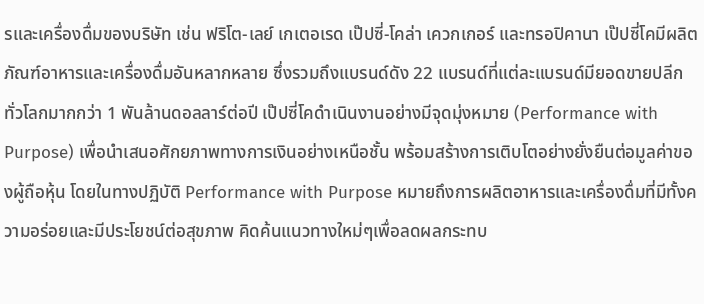รและเครื่องดื่มของบริษัท เช่น ฟริโต-เลย์ เกเตอเรด เป๊ปซี่-โคล่า เควกเกอร์ และทรอปิคานา เป๊ปซี่โคมีผลิตภัณฑ์อาหารและเครื่องดื่มอันหลากหลาย ซึ่งรวมถึงแบรนด์ดัง 22 แบรนด์ที่แต่ละแบรนด์มียอดขายปลีกทั่วโลกมากกว่า 1 พันล้านดอลลาร์ต่อปี เป๊ปซี่โคดำเนินงานอย่างมีจุดมุ่งหมาย (Performance with Purpose) เพื่อนำเสนอศักยภาพทางการเงินอย่างเหนือชั้น พร้อมสร้างการเติบโตอย่างยั่งยืนต่อมูลค่าของผู้ถือหุ้น โดยในทางปฏิบัติ Performance with Purpose หมายถึงการผลิตอาหารและเครื่องดื่มที่มีทั้งความอร่อยและมีประโยชน์ต่อสุขภาพ คิดค้นแนวทางใหม่ๆเพื่อลดผลกระทบ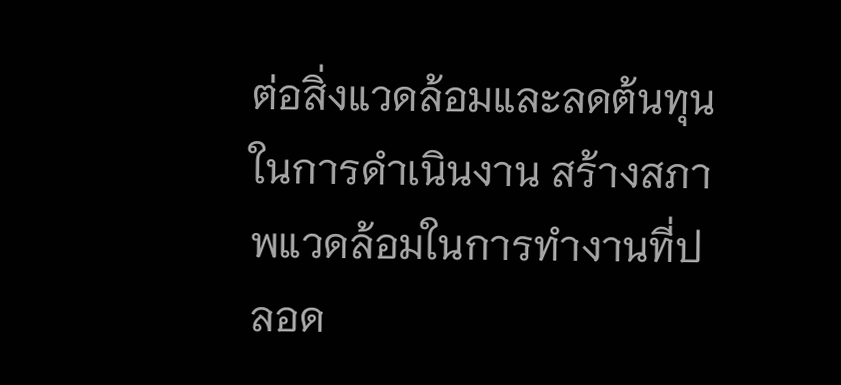ต่อสิ่งแวดล้อมและลดต้นทุนในการดำเนินงาน สร้างสภาพแวดล้อมในการทำงานที่ปลอด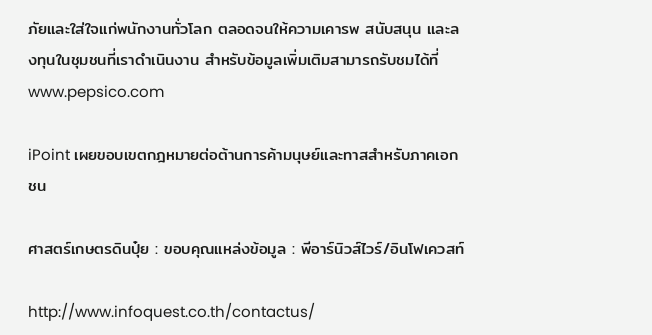ภัยและใส่ใจแก่พนักงานทั่วโลก ตลอดจนให้ความเคารพ สนับสนุน และลงทุนในชุมชนที่เราดำเนินงาน สำหรับข้อมูลเพิ่มเติมสามารถรับชมได้ที่ www.pepsico.com

iPoint เผยขอบเขตกฎหมายต่อต้านการค้ามนุษย์และทาสสำหรับภาคเอกชน

ศาสตร์เกษตรดินปุ๋ย : ขอบคุณแหล่งข้อมูล : พีอาร์นิวส์ไวร์/อินโฟเควสท์

http://www.infoquest.co.th/contactus/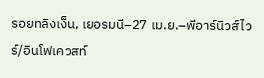รอยทลิงเง็น, เยอรมนี–27 เม.ย.–พีอาร์นิวส์ไวร์/อินโฟเควสท์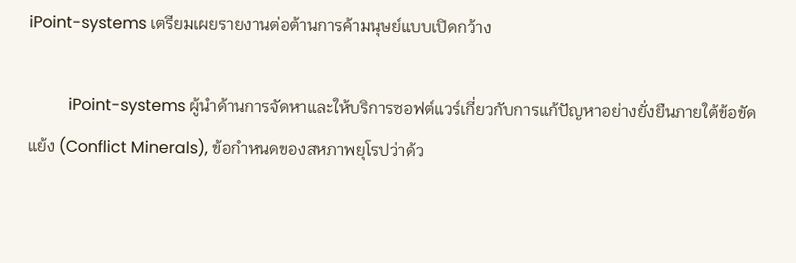iPoint-systems เตรียมเผยรายงานต่อต้านการค้ามนุษย์แบบเปิดกว้าง

          iPoint-systems ผู้นำด้านการจัดหาและให้บริการซอฟต์แวร์เกี่ยวกับการแก้ปัญหาอย่างยั่งยืนภายใต้ข้อขัดแย้ง (Conflict Minerals), ข้อกำหนดของสหภาพยุโรปว่าด้ว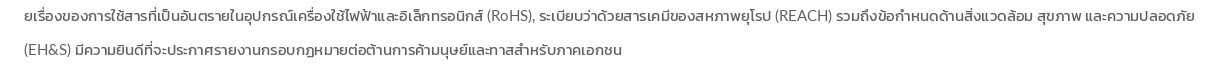ยเรื่องของการใช้สารที่เป็นอันตรายในอุปกรณ์เครื่องใช้ไฟฟ้าและอิเล็กทรอนิกส์ (RoHS), ระเบียบว่าด้วยสารเคมีของสหภาพยุโรป (REACH) รวมถึงข้อกำหนดด้านสิ่งแวดล้อม สุขภาพ และความปลอดภัย (EH&S) มีความยินดีที่จะประกาศรายงานกรอบกฏหมายต่อต้านการค้ามนุษย์และทาสสำหรับภาคเอกชน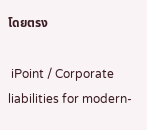โดยตรง

 iPoint / Corporate liabilities for modern-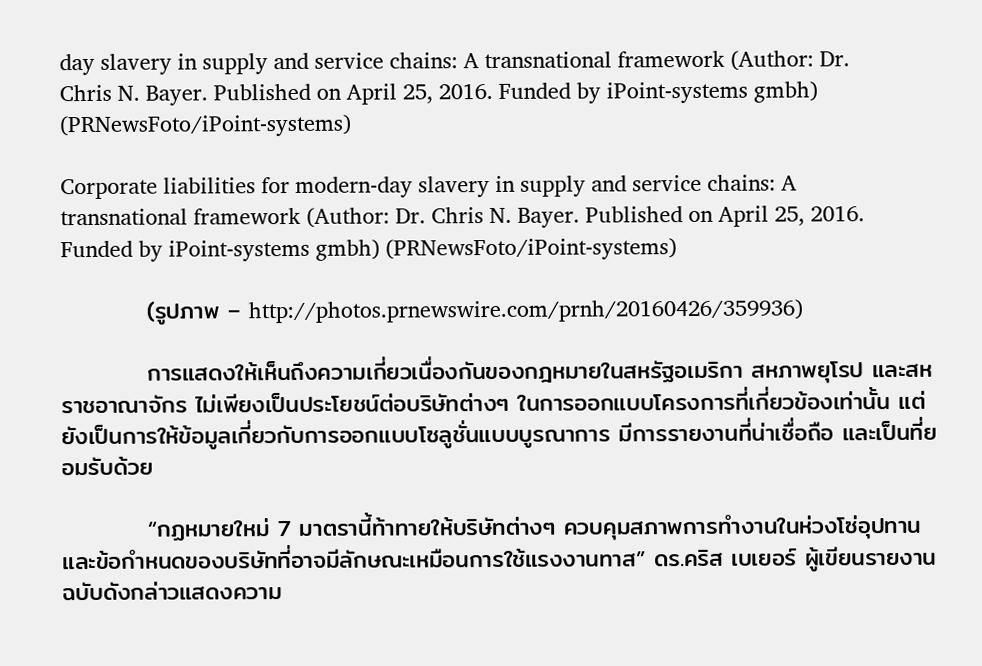day slavery in supply and service chains: A transnational framework (Author: Dr. Chris N. Bayer. Published on April 25, 2016. Funded by iPoint-systems gmbh) (PRNewsFoto/iPoint-systems)

Corporate liabilities for modern-day slavery in supply and service chains: A transnational framework (Author: Dr. Chris N. Bayer. Published on April 25, 2016. Funded by iPoint-systems gmbh) (PRNewsFoto/iPoint-systems)

          (รูปภาพ – http://photos.prnewswire.com/prnh/20160426/359936)

          การแสดงให้เห็นถึงความเกี่ยวเนื่องกันของกฎหมายในสหรัฐอเมริกา สหภาพยุโรป และสหราชอาณาจักร ไม่เพียงเป็นประโยชน์ต่อบริษัทต่างๆ ในการออกแบบโครงการที่เกี่ยวข้องเท่านั้น แต่ยังเป็นการให้ข้อมูลเกี่ยวกับการออกแบบโซลูชั่นแบบบูรณาการ มีการรายงานที่น่าเชื่อถือ และเป็นที่ยอมรับด้วย

          “กฏหมายใหม่ 7 มาตรานี้ท้าทายให้บริษัทต่างๆ ควบคุมสภาพการทำงานในห่วงโซ่อุปทานและข้อกำหนดของบริษัทที่อาจมีลักษณะเหมือนการใช้แรงงานทาส” ดร.คริส เบเยอร์ ผู้เขียนรายงานฉบับดังกล่าวแสดงความ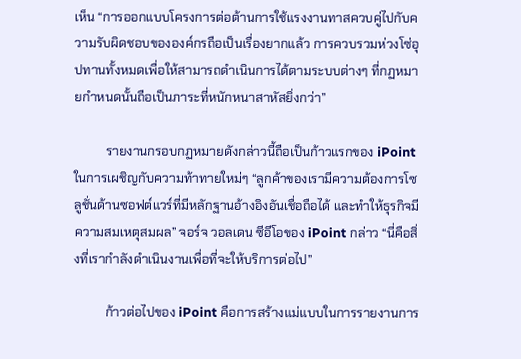เห็น “การออกแบบโครงการต่อต้านการใช้แรงงานทาสควบคู่ไปกับความรับผิดชอบขององค์กรถือเป็นเรื่องยากแล้ว การควบรวมห่วงโซ่อุปทานทั้งหมดเพื่อให้สามารถดำเนินการได้ตามระบบต่างๆ ที่กฏหมายกำหนดนั้นถือเป็นภาระที่หนักหนาสาหัสยิ่งกว่า”

          รายงานกรอบกฏหมายดังกล่าวนี้ถือเป็นก้าวแรกของ iPoint ในการเผชิญกับความท้าทายใหม่ๆ “ลูกค้าของเรามีความต้องการโซลูชั่นด้านซอฟต์แวร์ที่มีหลักฐานอ้างอิงอันเชื่อถือได้ และทำให้ธุรกิจมีความสมเหตุสมผล” จอร์จ วอลเดน ซีอีโอของ iPoint กล่าว “นี่คือสิ่งที่เรากำลังดำเนินงานเพื่อที่จะให้บริการต่อไป”

          ก้าวต่อไปของ iPoint คือการสร้างแม่แบบในการรายงานการ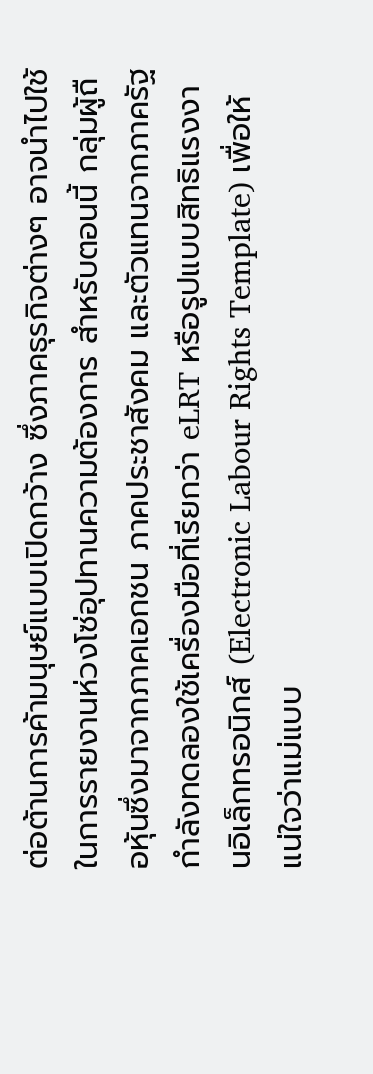ต่อต้านการค้ามนุษย์แบบเปิดกว้าง ซึ่งภาคธุรกิจต่างๆ อาจนำไปใช้ในการรายงานห่วงโซ่อุปทานความต้องการ สำหรับตอนนี้ กลุ่มผู้ถือหุ้นซึ่งมาจากภาคเอกชน ภาคประชาสังคม และตัวแทนจากภาครัฐ กำลังทดลองใช้เครื่องมือที่เรียกว่า eLRT หรือรูปแบบสิทธิแรงงานอิเล็กทรอนิกส์ (Electronic Labour Rights Template) เพื่อให้แน่ใจว่าแม่แบบ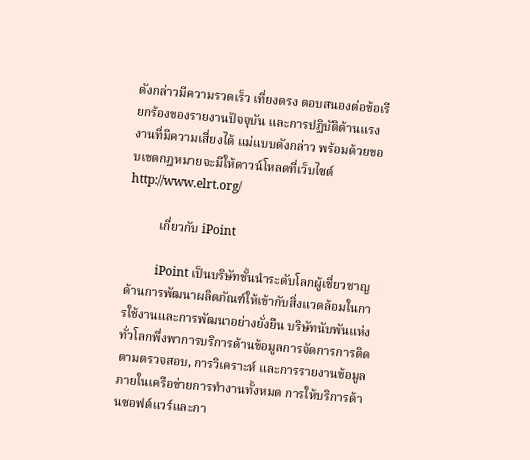ดังกล่าวมีความรวดเร็ว เที่ยงตรง ตอบสนองต่อข้อเรียกร้องของรายงานปัจจุบัน และการปฏิบัติด้านแรงงานที่มีความเสี่ยงได้ แม่แบบดังกล่าว พร้อมด้วยขอบเขตกฎหมายจะมีให้ดาวน์โหลดที่เว็บไซต์ http://www.elrt.org/

          เกี่ยวกับ iPoint

          iPoint เป็นบริษัทชั้นนำระดับโลกผู้เชี่ยวชาญด้านการพัฒนาผลิตภัณฑ์ให้เข้ากับสิ่งแวดล้อมในการใช้งานและการพัฒนาอย่างยั่งยืน บริษัทนับพันแห่งทั่วโลกพึ่งพาการบริการด้านข้อมูลการจัดการการติดตามตรวจสอบ, การวิเคราะห์ และการรายงานข้อมูลภายในเครือข่ายการทำงานทั้งหมด การให้บริการด้านซอฟต์แวร์และกา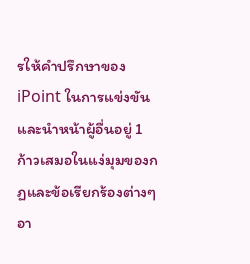รให้คำปรึกษาของ iPoint ในการแข่งขันและนำหน้าผู้อื่นอยู่ 1 ก้าวเสมอในแง่มุมของกฏและข้อเรียกร้องต่างๆ อา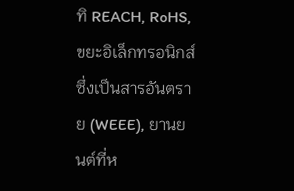ทิ REACH, RoHS, ขยะอิเล็กทรอนิกส์ซึ่งเป็นสารอันตราย (WEEE), ยานยนต์ที่ห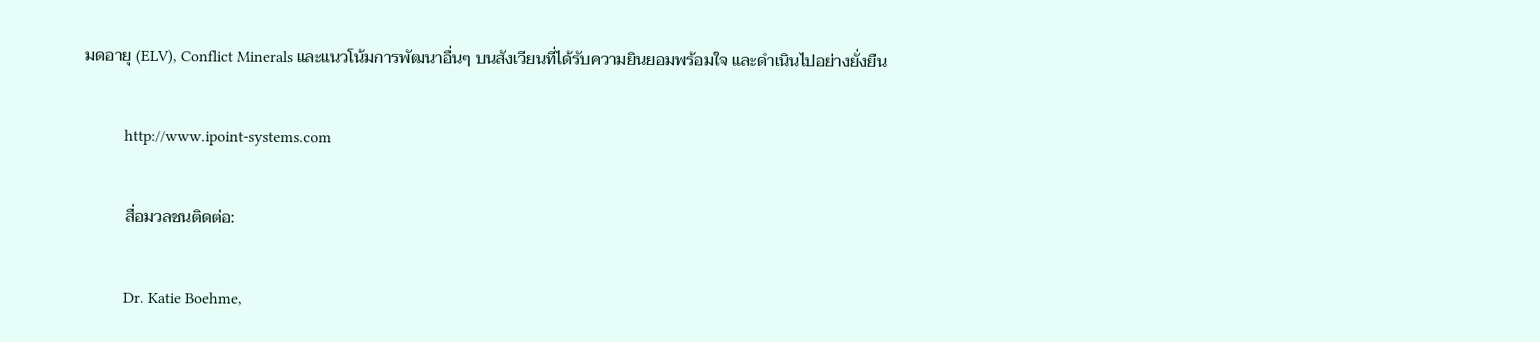มดอายุ (ELV), Conflict Minerals และแนวโน้มการพัฒนาอื่นๆ บนสังเวียนที่ได้รับความยินยอมพร้อมใจ และดำเนินไปอย่างยั่งยืน

          http://www.ipoint-systems.com

          สื่อมวลชนติดต่อ:

          Dr. Katie Boehme,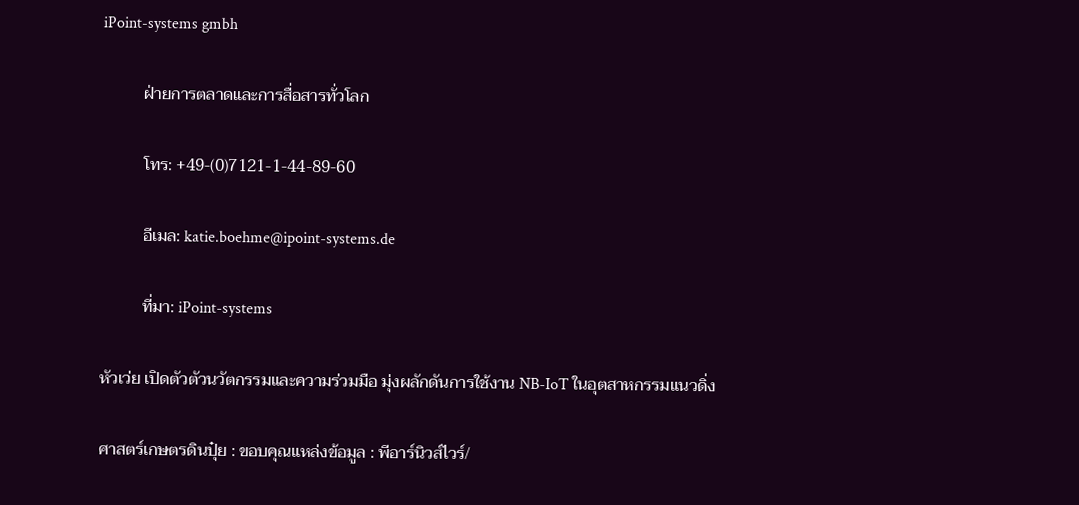iPoint-systems gmbh

          ฝ่ายการตลาดและการสื่อสารทั่วโลก

          โทร: +49-(0)7121-1-44-89-60

          อีเมล: katie.boehme@ipoint-systems.de

          ที่มา: iPoint-systems

หัวเว่ย เปิดตัวตัวนวัตกรรมและความร่วมมือ มุ่งผลักดันการใช้งาน NB-IoT ในอุตสาหกรรมแนวดิ่ง

ศาสตร์เกษตรดินปุ๋ย : ขอบคุณแหล่งข้อมูล : พีอาร์นิวส์ไวร์/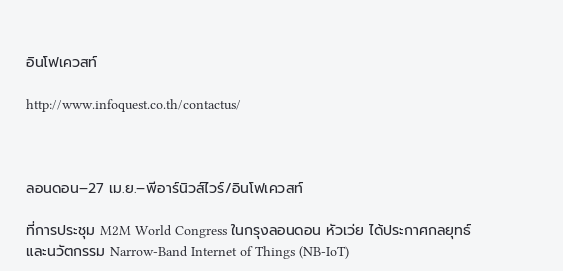อินโฟเควสท์

http://www.infoquest.co.th/contactus/



ลอนดอน–27 เม.ย.–พีอาร์นิวส์ไวร์/อินโฟเควสท์

ที่การประชุม M2M World Congress ในกรุงลอนดอน หัวเว่ย ได้ประกาศกลยุทธ์และนวัตกรรม Narrow-Band Internet of Things (NB-IoT)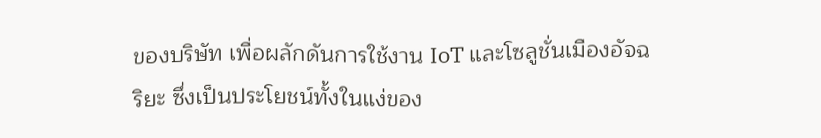ของบริษัท เพื่อผลักดันการใช้งาน IoT และโซลูชั่นเมืองอัจฉริยะ ซึ่งเป็นประโยชน์ทั้งในแง่ของ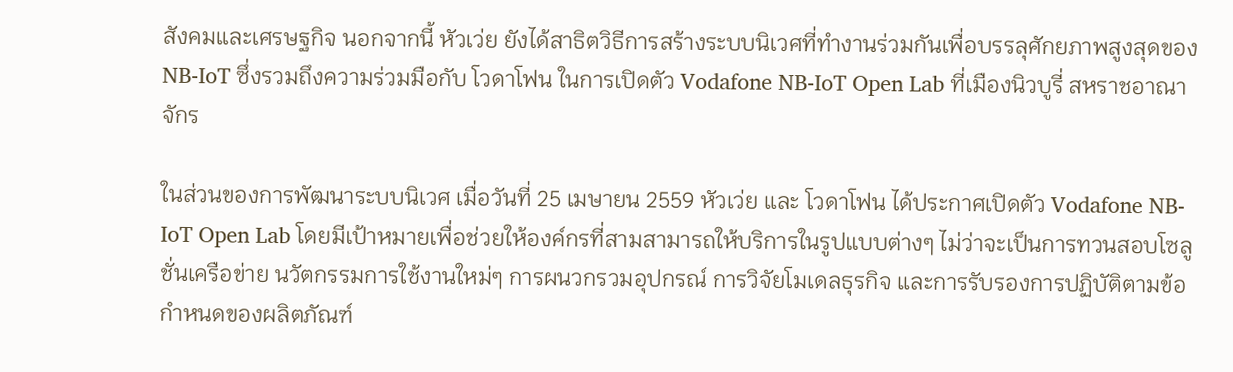สังคมและเศรษฐกิจ นอกจากนี้ หัวเว่ย ยังได้สาธิตวิธีการสร้างระบบนิเวศที่ทำงานร่วมกันเพื่อบรรลุศักยภาพสูงสุดของ NB-IoT ซึ่งรวมถึงความร่วมมือกับ โวดาโฟน ในการเปิดตัว Vodafone NB-IoT Open Lab ที่เมืองนิวบูรี่ สหราชอาณาจักร

ในส่วนของการพัฒนาระบบนิเวศ เมื่อวันที่ 25 เมษายน 2559 หัวเว่ย และ โวดาโฟน ได้ประกาศเปิดตัว Vodafone NB-IoT Open Lab โดยมีเป้าหมายเพื่อช่วยให้องค์กรที่สามสามารถให้บริการในรูปแบบต่างๆ ไม่ว่าจะเป็นการทวนสอบโซลูชั่นเครือข่าย นวัตกรรมการใช้งานใหม่ๆ การผนวกรวมอุปกรณ์ การวิจัยโมเดลธุรกิจ และการรับรองการปฏิบัติตามข้อกำหนดของผลิตภัณฑ์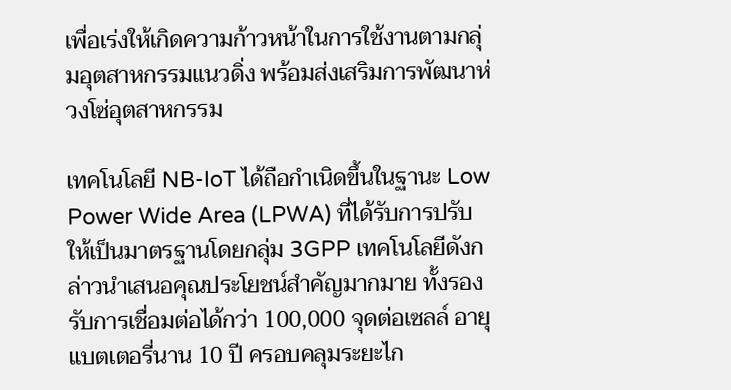เพื่อเร่งให้เกิดความก้าวหน้าในการใช้งานตามกลุ่มอุตสาหกรรมแนวดิ่ง พร้อมส่งเสริมการพัฒนาห่วงโซ่อุตสาหกรรม

เทคโนโลยี NB-IoT ได้ถือกำเนิดขึ้นในฐานะ Low Power Wide Area (LPWA) ที่ได้รับการปรับให้เป็นมาตรฐานโดยกลุ่ม 3GPP เทคโนโลยีดังกล่าวนำเสนอคุณประโยชน์สำคัญมากมาย ทั้งรองรับการเชื่อมต่อได้กว่า 100,000 จุดต่อเซลล์ อายุแบตเตอรี่นาน 10 ปี ครอบคลุมระยะไก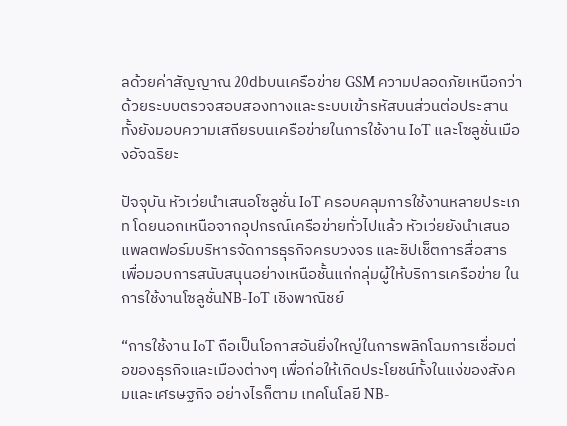ลด้วยค่าสัญญาณ 20dbบนเครือข่าย GSM ความปลอดภัยเหนือกว่าด้วยระบบตรวจสอบสองทางและระบบเข้ารหัสบนส่วนต่อประสาน ทั้งยังมอบความเสถียรบนเครือข่ายในการใช้งาน IoT และโซลูชั่นเมืองอัจฉริยะ

ปัจจุบัน หัวเว่ยนำเสนอโซลูชั่น IoT ครอบคลุมการใช้งานหลายประเภท โดยนอกเหนือจากอุปกรณ์เครือข่ายทั่วไปแล้ว หัวเว่ยยังนำเสนอแพลตฟอร์มบริหารจัดการธุรกิจครบวงจร และชิปเช็ตการสื่อสาร เพื่อมอบการสนับสนุนอย่างเหนือชั้นแก่กลุ่มผู้ให้บริการเครือข่าย ในการใช้งานโซลูชั่นNB-IoT เชิงพาณิชย์

“การใช้งาน IoT ถือเป็นโอกาสอันยิ่งใหญ่ในการพลิกโฉมการเชื่อมต่อของธุรกิจและเมืองต่างๆ เพื่อก่อให้เกิดประโยชน์ทั้งในแง่ของสังคมและเศรษฐกิจ อย่างไรก็ตาม เทคโนโลยี NB-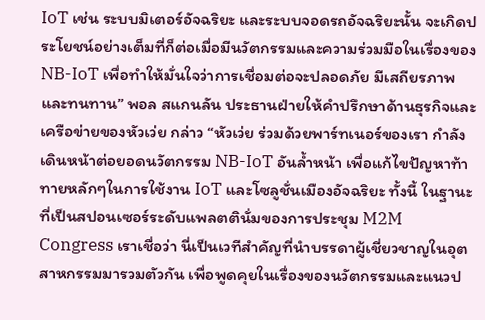IoT เช่น ระบบมิเตอร์อัจฉริยะ และระบบจอดรถอัจฉริยะนั้น จะเกิดประโยชน์อย่างเต็มที่ก็ต่อเมื่อมีนวัตกรรมและความร่วมมือในเรื่องของ NB-IoT เพื่อทำให้มั่นใจว่าการเชื่อมต่อจะปลอดภัย มีเสถียรภาพ และทนทาน” พอล สแกนลัน ประธานฝ่ายให้คำปรึกษาด้านธุรกิจและเครือข่ายของหัวเว่ย กล่าว “หัวเว่ย ร่วมด้วยพาร์ทเนอร์ของเรา กำลังเดินหน้าต่อยอดนวัตกรรม NB-IoT อันล้ำหน้า เพื่อแก้ไขปัญหาท้าทายหลักๆในการใช้งาน IoT และโซลูชั่นเมืองอัจฉริยะ ทั้งนี้ ในฐานะที่เป็นสปอนเซอร์ระดับแพลตตินั่มของการประชุม M2M Congress เราเชื่อว่า นี่เป็นเวทีสำคัญที่นำบรรดาผู้เชี่ยวชาญในอุตสาหกรรมมารวมตัวกัน เพื่อพูดคุยในเรื่องของนวัตกรรมและแนวป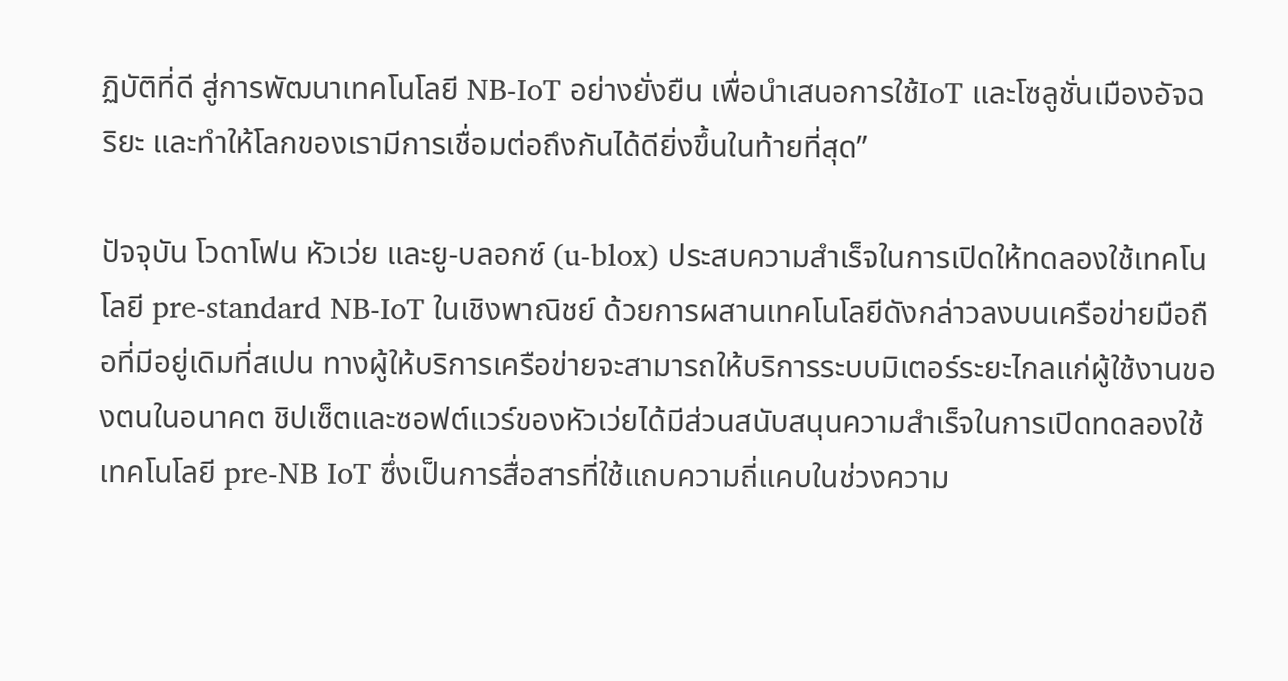ฏิบัติที่ดี สู่การพัฒนาเทคโนโลยี NB-IoT อย่างยั่งยืน เพื่อนำเสนอการใช้IoT และโซลูชั่นเมืองอัจฉริยะ และทำให้โลกของเรามีการเชื่อมต่อถึงกันได้ดียิ่งขึ้นในท้ายที่สุด”

ปัจจุบัน โวดาโฟน หัวเว่ย และยู-บลอกซ์ (u-blox) ประสบความสำเร็จในการเปิดให้ทดลองใช้เทคโนโลยี pre-standard NB-IoT ในเชิงพาณิชย์ ด้วยการผสานเทคโนโลยีดังกล่าวลงบนเครือข่ายมือถือที่มีอยู่เดิมที่สเปน ทางผู้ให้บริการเครือข่ายจะสามารถให้บริการระบบมิเตอร์ระยะไกลแก่ผู้ใช้งานของตนในอนาคต ชิปเซ็ตและซอฟต์แวร์ของหัวเว่ยได้มีส่วนสนับสนุนความสำเร็จในการเปิดทดลองใช้เทคโนโลยี pre-NB IoT ซึ่งเป็นการสื่อสารที่ใช้แถบความถี่แคบในช่วงความ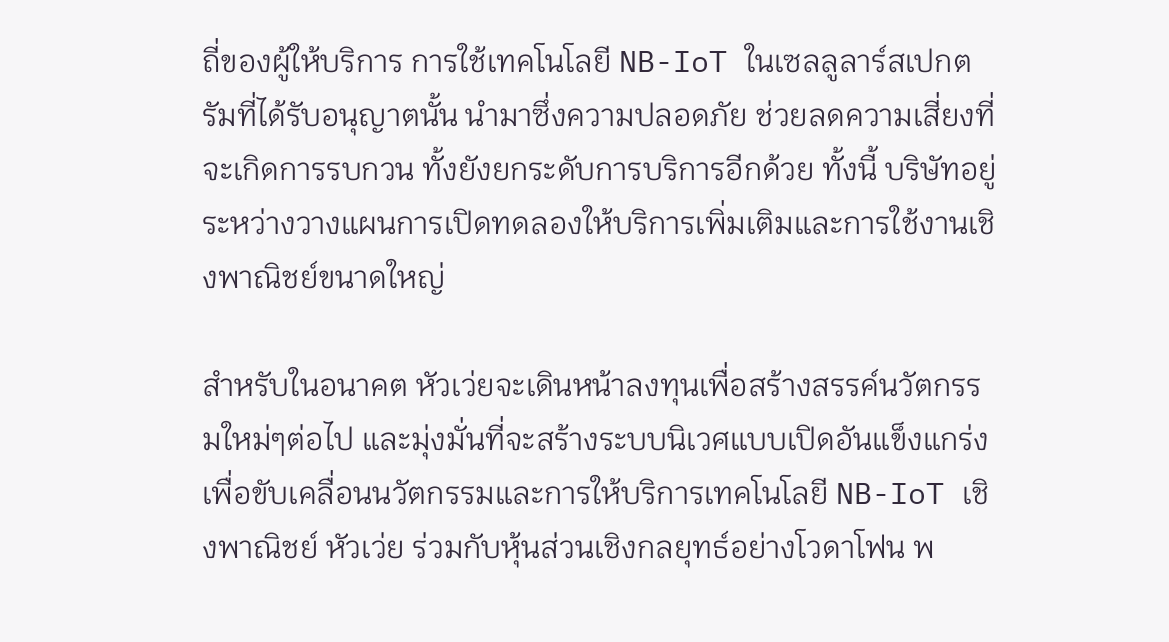ถี่ของผู้ให้บริการ การใช้เทคโนโลยี NB-IoT ในเซลลูลาร์สเปกตรัมที่ได้รับอนุญาตนั้น นำมาซึ่งความปลอดภัย ช่วยลดความเสี่ยงที่จะเกิดการรบกวน ทั้งยังยกระดับการบริการอีกด้วย ทั้งนี้ บริษัทอยู่ระหว่างวางแผนการเปิดทดลองให้บริการเพิ่มเติมและการใช้งานเชิงพาณิชย์ขนาดใหญ่

สำหรับในอนาคต หัวเว่ยจะเดินหน้าลงทุนเพื่อสร้างสรรค์นวัตกรรมใหม่ๆต่อไป และมุ่งมั่นที่จะสร้างระบบนิเวศแบบเปิดอันแข็งแกร่ง เพื่อขับเคลื่อนนวัตกรรมและการให้บริการเทคโนโลยี NB-IoT เชิงพาณิชย์ หัวเว่ย ร่วมกับหุ้นส่วนเชิงกลยุทธ์อย่างโวดาโฟน พ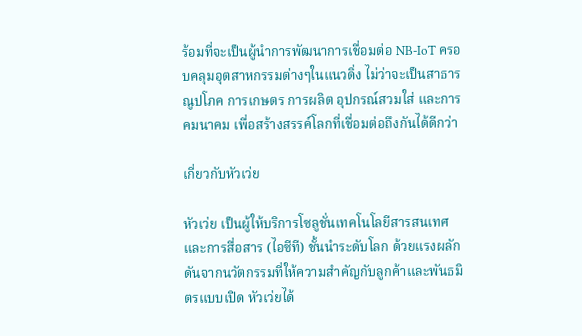ร้อมที่จะเป็นผู้นำการพัฒนาการเชื่อมต่อ NB-IoT ครอบคลุมอุตสาหกรรมต่างๆในแนวดิ่ง ไม่ว่าจะเป็นสาธารณูปโภค การเกษตร การผลิต อุปกรณ์สวมใส่ และการคมนาคม เพื่อสร้างสรรค์โลกที่เชื่อมต่อถึงกันได้ดีกว่า

เกี่ยวกับหัวเว่ย

หัวเว่ย เป็นผู้ให้บริการโซลูชั่นเทคโนโลยีสารสนเทศและการสื่อสาร (ไอซีที) ชั้นนำระดับโลก ด้วยแรงผลักดันจากนวัตกรรมที่ให้ความสำคัญกับลูกค้าและพันธมิตรแบบเปิด หัวเว่ยได้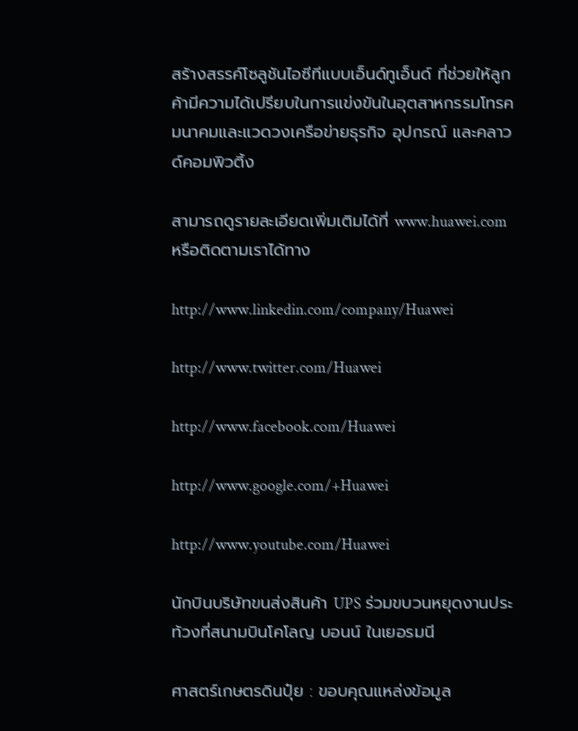สร้างสรรค์โซลูชันไอซีทีแบบเอ็นด์ทูเอ็นด์ ที่ช่วยให้ลูกค้ามีความได้เปรียบในการแข่งขันในอุตสาหกรรมโทรคมนาคมและแวดวงเครือข่ายธุรกิจ อุปกรณ์ และคลาวด์คอมพิวติ้ง

สามารถดูรายละเอียดเพิ่มเติมได้ที่ www.huawei.com หรือติดตามเราได้ทาง

http://www.linkedin.com/company/Huawei

http://www.twitter.com/Huawei

http://www.facebook.com/Huawei

http://www.google.com/+Huawei

http://www.youtube.com/Huawei

นักบินบริษัทขนส่งสินค้า UPS ร่วมขบวนหยุดงานประท้วงที่สนามบินโคโลญ บอนน์ ในเยอรมนี

ศาสตร์เกษตรดินปุ๋ย : ขอบคุณแหล่งข้อมูล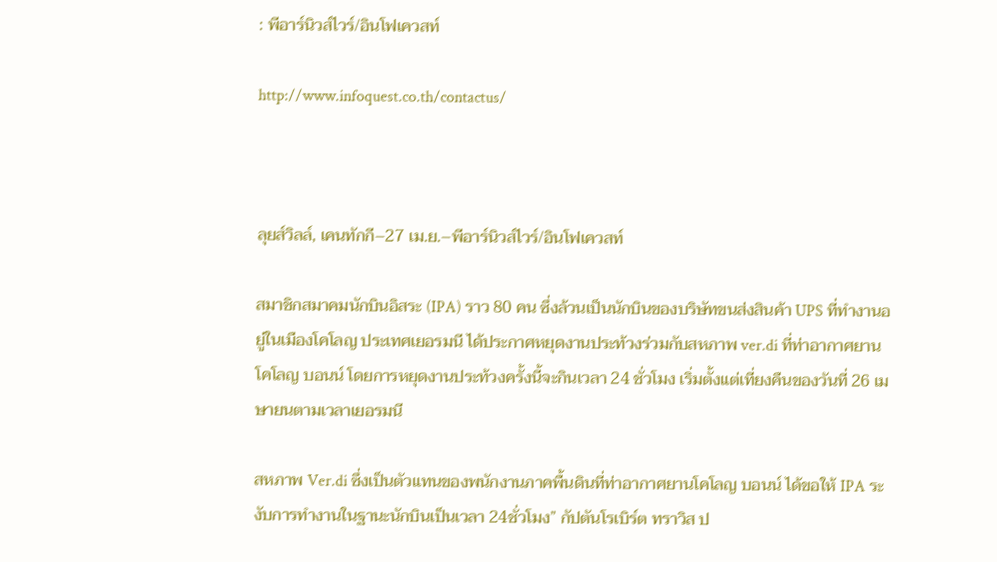: พีอาร์นิวส์ไวร์/อินโฟเควสท์

http://www.infoquest.co.th/contactus/



ลุยส์วิลล์, เคนทักกี–27 เม.ย.–พีอาร์นิวส์ไวร์/อินโฟเควสท์

สมาชิกสมาคมนักบินอิสระ (IPA) ราว 80 คน ซึ่งล้วนเป็นนักบินของบริษัทขนส่งสินค้า UPS ที่ทำงานอยู่ในเมืองโคโลญ ประเทศเยอรมนี ได้ประกาศหยุดงานประท้วงร่วมกับสหภาพ ver.di ที่ท่าอากาศยานโคโลญ บอนน์ โดยการหยุดงานประท้วงครั้งนี้จะกินเวลา 24 ชั่วโมง เริ่มตั้งแต่เที่ยงคืนของวันที่ 26 เมษายนตามเวลาเยอรมนี

สหภาพ Ver.di ซึ่งเป็นตัวแทนของพนักงานภาคพื้นดินที่ท่าอากาศยานโคโลญ บอนน์ ได้ขอให้ IPA ระงับการทำงานในฐานะนักบินเป็นเวลา 24ชั่วโมง” กัปตันโรเบิร์ต ทราวิส ป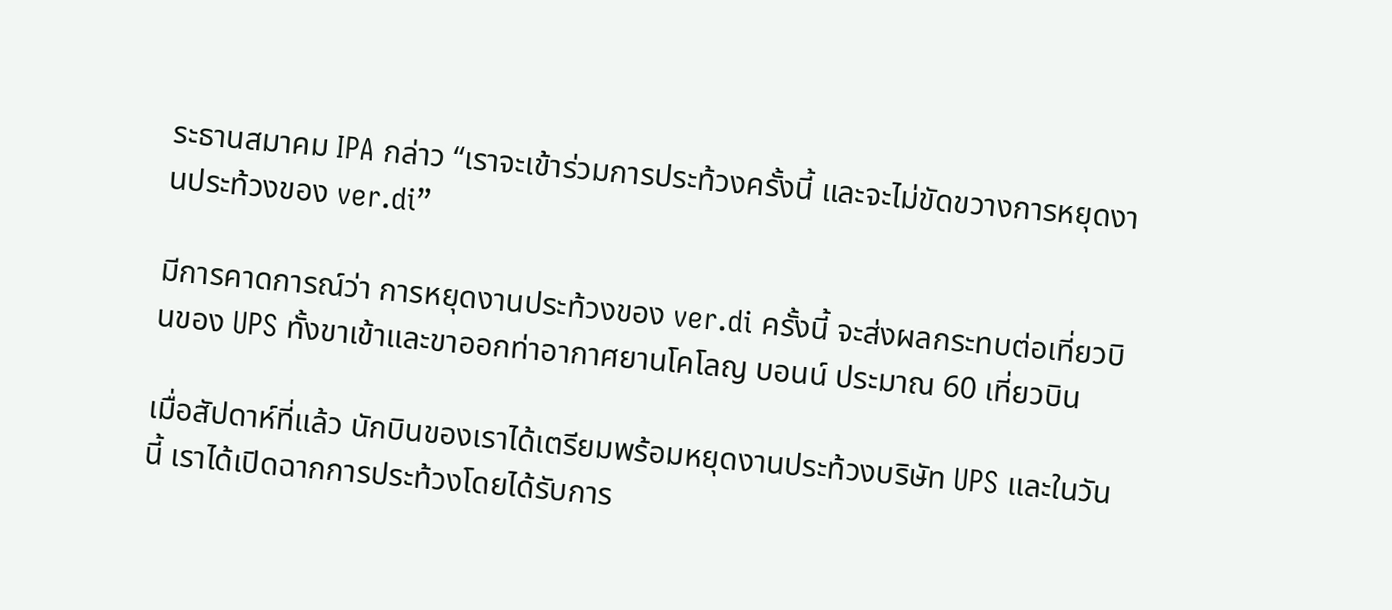ระธานสมาคม IPA กล่าว “เราจะเข้าร่วมการประท้วงครั้งนี้ และจะไม่ขัดขวางการหยุดงานประท้วงของ ver.di”

มีการคาดการณ์ว่า การหยุดงานประท้วงของ ver.di ครั้งนี้ จะส่งผลกระทบต่อเที่ยวบินของ UPS ทั้งขาเข้าและขาออกท่าอากาศยานโคโลญ บอนน์ ประมาณ 60 เที่ยวบิน

เมื่อสัปดาห์ที่แล้ว นักบินของเราได้เตรียมพร้อมหยุดงานประท้วงบริษัท UPS และในวันนี้ เราได้เปิดฉากการประท้วงโดยได้รับการ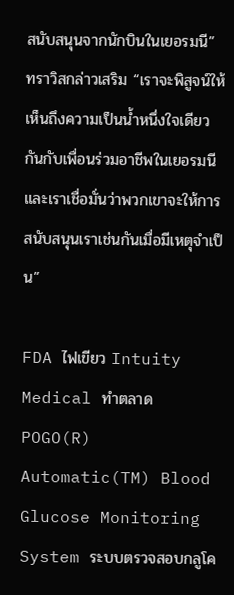สนับสนุนจากนักบินในเยอรมนี” ทราวิสกล่าวเสริม “เราจะพิสูจน์ให้เห็นถึงความเป็นน้ำหนึ่งใจเดียวกันกับเพื่อนร่วมอาชีพในเยอรมนี และเราเชื่อมั่นว่าพวกเขาจะให้การสนับสนุนเราเช่นกันเมื่อมีเหตุจำเป็น”

FDA ไฟเขียว Intuity Medical ทำตลาด POGO(R) Automatic(TM) Blood Glucose Monitoring System ระบบตรวจสอบกลูโค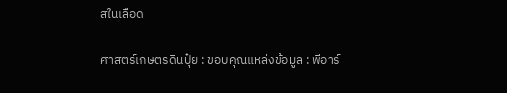สในเลือด

ศาสตร์เกษตรดินปุ๋ย : ขอบคุณแหล่งข้อมูล : พีอาร์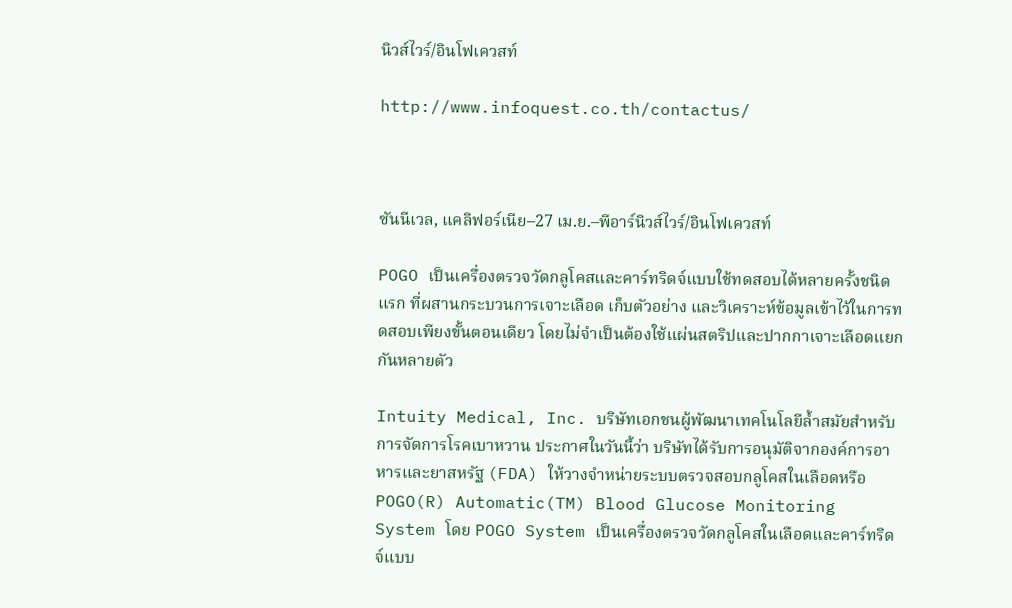นิวส์ไวร์/อินโฟเควสท์

http://www.infoquest.co.th/contactus/



ซันนีเวล, แคลิฟอร์เนีย–27 เม.ย.–พีอาร์นิวส์ไวร์/อินโฟเควสท์

POGO เป็นเครื่องตรวจวัดกลูโคสและคาร์ทริดจ์แบบใช้ทดสอบได้หลายครั้งชนิดแรก ที่ผสานกระบวนการเจาะเลือด เก็บตัวอย่าง และวิเคราะห์ข้อมูลเข้าไว้ในการทดสอบเพียงขั้นตอนเดียว โดยไม่จำเป็นต้องใช้แผ่นสตริปและปากกาเจาะเลือดแยกกันหลายตัว

Intuity Medical, Inc. บริษัทเอกชนผู้พัฒนาเทคโนโลยีล้ำสมัยสำหรับการจัดการโรคเบาหวาน ประกาศในวันนี้ว่า บริษัทได้รับการอนุมัติจากองค์การอาหารและยาสหรัฐ (FDA) ให้วางจำหน่ายระบบตรวจสอบกลูโคสในเลือดหรือ POGO(R) Automatic(TM) Blood Glucose Monitoring System โดย POGO System เป็นเครื่องตรวจวัดกลูโคสในเลือดและคาร์ทริดจ์แบบ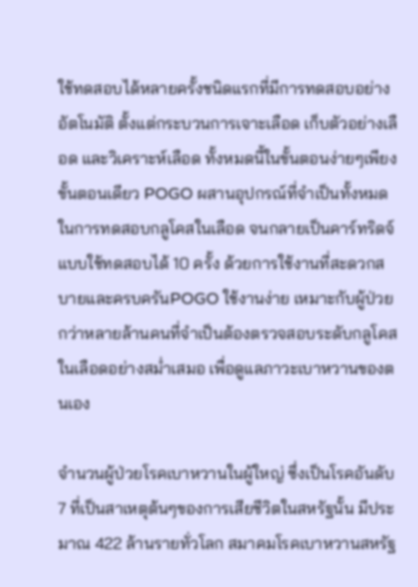ใช้ทดสอบได้หลายครั้งชนิดแรกที่มีการทดสอบอย่างอัตโนมัติ ตั้งแต่กระบวนการเจาะเลือด เก็บตัวอย่างเลือด และวิเคราะห์เลือด ทั้งหมดนี้ในขั้นตอนง่ายๆเพียงขั้นตอนเดียว POGO ผสานอุปกรณ์ที่จำเป็นทั้งหมดในการทดสอบกลูโคสในเลือด จนกลายเป็นคาร์ทริดจ์แบบใช้ทดสอบได้ 10 ครั้ง ด้วยการใช้งานที่สะดวกสบายและครบครันPOGO ใช้งานง่าย เหมาะกับผู้ป่วยกว่าหลายล้านคนที่จำเป็นต้องตรวจสอบระดับกลูโคสในเลือดอย่างสม่ำเสมอ เพื่อดูแลภาวะเบาหวานของตนเอง

จำนวนผู้ป่วยโรคเบาหวานในผู้ใหญ่ ซึ่งเป็นโรคอันดับ 7 ที่เป็นสาเหตุต้นๆของการเสียชีวิตในสหรัฐนั้น มีประมาณ 422 ล้านรายทั่วโลก สมาคมโรคเบาหวานสหรัฐ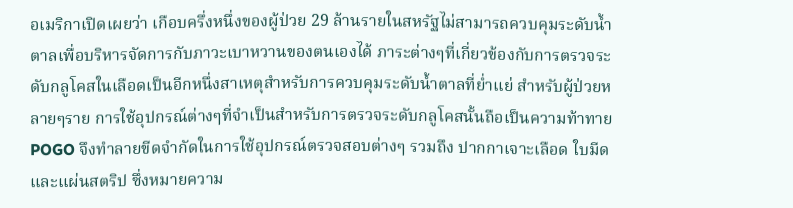อเมริกาเปิดเผยว่า เกือบครึ่งหนึ่งของผู้ป่วย 29 ล้านรายในสหรัฐไม่สามารถควบคุมระดับน้ำตาลเพื่อบริหารจัดการกับภาวะเบาหวานของตนเองได้ ภาระต่างๆที่เกี่ยวข้องกับการตรวจระดับกลูโคสในเลือดเป็นอีกหนึ่งสาเหตุสำหรับการควบคุมระดับน้ำตาลที่ย่ำแย่ สำหรับผู้ป่วยหลายๆราย การใช้อุปกรณ์ต่างๆที่จำเป็นสำหรับการตรวจระดับกลูโคสนั้นถือเป็นความท้าทาย POGO จึงทำลายขีดจำกัดในการใช้อุปกรณ์ตรวจสอบต่างๆ รวมถึง ปากกาเจาะเลือด ใบมีดและแผ่นสตริป ซึ่งหมายความ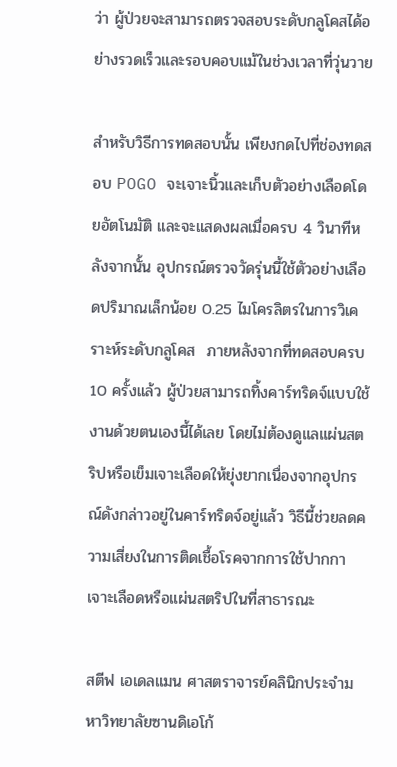ว่า ผู้ป่วยจะสามารถตรวจสอบระดับกลูโคสได้อย่างรวดเร็วและรอบคอบแม้ในช่วงเวลาที่วุ่นวาย

สำหรับวิธีการทดสอบนั้น เพียงกดไปที่ช่องทดสอบ POGO จะเจาะนิ้วและเก็บตัวอย่างเลือดโดยอัตโนมัติ และจะแสดงผลเมื่อครบ 4 วินาทีหลังจากนั้น อุปกรณ์ตรวจวัดรุ่นนี้ใช้ตัวอย่างเลือดปริมาณเล็กน้อย 0.25 ไมโครลิตรในการวิเคราะห์ระดับกลูโคส  ภายหลังจากที่ทดสอบครบ 10 ครั้งแล้ว ผู้ป่วยสามารถทิ้งคาร์ทริดจ์แบบใช้งานด้วยตนเองนี้ได้เลย โดยไม่ต้องดูแลแผ่นสตริปหรือเข็มเจาะเลือดให้ยุ่งยากเนื่องจากอุปกรณ์ดังกล่าวอยู่ในคาร์ทริดจ์อยู่แล้ว วิธีนี้ช่วยลดความเสี่ยงในการติดเชื้อโรคจากการใช้ปากกาเจาะเลือดหรือแผ่นสตริปในที่สาธารณะ

สตีฟ เอเดลแมน ศาสตราจารย์คลินิกประจำมหาวิทยาลัยซานดิเอโก้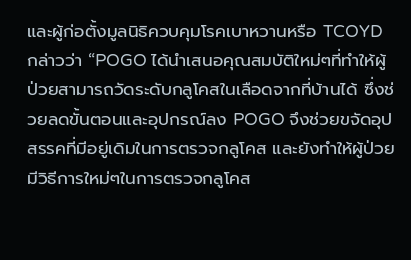และผู้ก่อตั้งมูลนิธิควบคุมโรคเบาหวานหรือ TCOYD กล่าวว่า “POGO ได้นำเสนอคุณสมบัติใหม่ๆที่ทำให้ผู้ป่วยสามารถวัดระดับกลูโคสในเลือดจากที่บ้านได้ ซึ่งช่วยลดขั้นตอนและอุปกรณ์ลง POGO จึงช่วยขจัดอุปสรรคที่มีอยู่เดิมในการตรวจกลูโคส และยังทำให้ผู้ป่วยมีวิธีการใหม่ๆในการตรวจกลูโคส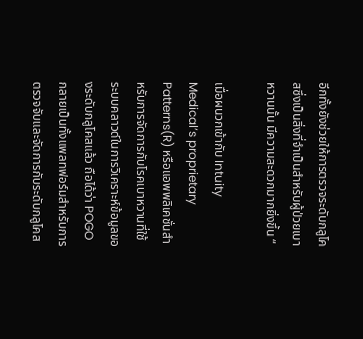อีกทั้งยังช่วยให้การตรวจระดับกลูโคสซึ่งเป็นสิ่งที่จำเป็นสำหรับผู้ป่วยเบาหวานนั้น มีความสะดวกมากยิ่งขึ้น “

เมื่อผนวกเข้ากับ Intuity Medical’s proprietary Patterns(R) หรือแอพพลิเคชั่นสำหรับการจัดการกับโรคเบาหวานที่ใช้ระบบคลาวด์ในการวิเคราะห์ข้อมูลของระดับกลูโคสแล้ว ถือได้ว่า POGO กลายเป็นทั้งแพลทฟอร์มสำหรับการตรวจจับและจัดการกับระดับกลูโคส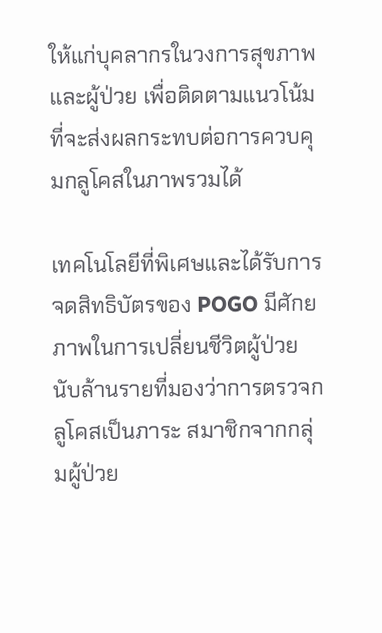ให้แก่บุคลากรในวงการสุขภาพและผู้ป่วย เพื่อติดตามแนวโน้มที่จะส่งผลกระทบต่อการควบคุมกลูโคสในภาพรวมได้

เทคโนโลยีที่พิเศษและได้รับการจดสิทธิบัตรของ POGO มีศักยภาพในการเปลี่ยนชีวิตผู้ป่วยนับล้านรายที่มองว่าการตรวจกลูโคสเป็นภาระ สมาชิกจากกลุ่มผู้ป่วย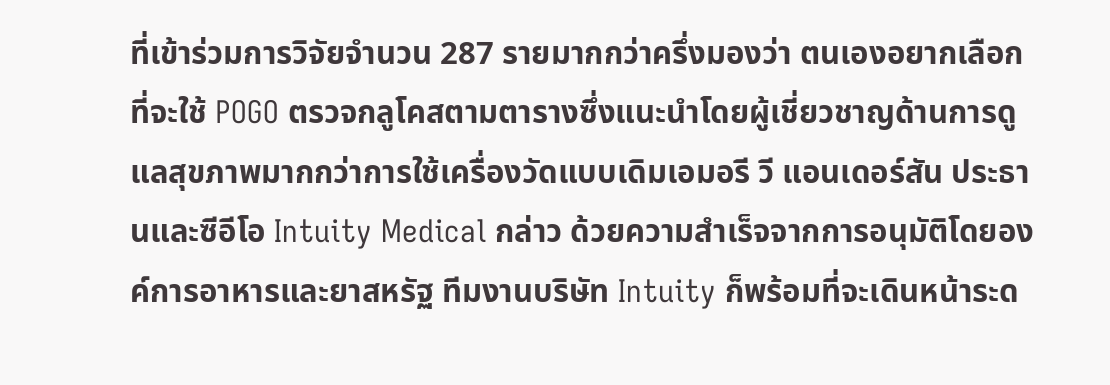ที่เข้าร่วมการวิจัยจำนวน 287 รายมากกว่าครึ่งมองว่า ตนเองอยากเลือกที่จะใช้ POGO ตรวจกลูโคสตามตารางซึ่งแนะนำโดยผู้เชี่ยวชาญด้านการดูแลสุขภาพมากกว่าการใช้เครื่องวัดแบบเดิมเอมอรี วี แอนเดอร์สัน ประธานและซีอีโอ Intuity Medical กล่าว ด้วยความสำเร็จจากการอนุมัติโดยองค์การอาหารและยาสหรัฐ ทีมงานบริษัท Intuity ก็พร้อมที่จะเดินหน้าระด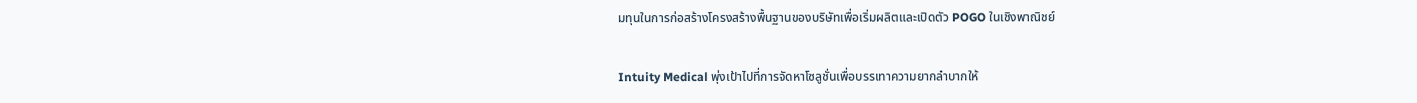มทุนในการก่อสร้างโครงสร้างพื้นฐานของบริษัทเพื่อเริ่มผลิตและเปิดตัว POGO ในเชิงพาณิชย์

Intuity Medical พุ่งเป้าไปที่การจัดหาโซลูชั่นเพื่อบรรเทาความยากลำบากให้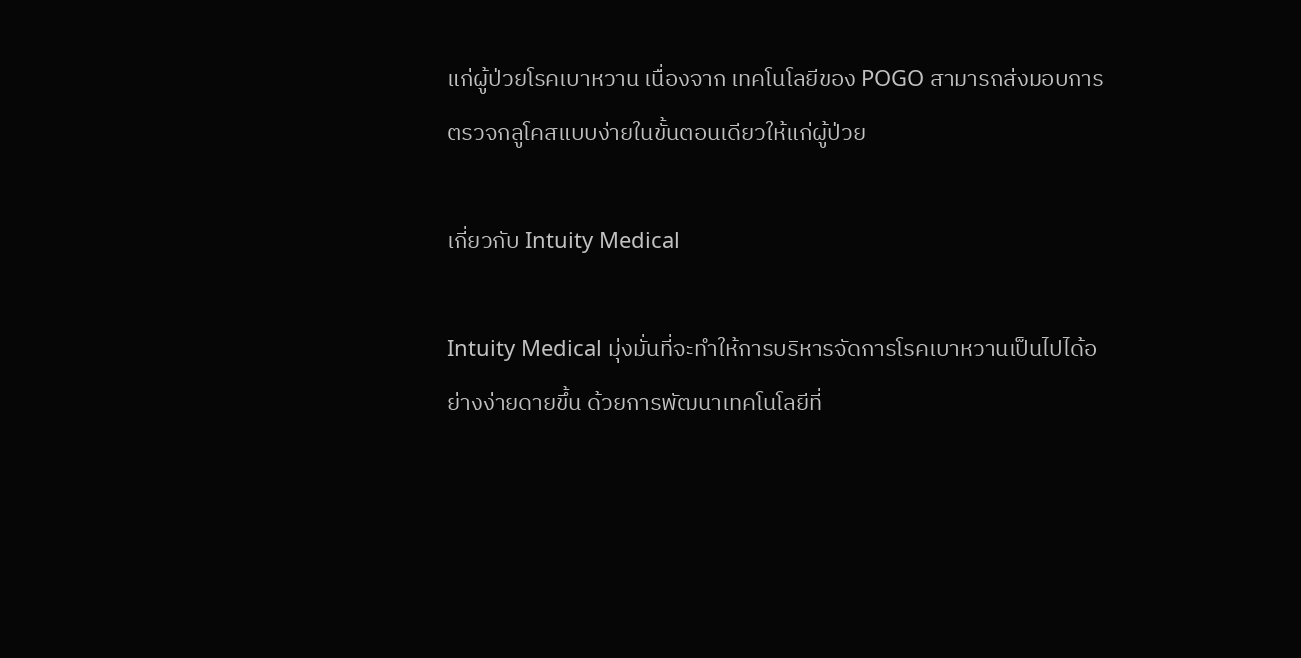แก่ผู้ป่วยโรคเบาหวาน เนื่องจาก เทคโนโลยีของ POGO สามารถส่งมอบการตรวจกลูโคสแบบง่ายในขั้นตอนเดียวให้แก่ผู้ป่วย

เกี่ยวกับ Intuity Medical

Intuity Medical มุ่งมั่นที่จะทำให้การบริหารจัดการโรคเบาหวานเป็นไปได้อย่างง่ายดายขึ้น ด้วยการพัฒนาเทคโนโลยีที่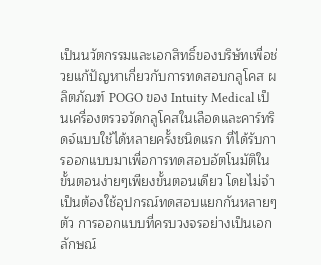เป็นนวัตกรรมและเอกสิทธิ์ของบริษัทเพื่อช่วยแก้ปัญหาเกี่ยวกับการทดสอบกลูโคส ผลิตภัณฑ์ POGO ของ Intuity Medical เป็นเครื่องตรวจวัดกลูโคสในเลือดและคาร์ทริดจ์แบบใช้ได้หลายครั้งชนิดแรก ที่ได้รับการออกแบบมาเพื่อการทดสอบอัตโนมัติในขั้นตอนง่ายๆเพียงขั้นตอนเดียว โดยไม่จำเป็นต้องใช้อุปกรณ์ทดสอบแยกกันหลายๆตัว การออกแบบที่ครบวงจรอย่างเป็นเอกลักษณ์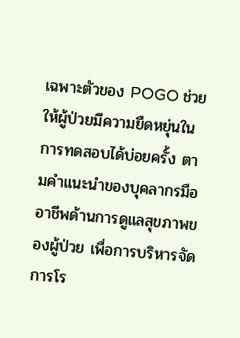เฉพาะตัวของ POGO ช่วยให้ผู้ป่วยมีความยืดหยุ่นในการทดสอบได้บ่อยครั้ง ตามคำแนะนำของบุคลากรมืออาชีพด้านการดูแลสุขภาพของผู้ป่วย เพื่อการบริหารจัดการโร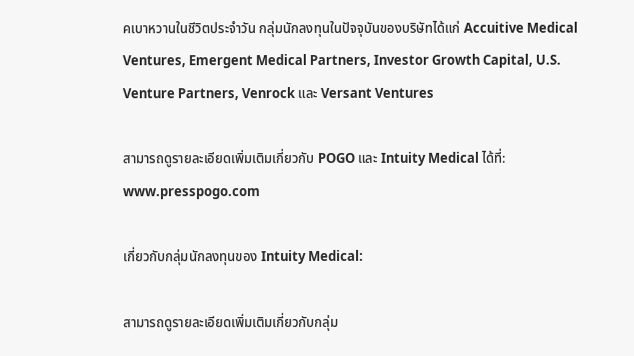คเบาหวานในชีวิตประจำวัน กลุ่มนักลงทุนในปัจจุบันของบริษัทได้แก่ Accuitive Medical Ventures, Emergent Medical Partners, Investor Growth Capital, U.S. Venture Partners, Venrock และ Versant Ventures

สามารถดูรายละเอียดเพิ่มเติมเกี่ยวกับ POGO และ Intuity Medical ได้ที่: www.presspogo.com

เกี่ยวกับกลุ่มนักลงทุนของ Intuity Medical:

สามารถดูรายละเอียดเพิ่มเติมเกี่ยวกับกลุ่ม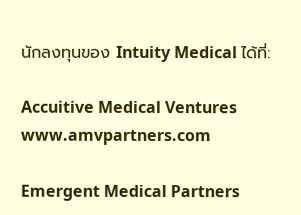นักลงทุนของ Intuity Medical ได้ที่:

Accuitive Medical Ventures www.amvpartners.com

Emergent Medical Partners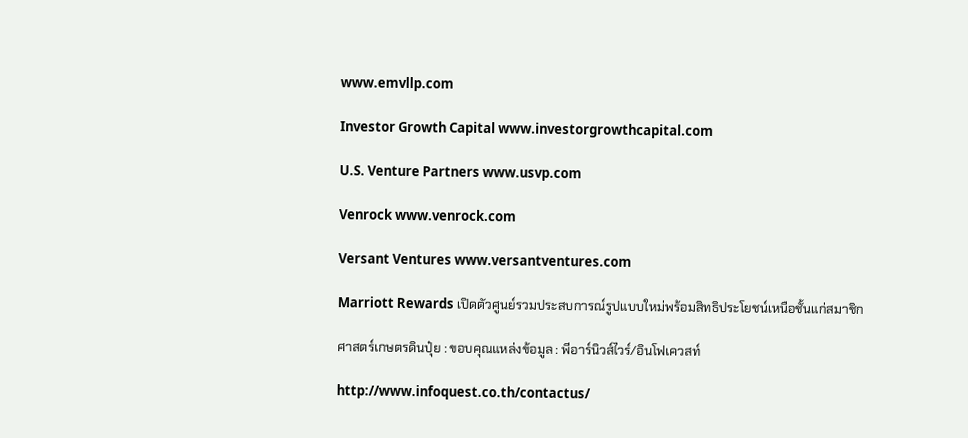www.emvllp.com

Investor Growth Capital www.investorgrowthcapital.com

U.S. Venture Partners www.usvp.com

Venrock www.venrock.com

Versant Ventures www.versantventures.com

Marriott Rewards เปิดตัวศูนย์รวมประสบการณ์รูปแบบใหม่พร้อมสิทธิประโยชน์เหนือชั้นแก่สมาชิก

ศาสตร์เกษตรดินปุ๋ย : ขอบคุณแหล่งข้อมูล : พีอาร์นิวส์ไวร์/อินโฟเควสท์

http://www.infoquest.co.th/contactus/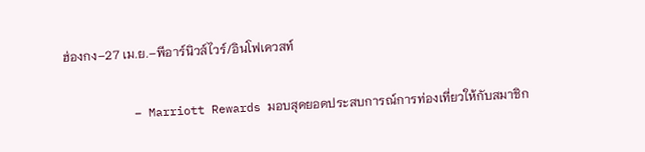ฮ่องกง–27 เม.ย.–พีอาร์นิวส์ไวร์/อินโฟเควสท์

          – Marriott Rewards มอบสุดยอดประสบการณ์การท่องเที่ยวให้กับสมาชิก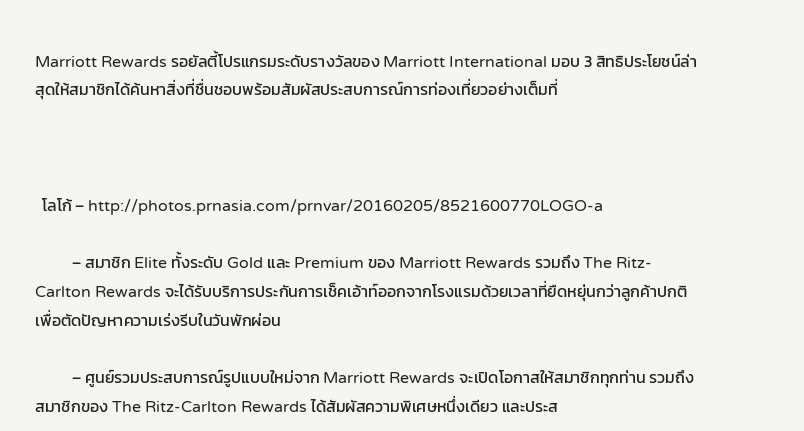Marriott Rewards รอยัลตี้โปรแกรมระดับรางวัลของ Marriott International มอบ 3 สิทธิประโยชน์ล่าสุดให้สมาชิกได้ค้นหาสิ่งที่ชื่นชอบพร้อมสัมผัสประสบการณ์การท่องเที่ยวอย่างเต็มที่



  โลโก้ – http://photos.prnasia.com/prnvar/20160205/8521600770LOGO-a

          – สมาชิก Elite ทั้งระดับ Gold และ Premium ของ Marriott Rewards รวมถึง The Ritz-Carlton Rewards จะได้รับบริการประกันการเช็คเอ้าท์ออกจากโรงแรมด้วยเวลาที่ยืดหยุ่นกว่าลูกค้าปกติเพื่อตัดปัญหาความเร่งรีบในวันพักผ่อน

          – ศูนย์รวมประสบการณ์รูปแบบใหม่จาก Marriott Rewards จะเปิดโอกาสให้สมาชิกทุกท่าน รวมถึงสมาชิกของ The Ritz-Carlton Rewards ได้สัมผัสความพิเศษหนึ่งเดียว และประส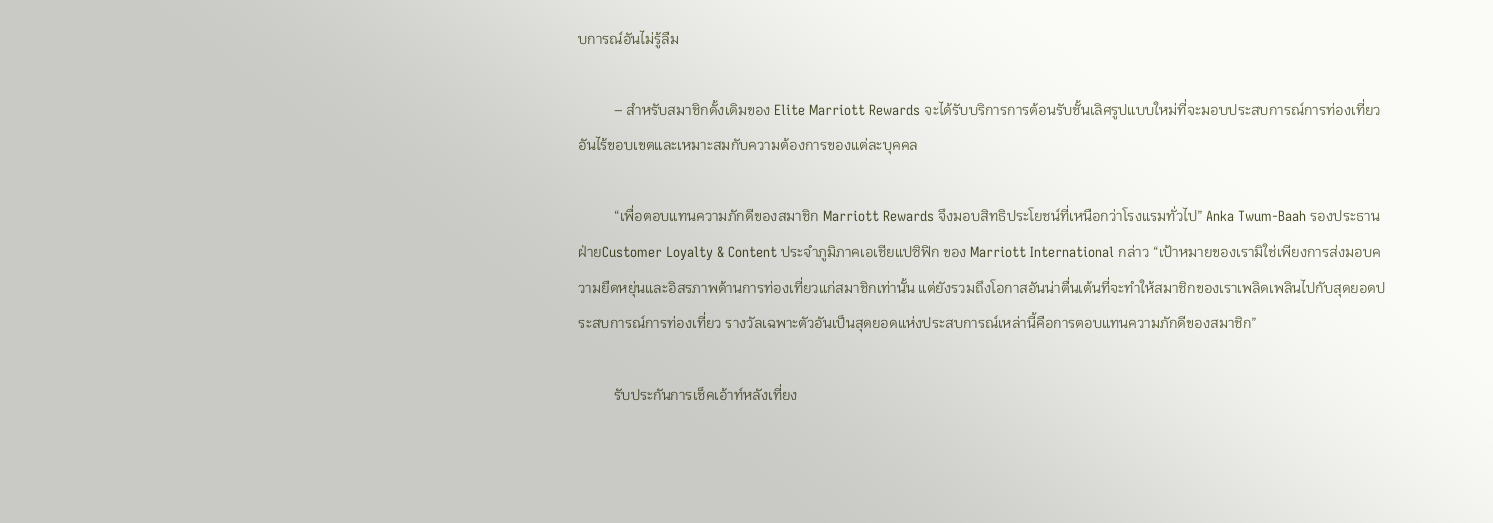บการณ์อันไม่รู้ลืม

          – สำหรับสมาชิกดั้งเดิมของ Elite Marriott Rewards จะได้รับบริการการต้อนรับชั้นเลิศรูปแบบใหม่ที่จะมอบประสบการณ์การท่องเที่ยวอันไร้ขอบเขตและเหมาะสมกับความต้องการของแต่ละบุคคล

          “เพื่อตอบแทนความภักดีของสมาชิก Marriott Rewards จึงมอบสิทธิประโยชน์ที่เหนือกว่าโรงแรมทั่วไป” Anka Twum-Baah รองประธานฝ่ายCustomer Loyalty & Content ประจำภูมิภาคเอเชียแปซิฟิก ของ Marriott International กล่าว “เป้าหมายของเรามิใช่เพียงการส่งมอบความยืดหยุ่นและอิสรภาพด้านการท่องเที่ยวแก่สมาชิกเท่านั้น แต่ยังรวมถึงโอกาสอันน่าตื่นเต้นที่จะทำให้สมาชิกของเราเพลิดเพลินไปกับสุดยอดประสบการณ์การท่องเที่ยว รางวัลเฉพาะตัวอันเป็นสุดยอดแห่งประสบการณ์เหล่านี้คือการตอบแทนความภักดีของสมาชิก”

          รับประกันการเช็คเอ้าท์หลังเที่ยง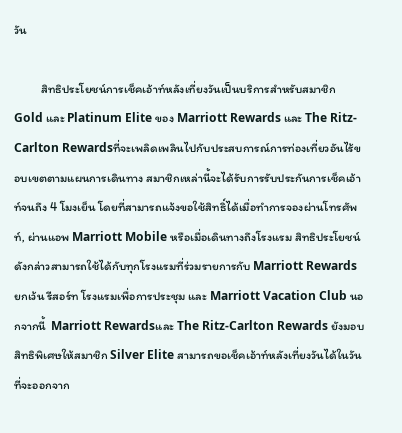วัน

          สิทธิประโยชน์การเช็คเอ้าท์หลังเที่ยงวันเป็นบริการสำหรับสมาชิก Gold และ Platinum Elite ของ Marriott Rewards และ The Ritz-Carlton Rewardsที่จะเพลิดเพลินไปกับประสบการณ์การท่องเที่ยวอันไร้ขอบเขตตามแผนการเดินทาง สมาชิกเหล่านี้จะได้รับการรับประกันการเช็คเอ้าท์จนถึง 4 โมงเย็น โดยที่สามารถแจ้งขอใช้สิทธิ์ได้เมื่อทำการจองผ่านโทรศัพท์, ผ่านแอพ Marriott Mobile หรือเมื่อเดินทางถึงโรงแรม สิทธิประโยชน์ดังกล่าวสามารถใช้ได้กับทุกโรงแรมที่ร่วมรายการกับ Marriott Rewards ยกเว้น รีสอร์ท โรงแรมเพื่อการประชุม และ Marriott Vacation Club นอกจากนี้  Marriott Rewardsและ The Ritz-Carlton Rewards ยังมอบสิทธิพิเศษให้สมาชิก Silver Elite สามารถขอเช็คเอ้าท์หลังเที่ยงวันได้ในวันที่จะออกจาก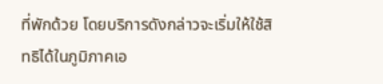ที่พักด้วย โดยบริการดังกล่าวจะเริ่มให้ใช้สิทธิได้ในภูมิภาคเอ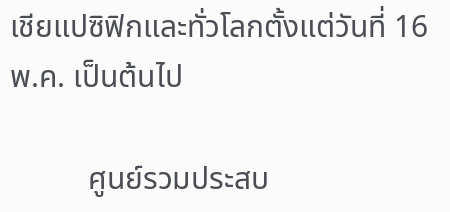เชียแปซิฟิกและทั่วโลกตั้งแต่วันที่ 16 พ.ค. เป็นต้นไป

          ศูนย์รวมประสบ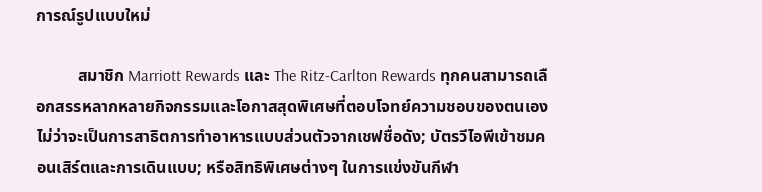การณ์รูปแบบใหม่

          สมาชิก Marriott Rewards และ The Ritz-Carlton Rewards ทุกคนสามารถเลือกสรรหลากหลายกิจกรรมและโอกาสสุดพิเศษที่ตอบโจทย์ความชอบของตนเอง ไม่ว่าจะเป็นการสาธิตการทำอาหารแบบส่วนตัวจากเชฟชื่อดัง; บัตรวีไอพีเข้าชมคอนเสิร์ตและการเดินแบบ; หรือสิทธิพิเศษต่างๆ ในการแข่งขันกีฬา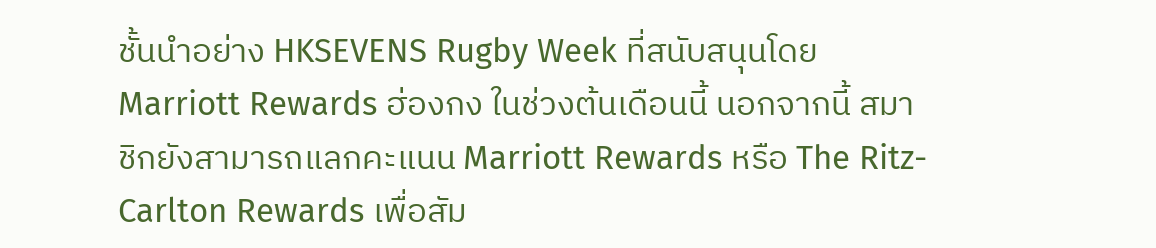ชั้นนำอย่าง HKSEVENS Rugby Week ที่สนับสนุนโดย Marriott Rewards ฮ่องกง ในช่วงต้นเดือนนี้ นอกจากนี้ สมาชิกยังสามารถแลกคะแนน Marriott Rewards หรือ The Ritz-Carlton Rewards เพื่อสัม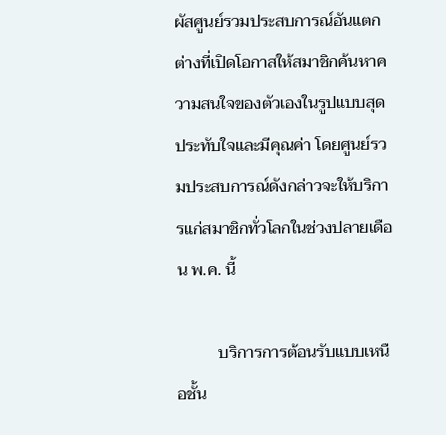ผัสศูนย์รวมประสบการณ์อันแตกต่างที่เปิดโอกาสให้สมาชิกค้นหาความสนใจของตัวเองในรูปแบบสุดประทับใจและมีคุณค่า โดยศูนย์รวมประสบการณ์ดังกล่าวจะให้บริการแก่สมาชิกทั่วโลกในช่วงปลายเดือน พ.ค. นี้

          บริการการต้อนรับแบบเหนือชั้น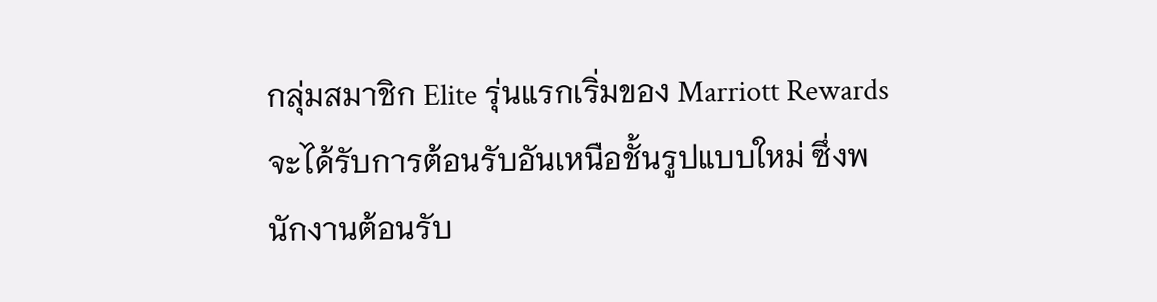กลุ่มสมาชิก Elite รุ่นแรกเริ่มของ Marriott Rewards จะได้รับการต้อนรับอันเหนือชั้นรูปแบบใหม่ ซึ่งพนักงานต้อนรับ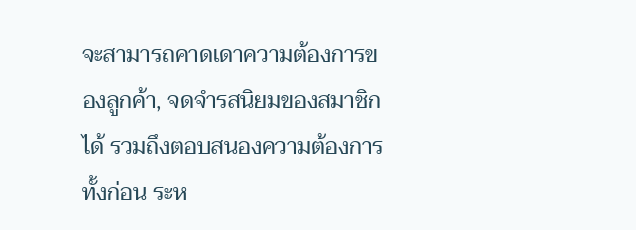จะสามารถคาดเดาความต้องการของลูกค้า, จดจำรสนิยมของสมาชิกได้ รวมถึงตอบสนองความต้องการทั้งก่อน ระห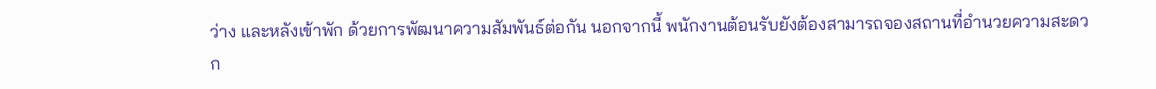ว่าง และหลังเข้าพัก ด้วยการพัฒนาความสัมพันธ์ต่อกัน นอกจากนี้ พนักงานต้อนรับยังต้องสามารถจองสถานที่อำนวยความสะดวก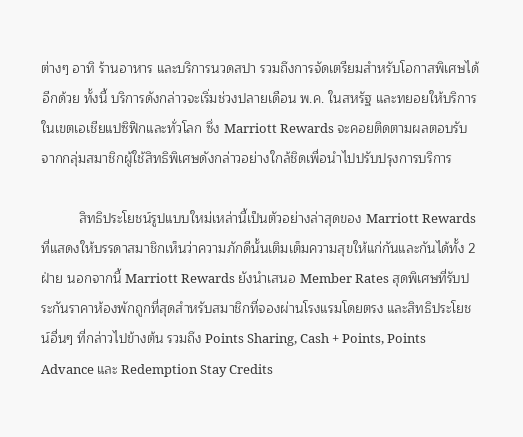ต่างๆ อาทิ ร้านอาหาร และบริการนวดสปา รวมถึงการจัดเตรียมสำหรับโอกาสพิเศษได้อีกด้วย ทั้งนี้ บริการดังกล่าวจะเริ่มช่วงปลายเดือน พ.ค. ในสหรัฐ และทยอยให้บริการในเขตเอเชียแปซิฟิกและทั่วโลก ซึ่ง Marriott Rewards จะคอยติดตามผลตอบรับจากกลุ่มสมาชิกผู้ใช้สิทธิพิเศษดังกล่าวอย่างใกล้ชิดเพื่อนำไปปรับปรุงการบริการ

          สิทธิประโยชน์รูปแบบใหม่เหล่านี้เป็นตัวอย่างล่าสุดของ Marriott Rewards ที่แสดงให้บรรดาสมาชิกเห็นว่าความภักดีนั้นเติมเต็มความสุขให้แก่กันและกันได้ทั้ง 2 ฝ่าย นอกจากนี้ Marriott Rewards ยังนำเสนอ Member Rates สุดพิเศษที่รับประกันราคาห้องพักถูกที่สุดสำหรับสมาชิกที่จองผ่านโรงแรมโดยตรง และสิทธิประโยชน์อื่นๆ ที่กล่าวไปข้างต้น รวมถึง Points Sharing, Cash + Points, Points Advance และ Redemption Stay Credits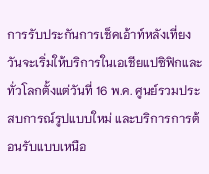การรับประกันการเช็คเอ้าท์หลังเที่ยงวันจะเริ่มให้บริการในเอเชียแปซิฟิกและทั่วโลกตั้งแต่วันที่ 16 พ.ค. ศูนย์รวมประสบการณ์รูปแบบใหม่ และบริการการต้อนรับแบบเหนือ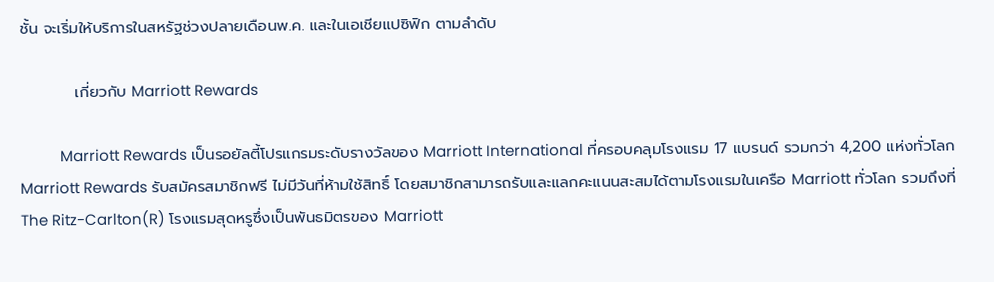ชั้น จะเริ่มให้บริการในสหรัฐช่วงปลายเดือนพ.ค. และในเอเชียแปซิฟิก ตามลำดับ

          เกี่ยวกับ Marriott Rewards

          Marriott Rewards เป็นรอยัลตี้โปรแกรมระดับรางวัลของ Marriott International ที่ครอบคลุมโรงแรม 17 แบรนด์ รวมกว่า 4,200 แห่งทั่วโลกMarriott Rewards รับสมัครสมาชิกฟรี ไม่มีวันที่ห้ามใช้สิทธิ์ โดยสมาชิกสามารถรับและแลกคะแนนสะสมได้ตามโรงแรมในเครือ Marriott ทั่วโลก รวมถึงที่ The Ritz-Carlton(R) โรงแรมสุดหรูซึ่งเป็นพันธมิตรของ Marriott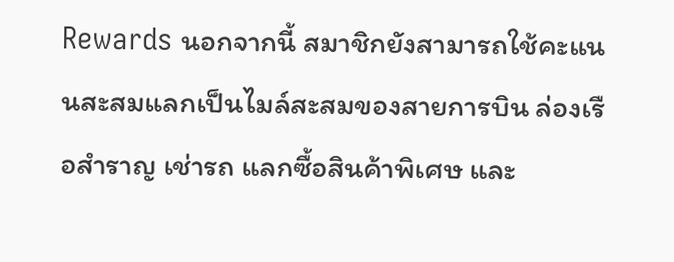Rewards นอกจากนี้ สมาชิกยังสามารถใช้คะแนนสะสมแลกเป็นไมล์สะสมของสายการบิน ล่องเรือสำราญ เช่ารถ แลกซื้อสินค้าพิเศษ และ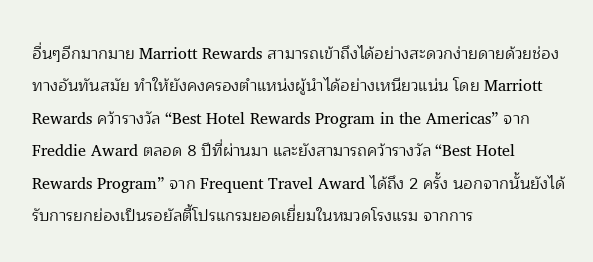อื่นๆอีกมากมาย Marriott Rewards สามารถเข้าถึงได้อย่างสะดวกง่ายดายด้วยช่องทางอันทันสมัย ทำให้ยังคงครองตำแหน่งผู้นำได้อย่างเหนียวแน่น โดย Marriott Rewards คว้ารางวัล “Best Hotel Rewards Program in the Americas” จาก Freddie Award ตลอด 8 ปีที่ผ่านมา และยังสามารถคว้ารางวัล “Best Hotel Rewards Program” จาก Frequent Travel Award ได้ถึง 2 ครั้ง นอกจากนั้นยังได้รับการยกย่องเป็นรอยัลตี้โปรแกรมยอดเยี่ยมในหมวดโรงแรม จากการ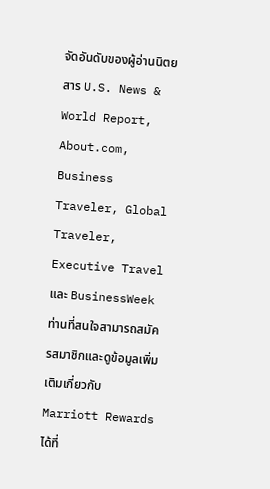จัดอันดับของผู้อ่านนิตยสาร U.S. News & World Report, About.com, Business Traveler, Global Traveler, Executive Travel และ BusinessWeek ท่านที่สนใจสามารถสมัครสมาชิกและดูข้อมูลเพิ่มเติมเกี่ยวกับ Marriott Rewards ได้ที่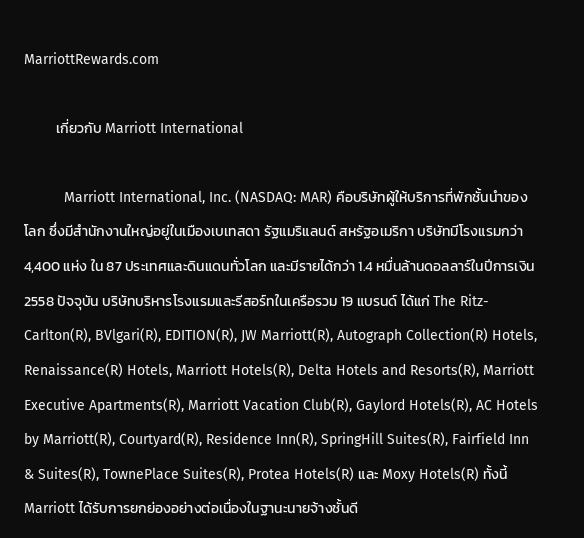MarriottRewards.com

          เกี่ยวกับ Marriott International

          Marriott International, Inc. (NASDAQ: MAR) คือบริษัทผู้ให้บริการที่พักชั้นนำของโลก ซึ่งมีสำนักงานใหญ่อยู่ในเมืองเบเทสดา รัฐแมริแลนด์ สหรัฐอเมริกา บริษัทมีโรงแรมกว่า 4,400 แห่ง ใน 87 ประเทศและดินแดนทั่วโลก และมีรายได้กว่า 1.4 หมื่นล้านดอลลาร์ในปีการเงิน 2558 ปัจจุบัน บริษัทบริหารโรงแรมและรีสอร์ทในเครือรวม 19 แบรนด์ ได้แก่ The Ritz-Carlton(R), BVlgari(R), EDITION(R), JW Marriott(R), Autograph Collection(R) Hotels, Renaissance(R) Hotels, Marriott Hotels(R), Delta Hotels and Resorts(R), Marriott Executive Apartments(R), Marriott Vacation Club(R), Gaylord Hotels(R), AC Hotels by Marriott(R), Courtyard(R), Residence Inn(R), SpringHill Suites(R), Fairfield Inn & Suites(R), TownePlace Suites(R), Protea Hotels(R) และ Moxy Hotels(R) ทั้งนี้ Marriott ได้รับการยกย่องอย่างต่อเนื่องในฐานะนายจ้างชั้นดี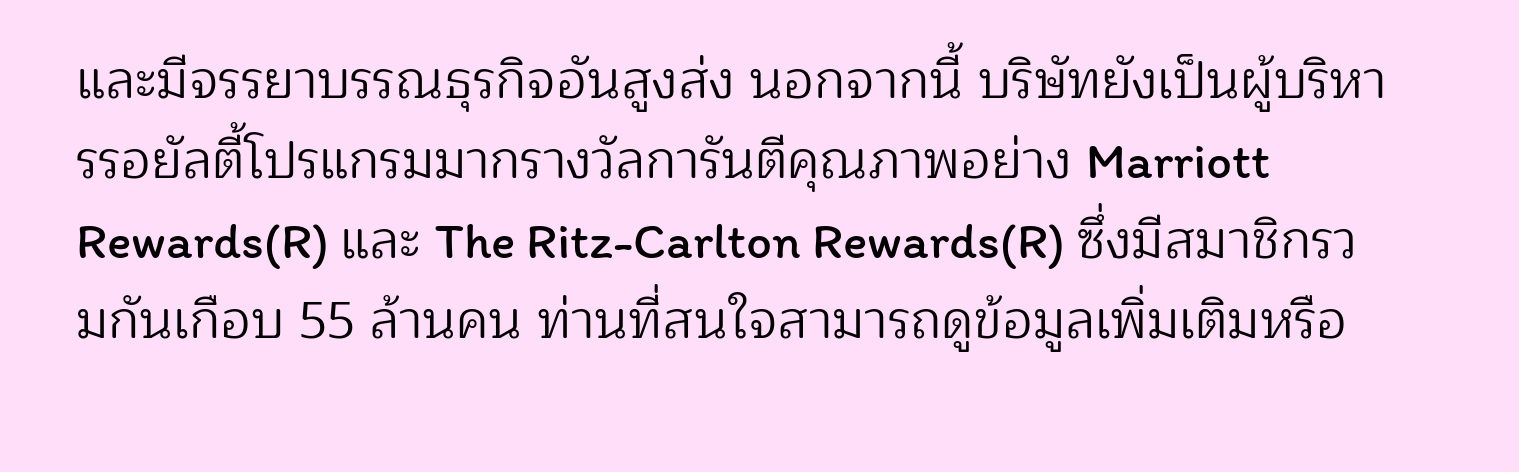และมีจรรยาบรรณธุรกิจอันสูงส่ง นอกจากนี้ บริษัทยังเป็นผู้บริหารรอยัลตี้โปรแกรมมากรางวัลการันตีคุณภาพอย่าง Marriott Rewards(R) และ The Ritz-Carlton Rewards(R) ซึ่งมีสมาชิกรวมกันเกือบ 55 ล้านคน ท่านที่สนใจสามารถดูข้อมูลเพิ่มเติมหรือ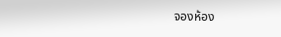จองห้อง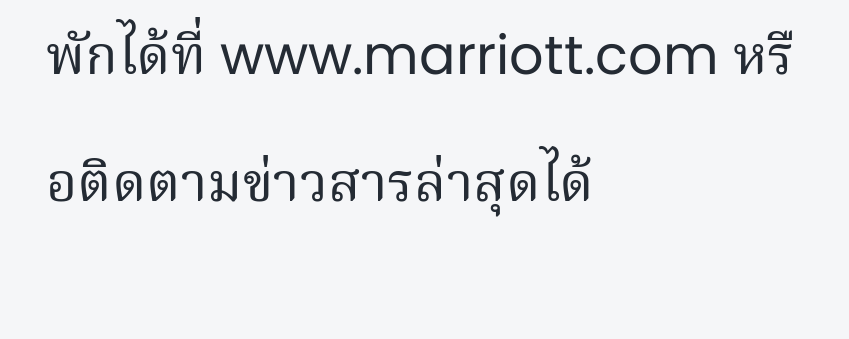พักได้ที่ www.marriott.com หรือติดตามข่าวสารล่าสุดได้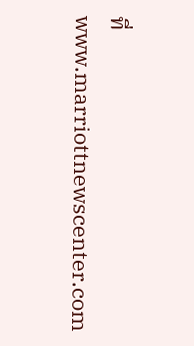ที่ www.marriottnewscenter.com